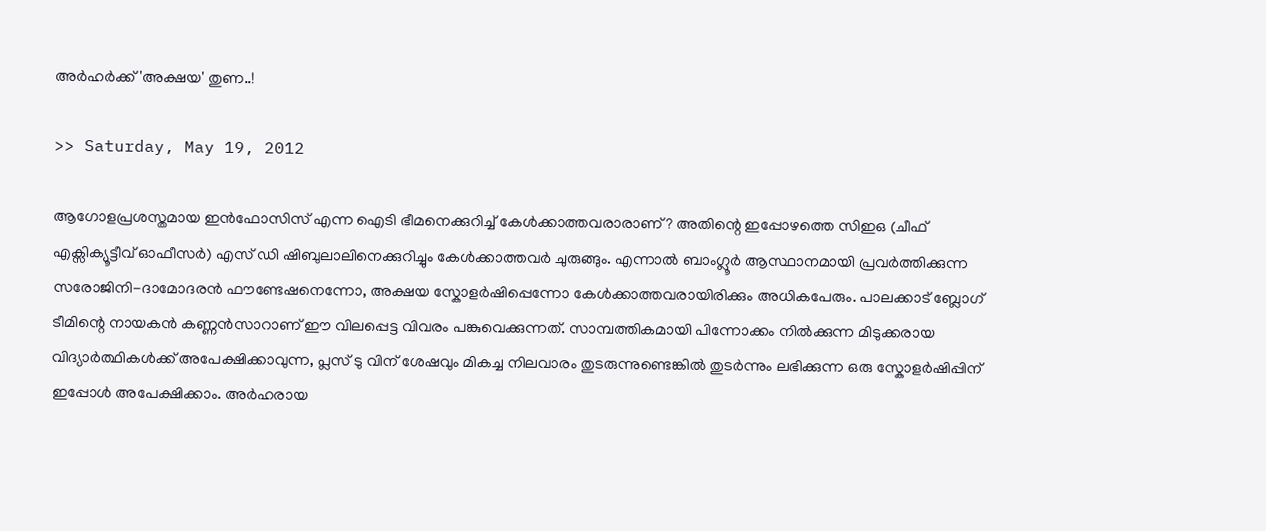അര്‍ഹര്‍ക്ക് 'അക്ഷയ' തുണ..!

>> Saturday, May 19, 2012

ആഗോളപ്രശസ്തമായ ഇന്‍ഫോസിസ് എന്ന ഐടി ഭീമനെക്കുറിച്ച് കേള്‍ക്കാത്തവരാരാണ്? അതിന്റെ ഇപ്പോഴത്തെ സിഇഒ (ചീഫ് എക്സിക്യൂട്ടീവ് ഓഫീസര്‍) എസ് ഡി ഷിബുലാലിനെക്കുറിച്ചും കേള്‍ക്കാത്തവര്‍ ചുരുങ്ങും. എന്നാല്‍ ബാംഗ്ലൂര്‍ ആസ്ഥാനമായി പ്രവര്‍ത്തിക്കുന്ന സരോജിനി-ദാമോദരന്‍ ഫൗണ്ടേഷനെന്നോ, അക്ഷയ സ്കോളര്‍ഷിപ്പെന്നോ കേള്‍ക്കാത്തവരായിരിക്കും അധികപേരും. പാലക്കാട് ബ്ലോഗ് ടീമിന്റെ നായകന്‍ കണ്ണന്‍സാറാണ് ഈ വിലപ്പെട്ട വിവരം പങ്കുവെക്കുന്നത്. സാമ്പത്തികമായി പിന്നോക്കം നില്‍ക്കുന്ന മിടുക്കരായ വിദ്യാര്‍ത്ഥികള്‍ക്ക് അപേക്ഷിക്കാവുന്ന, പ്ലസ് ടു വിന് ശേഷവും മികച്ച നിലവാരം തുടരുന്നുണ്ടെങ്കില്‍ തുടര്‍ന്നും ലഭിക്കുന്ന ഒരു സ്കോളര്‍ഷിപ്പിന് ഇപ്പോള്‍ അപേക്ഷിക്കാം. അര്‍ഹരായ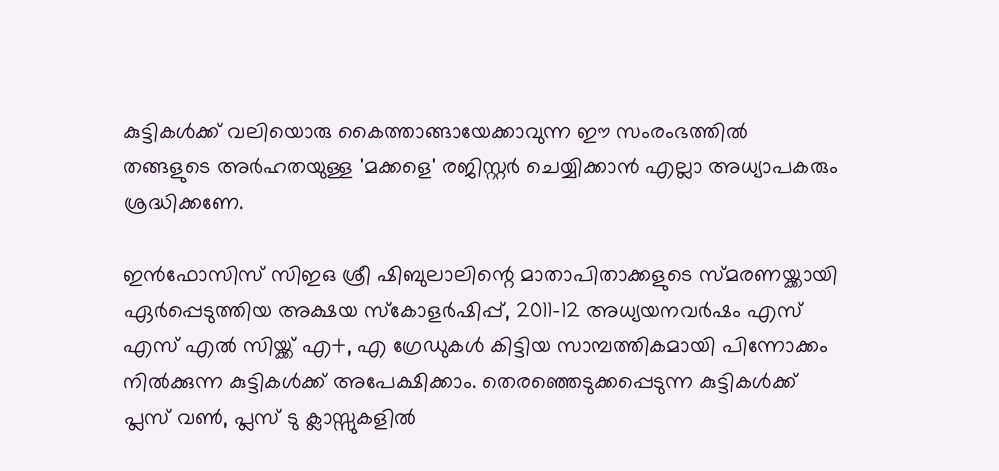കുട്ടികള്‍ക്ക് വലിയൊരു കൈത്താങ്ങായേക്കാവുന്ന ഈ സംരംഭത്തില്‍ തങ്ങളുടെ അര്‍ഹതയുള്ള 'മക്കളെ' രജിസ്റ്റര്‍ ചെയ്യിക്കാന്‍ എല്ലാ അധ്യാപകരും ശ്രദ്ധിക്കണേ.

ഇന്‍ഫോസിസ് സിഇഒ ശ്രീ ഷിബുലാലിന്റെ മാതാപിതാക്കളുടെ സ്മരണയ്ക്കായി ഏര്‍പ്പെടുത്തിയ അക്ഷയ സ്കോളര്‍ഷിപ്പ്, 2011-12 അധ്യയനവര്‍ഷം എസ് എസ് എല്‍ സിയ്ക്ക് എ+, എ ഗ്രേഡുകള്‍ കിട്ടിയ സാമ്പത്തികമായി പിന്നോക്കം നില്‍ക്കുന്ന കുട്ടികള്‍ക്ക് അപേക്ഷിക്കാം. തെരഞ്ഞെടുക്കപ്പെടുന്ന കുട്ടികള്‍ക്ക് പ്ലസ് വണ്‍, പ്ലസ് ടു ക്ലാസ്സുകളില്‍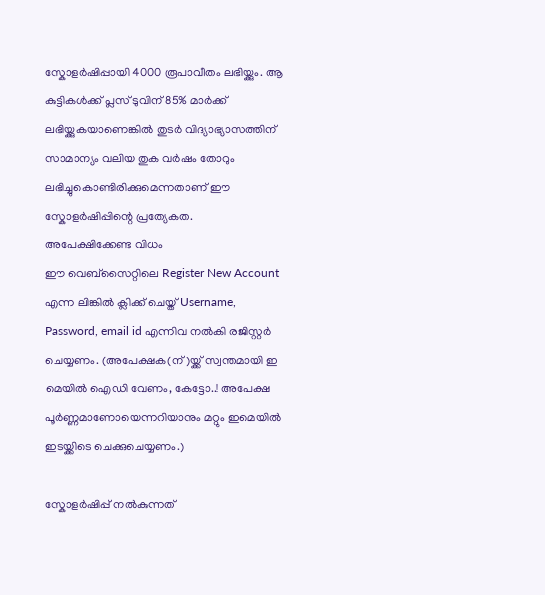സ്കോളര്‍ഷിപ്പായി 4000 രൂപാവീതം ലഭിയ്ക്കും. ആ കുട്ടികള്‍ക്ക് പ്ലസ് ടുവിന് 85% മാര്‍ക്ക് ലഭിയ്ക്കുകയാണെങ്കില്‍ തുടര്‍ വിദ്യാഭ്യാസത്തിന് സാമാന്യം വലിയ തുക വര്‍ഷം തോറും ലഭിച്ചുകൊണ്ടിരിക്കുമെന്നതാണ് ഈ സ്കോളര്‍ഷിപ്പിന്റെ പ്രത്യേകത.
അപേക്ഷിക്കേണ്ട വിധം
ഈ വെബ്സൈറ്റിലെ Register New Account എന്ന ലിങ്കില്‍ ക്ലിക്ക് ചെയ്ത് Username, Password, email id എന്നിവ നല്‍കി രജിസ്റ്റര്‍ ചെയ്യണം. (അപേക്ഷക(ന്)യ്ക്ക് സ്വന്തമായി ഇ മെയില്‍ ഐഡി വേണം, കേട്ടോ..! അപേക്ഷ പൂര്‍ണ്ണമാണോയെന്നറിയാനും മറ്റും ഇമെയില്‍ ഇടയ്ക്കിടെ ചെക്കുചെയ്യണം.)

സ്കോളര്‍ഷിപ്പ് നല്‍കുന്നത്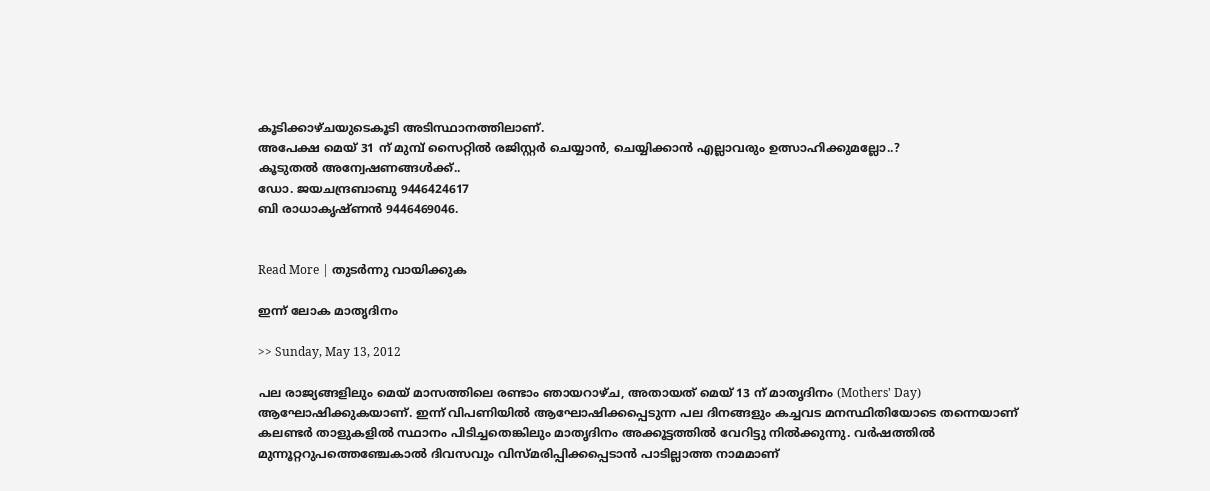കൂടിക്കാഴ്ചയുടെകൂടി അടിസ്ഥാനത്തിലാണ്.
അപേക്ഷ മെയ് 31 ന് മുമ്പ് സൈറ്റില്‍ രജിസ്റ്റര്‍ ചെയ്യാന്‍, ചെയ്യിക്കാന്‍ എല്ലാവരും ഉത്സാഹിക്കുമല്ലോ..?
കൂടുതല്‍ അന്വേഷണങ്ങള്‍ക്ക്..
ഡോ. ജയചന്ദ്രബാബു 9446424617
ബി രാധാകൃഷ്ണന്‍ 9446469046.


Read More | തുടര്‍ന്നു വായിക്കുക

ഇന്ന് ലോക മാതൃദിനം

>> Sunday, May 13, 2012

പല രാജ്യങ്ങളിലും മെയ് മാസത്തിലെ രണ്ടാം ഞായറാഴ്ച, അതായത് മെയ് 13 ന് മാതൃദിനം (Mothers' Day) ആഘോഷിക്കുകയാണ്. ഇന്ന് വിപണിയില്‍ ആഘോഷിക്കപ്പെടുന്ന പല ദിനങ്ങളും കച്ചവട മനസ്ഥിതിയോടെ തന്നെയാണ് കലണ്ടര്‍ താളുകളില്‍ സ്ഥാനം പിടിച്ചതെങ്കിലും മാതൃദിനം അക്കൂട്ടത്തില്‍ വേറിട്ടു നില്‍ക്കുന്നു. വര്‍ഷത്തില്‍ മുന്നൂറ്ററുപത്തെഞ്ചേകാല്‍ ദിവസവും വിസ്മരിപ്പിക്കപ്പെടാന്‍ പാടില്ലാത്ത നാമമാണ്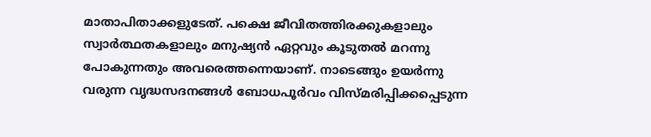മാതാപിതാക്കളുടേത്. പക്ഷെ ജീവിതത്തിരക്കുകളാലും സ്വാര്‍ത്ഥതകളാലും മനുഷ്യന്‍ ഏറ്റവും കൂടുതല്‍ മറന്നു പോകുന്നതും അവരെത്തന്നെയാണ്. നാടെങ്ങും ഉയര്‍ന്നു വരുന്ന വൃദ്ധസദനങ്ങള്‍ ബോധപൂര്‍വം വിസ്മരിപ്പിക്കപ്പെടുന്ന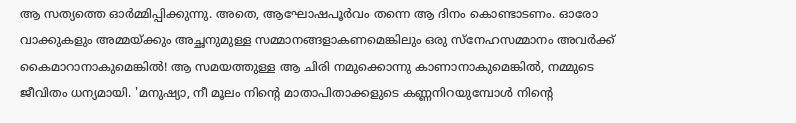ആ സത്യത്തെ ഓര്‍മ്മിപ്പിക്കുന്നു. അതെ, ആഘോഷപൂര്‍വം തന്നെ ആ ദിനം കൊണ്ടാടണം. ഓരോ വാക്കുകളും അമ്മയ്ക്കും അച്ഛനുമുള്ള സമ്മാനങ്ങളാകണമെങ്കിലും ഒരു സ്നേഹസമ്മാനം അവര്‍ക്ക് കൈമാറാനാകുമെങ്കില്‍! ആ സമയത്തുള്ള ആ ചിരി നമുക്കൊന്നു കാണാനാകുമെങ്കില്‍, നമ്മുടെ ജീവിതം ധന്യമായി. 'മനുഷ്യാ, നീ മൂലം നിന്റെ മാതാപിതാക്കളുടെ കണ്ണനിറയുമ്പോള്‍ നിന്റെ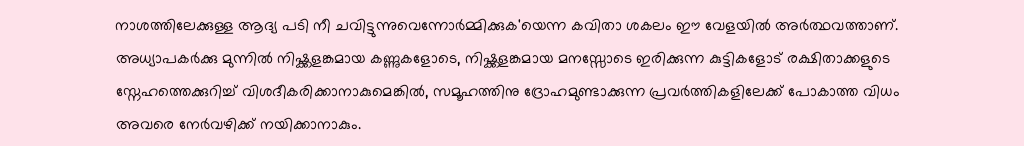നാശത്തിലേക്കുള്ള ആദ്യ പടി നീ ചവിട്ടുന്നുവെന്നോര്‍മ്മിക്കുക'യെന്ന കവിതാ ശകലം ഈ വേളയില്‍ അര്‍ത്ഥവത്താണ്. അധ്യാപകര്‍ക്കു മുന്നില്‍ നിഷ്ക്കളങ്കമായ കണ്ണുകളോടെ, നിഷ്ക്കളങ്കമായ മനസ്സോടെ ഇരിക്കുന്ന കുട്ടികളോട് രക്ഷിതാക്കളുടെ സ്നേഹത്തെക്കുറിച്ച് വിശദീകരിക്കാനാകുമെങ്കില്‍, സമൂഹത്തിനു ദ്രോഹമുണ്ടാക്കുന്ന പ്രവര്‍ത്തികളിലേക്ക് പോകാത്ത വിധം അവരെ നേര്‍വഴിക്ക് നയിക്കാനാകും.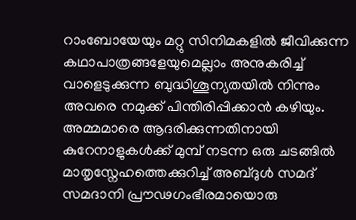റാംബോയേയും മറ്റു സിനിമകളില്‍ ജീവിക്കുന്ന കഥാപാത്രങ്ങളേയുമെല്ലാം അനുകരിച്ച് വാളെടുക്കുന്ന ബുദ്ധിശൂന്യതയില്‍ നിന്നും അവരെ നമുക്ക് പിന്തിരിപ്പിക്കാന്‍ കഴിയും. അമ്മമാരെ ആദരിക്കുന്നതിനായി കുറേനാളുകള്‍ക്ക് മുമ്പ് നടന്ന ഒരു ചടങ്ങില്‍ മാതൃസ്നേഹത്തെക്കുറിച്ച് അബ്ദുള്‍ സമദ് സമദാനി പ്രൗഢഗംഭീരമായൊരു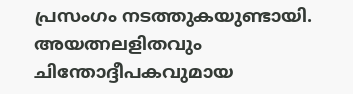പ്രസംഗം നടത്തുകയുണ്ടായി. അയത്നലളിതവും ചിന്തോദ്ദീപകവുമായ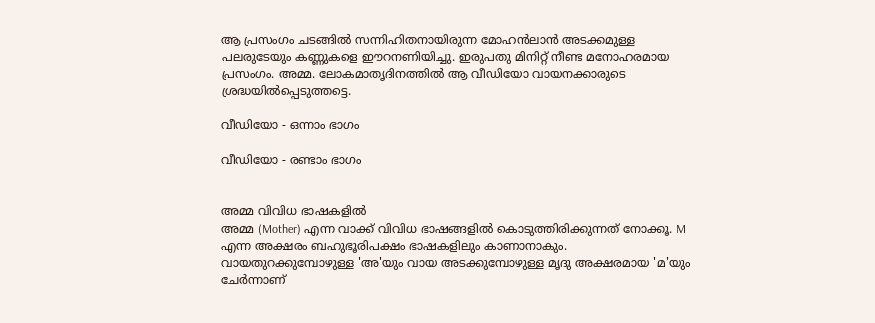ആ പ്രസംഗം ചടങ്ങില്‍ സന്നിഹിതനായിരുന്ന മോഹന്‍ലാന്‍ അടക്കമുള്ള പലരുടേയും കണ്ണുകളെ ഈറനണിയിച്ചു. ഇരുപതു മിനിറ്റ് നീണ്ട മനോഹരമായ പ്രസംഗം. അമ്മ. ലോകമാതൃദിനത്തില്‍ ആ വീഡിയോ വായനക്കാരുടെ ശ്രദ്ധയില്‍പ്പെടുത്തട്ടെ.

വീഡിയോ - ഒന്നാം ഭാഗം

വീഡിയോ - രണ്ടാം ഭാഗം


അമ്മ വിവിധ ഭാഷകളില്‍
അമ്മ (Mother) എന്ന വാക്ക് വിവിധ ഭാഷങ്ങളില്‍ കൊടുത്തിരിക്കുന്നത് നോക്കൂ. M എന്ന അക്ഷരം ബഹുഭൂരിപക്ഷം ഭാഷകളിലും കാണാനാകും. വായതുറക്കുമ്പോഴുള്ള 'അ'യും വായ അടക്കുമ്പോഴുള്ള മൃദു അക്ഷരമായ 'മ'യും ചേര്‍ന്നാണ്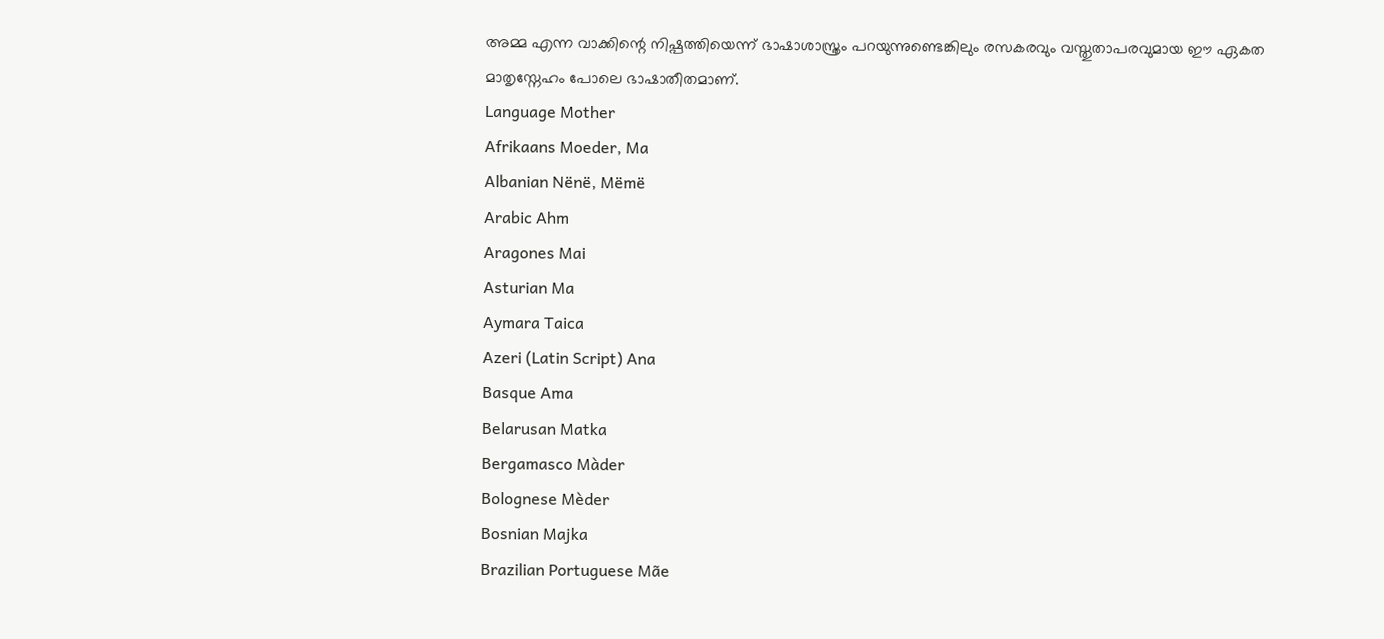അമ്മ എന്ന വാക്കിന്റെ നിഷ്പത്തിയെന്ന് ഭാഷാശാസ്ത്രം പറയുന്നുണ്ടെങ്കിലും രസകരവും വസ്തുതാപരവുമായ ഈ ഏകത മാതൃസ്നേഹം പോലെ ഭാഷാതീതമാണ്.
Language Mother
Afrikaans Moeder, Ma
Albanian Nënë, Mëmë
Arabic Ahm
Aragones Mai
Asturian Ma
Aymara Taica
Azeri (Latin Script) Ana
Basque Ama
Belarusan Matka
Bergamasco Màder
Bolognese Mèder
Bosnian Majka
Brazilian Portuguese Mãe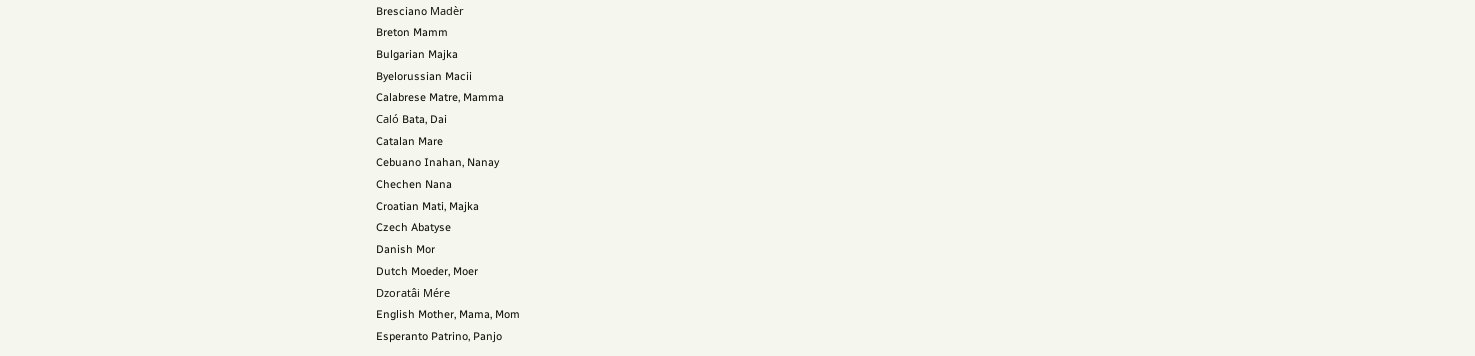Bresciano Madèr
Breton Mamm
Bulgarian Majka
Byelorussian Macii
Calabrese Matre, Mamma
Caló Bata, Dai
Catalan Mare
Cebuano Inahan, Nanay
Chechen Nana
Croatian Mati, Majka
Czech Abatyse
Danish Mor
Dutch Moeder, Moer
Dzoratâi Mére
English Mother, Mama, Mom
Esperanto Patrino, Panjo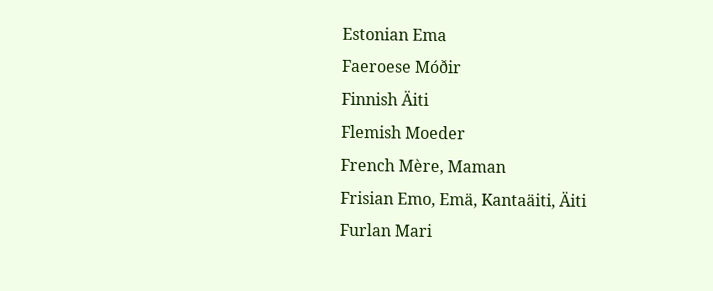Estonian Ema
Faeroese Móðir
Finnish Äiti
Flemish Moeder
French Mère, Maman
Frisian Emo, Emä, Kantaäiti, Äiti
Furlan Mari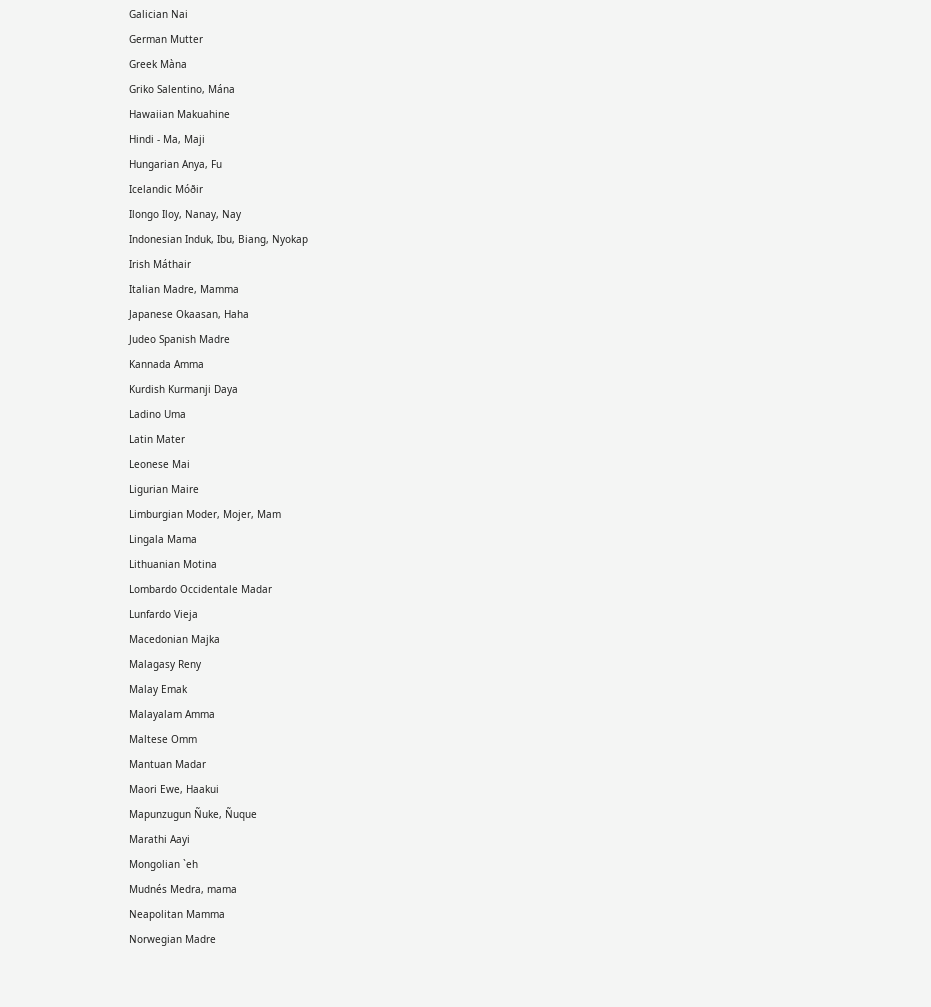Galician Nai
German Mutter
Greek Màna
Griko Salentino, Mána
Hawaiian Makuahine
Hindi - Ma, Maji
Hungarian Anya, Fu
Icelandic Móðir
Ilongo Iloy, Nanay, Nay
Indonesian Induk, Ibu, Biang, Nyokap
Irish Máthair
Italian Madre, Mamma
Japanese Okaasan, Haha
Judeo Spanish Madre
Kannada Amma
Kurdish Kurmanji Daya
Ladino Uma
Latin Mater
Leonese Mai
Ligurian Maire
Limburgian Moder, Mojer, Mam
Lingala Mama
Lithuanian Motina
Lombardo Occidentale Madar
Lunfardo Vieja
Macedonian Majka
Malagasy Reny
Malay Emak
Malayalam Amma
Maltese Omm
Mantuan Madar
Maori Ewe, Haakui
Mapunzugun Ñuke, Ñuque
Marathi Aayi
Mongolian `eh
Mudnés Medra, mama
Neapolitan Mamma
Norwegian Madre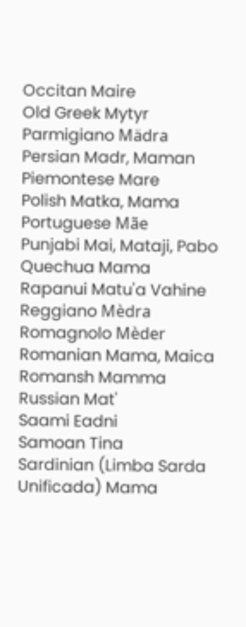Occitan Maire
Old Greek Mytyr
Parmigiano Mädra
Persian Madr, Maman
Piemontese Mare
Polish Matka, Mama
Portuguese Mãe
Punjabi Mai, Mataji, Pabo
Quechua Mama
Rapanui Matu'a Vahine
Reggiano Mèdra
Romagnolo Mèder
Romanian Mama, Maica
Romansh Mamma
Russian Mat'
Saami Eadni
Samoan Tina
Sardinian (Limba Sarda Unificada) Mama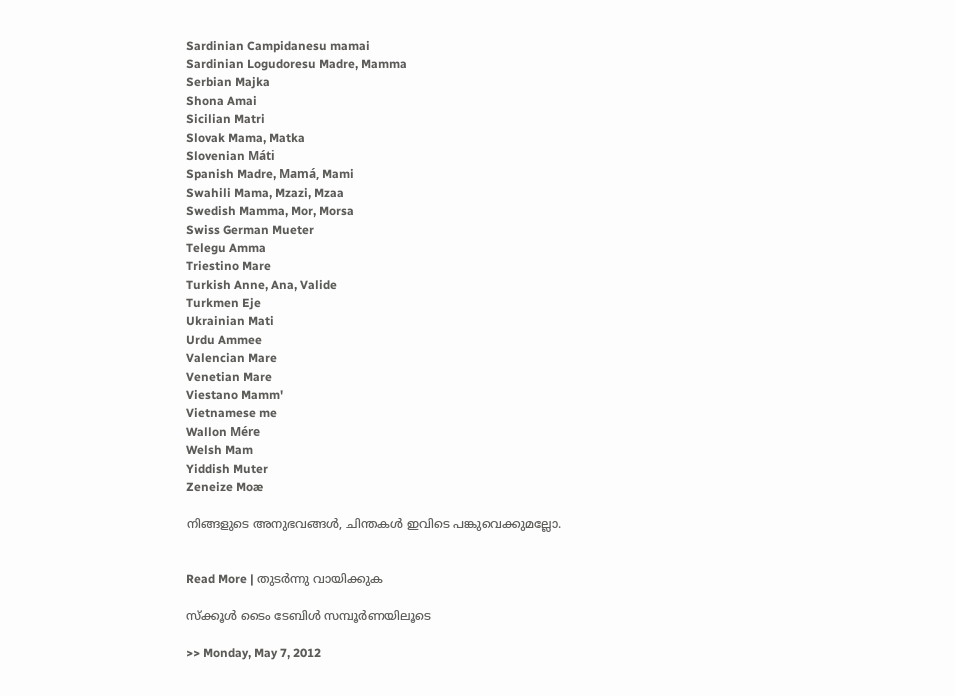Sardinian Campidanesu mamai
Sardinian Logudoresu Madre, Mamma
Serbian Majka
Shona Amai
Sicilian Matri
Slovak Mama, Matka
Slovenian Máti
Spanish Madre, Mamá, Mami
Swahili Mama, Mzazi, Mzaa
Swedish Mamma, Mor, Morsa
Swiss German Mueter
Telegu Amma
Triestino Mare
Turkish Anne, Ana, Valide
Turkmen Eje
Ukrainian Mati
Urdu Ammee
Valencian Mare
Venetian Mare
Viestano Mamm'
Vietnamese me
Wallon Mére
Welsh Mam
Yiddish Muter
Zeneize Moæ

നിങ്ങളുടെ അനുഭവങ്ങള്‍, ചിന്തകള്‍ ഇവിടെ പങ്കുവെക്കുമല്ലോ.


Read More | തുടര്‍ന്നു വായിക്കുക

സ്ക്കൂള്‍ ടൈം ടേബിള്‍ സമ്പൂര്‍ണയിലൂടെ

>> Monday, May 7, 2012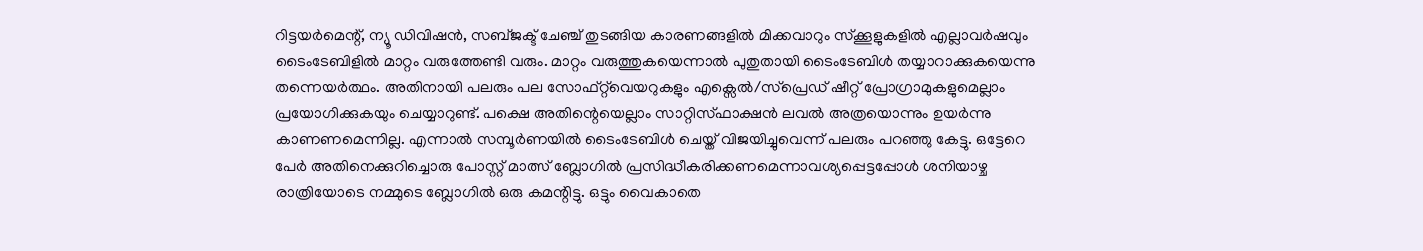റിട്ടയര്‍മെന്റ്, ന്യൂ ഡിവിഷന്‍, സബ്ജക്ട് ചേഞ്ച് തുടങ്ങിയ കാരണങ്ങളില്‍ മിക്കവാറും സ്ക്കൂളുകളില്‍ എല്ലാവര്‍ഷവും ടൈംടേബിളില്‍ മാറ്റം വരുത്തേണ്ടി വരും. മാറ്റം വരുത്തുകയെന്നാല്‍ പുതുതായി ടൈംടേബിള്‍ തയ്യാറാക്കുകയെന്നു തന്നെയര്‍ത്ഥം. അതിനായി പലരും പല സോഫ്റ്റ്‌വെയറുകളും എക്സെല്‍/സ്പ്രെഡ് ഷീറ്റ് പ്രോഗ്രാമുകളുമെല്ലാം പ്രയോഗിക്കുകയും ചെയ്യാറുണ്ട്. പക്ഷെ അതിന്റെയെല്ലാം സാറ്റിസ്‌ഫാക്ഷന്‍ ലവല്‍ അത്രയൊന്നും ഉയര്‍ന്നു കാണണമെന്നില്ല. എന്നാല്‍ സമ്പൂര്‍ണയില്‍ ടൈംടേബിള്‍ ചെയ്ത് വിജയിച്ചുവെന്ന് പലരും പറ‌ഞ്ഞു കേട്ടു. ഒട്ടേറെ പേര്‍ അതിനെക്കുറിച്ചൊരു പോസ്റ്റ് മാത്സ് ബ്ലോഗില്‍ പ്രസിദ്ധീകരിക്കണമെന്നാവശ്യപ്പെട്ടപ്പോള്‍ ശനിയാഴ്ച രാത്രിയോടെ നമ്മുടെ ബ്ലോഗില്‍ ഒരു കമന്റിട്ടു. ഒട്ടും വൈകാതെ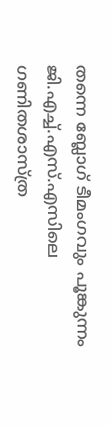തന്നെ ബ്ലോഗ് ടീമംഗവും പൂങ്കുന്നം ജി.എച്ച്.എസ്.എസിലെ ഗണിതശാസ്ത്ര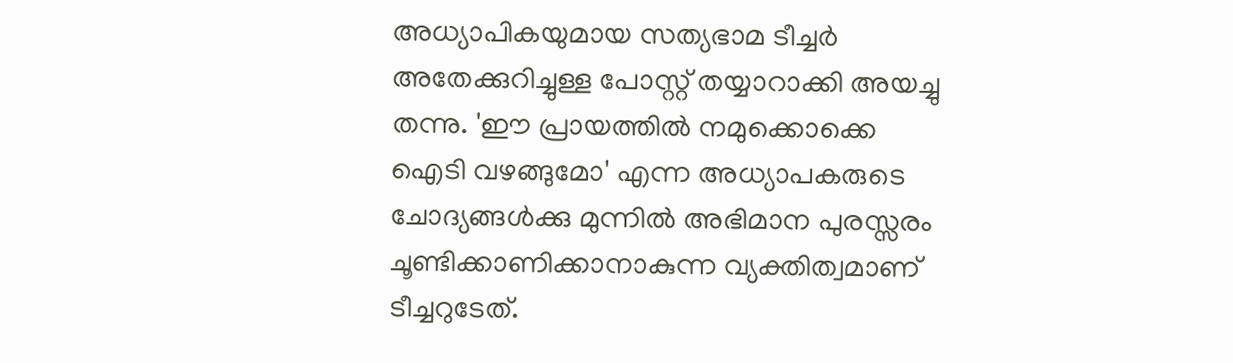അധ്യാപികയുമായ സത്യഭാമ ടീച്ചര്‍ അതേക്കുറിച്ചുള്ള പോസ്റ്റ് തയ്യാറാക്കി അയച്ചു തന്നു. 'ഈ പ്രായത്തില്‍ നമുക്കൊക്കെ ഐടി വഴങ്ങുമോ' എന്ന അധ്യാപകരുടെ ചോദ്യങ്ങള്‍ക്കു മുന്നില്‍ അഭിമാന പുരസ്സരം ചൂണ്ടിക്കാണിക്കാനാകുന്ന വ്യക്തിത്വമാണ് ടീച്ചറുടേത്.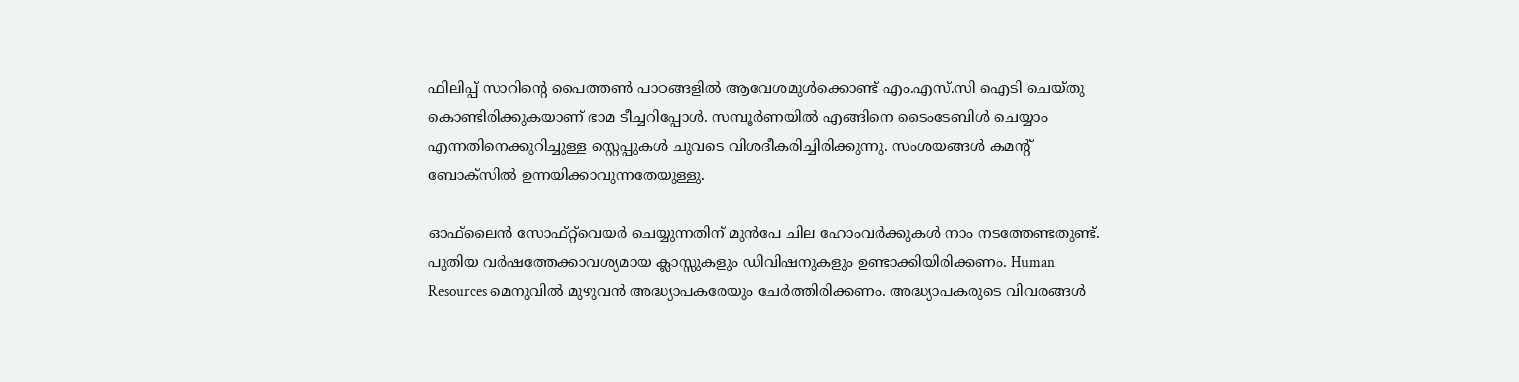ഫിലിപ്പ് സാറിന്റെ പൈത്തണ്‍ പാഠങ്ങളില്‍ ആവേശമുള്‍ക്കൊണ്ട് എം.എസ്.സി ഐടി ചെയ്തു കൊണ്ടിരിക്കുകയാണ് ഭാമ ടീച്ചറിപ്പോള്‍. സമ്പൂര്‍ണയില്‍ എങ്ങിനെ ടൈംടേബിള്‍ ചെയ്യാം എന്നതിനെക്കുറിച്ചുള്ള സ്റ്റെപ്പുകള്‍ ചുവടെ വിശദീകരിച്ചിരിക്കുന്നു. സംശയങ്ങള്‍ കമന്റ് ബോക്സില്‍ ഉന്നയിക്കാവുന്നതേയുള്ളു.

ഓഫ്‌ലൈന്‍ സോഫ്റ്റ്‌വെയര്‍ ചെയ്യുന്നതിന് മുന്‍പേ ചില ഹോംവര്‍ക്കുകള്‍ നാം നടത്തേണ്ടതുണ്ട്. പുതിയ വര്‍ഷത്തേക്കാവശ്യമായ ക്ലാസ്സുകളും ഡിവിഷനുകളും ഉണ്ടാക്കിയിരിക്കണം. Human Resources മെനുവില്‍ മുഴുവന്‍ അദ്ധ്യാപകരേയും ചേര്‍ത്തിരിക്കണം. അദ്ധ്യാപകരുടെ വിവരങ്ങള്‍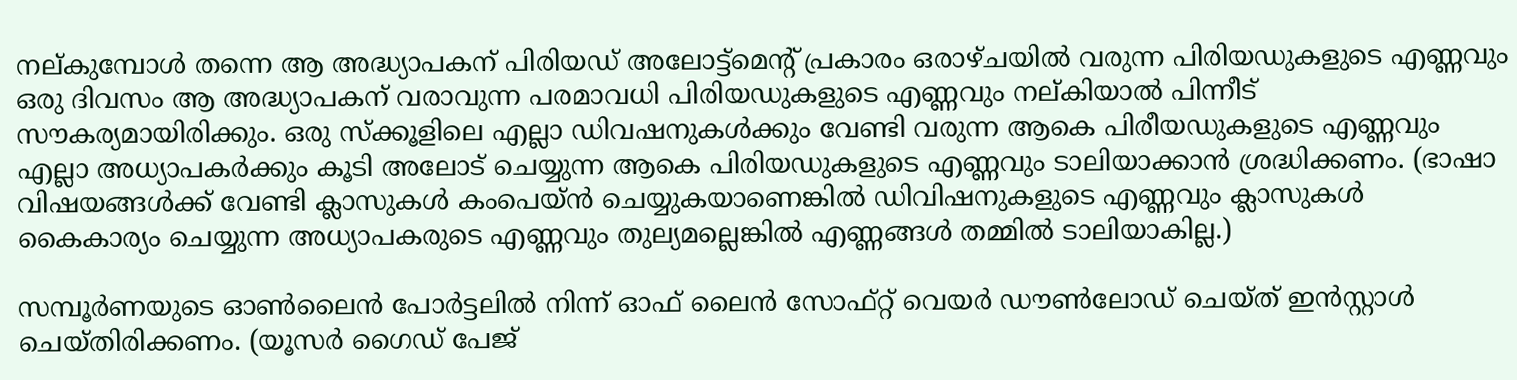നല്കുമ്പോള്‍ തന്നെ ആ അദ്ധ്യാപകന് പിരിയഡ് അലോട്ട്മെന്റ് പ്രകാരം ഒരാഴ്ചയില്‍ വരുന്ന പിരിയഡുകളുടെ എണ്ണവും ഒരു ദിവസം ആ അദ്ധ്യാപകന് വരാവുന്ന പരമാവധി പിരിയഡുകളുടെ എണ്ണവും നല്കിയാല്‍ പിന്നീട് സൗകര്യമായിരിക്കും. ഒരു സ്ക്കൂളിലെ എല്ലാ ഡിവഷനുകള്‍ക്കും വേണ്ടി വരുന്ന ആകെ പിരീയഡുകളുടെ എണ്ണവും എല്ലാ അധ്യാപകര്‍ക്കും കൂടി അലോട് ചെയ്യുന്ന ആകെ പിരിയഡുകളുടെ എണ്ണവും ടാലിയാക്കാന്‍ ശ്രദ്ധിക്കണം. (ഭാഷാ വിഷയങ്ങള്‍ക്ക് വേണ്ടി ക്ലാസുകള്‍ കംപെയ്ന്‍ ചെയ്യുകയാണെങ്കില്‍ ഡിവിഷനുകളുടെ എണ്ണവും ക്ലാസുകള്‍ കൈകാര്യം ചെയ്യുന്ന അധ്യാപകരുടെ എണ്ണവും തുല്യമല്ലെങ്കില്‍ എണ്ണങ്ങള്‍ തമ്മില്‍ ടാലിയാകില്ല.)

സമ്പൂര്‍ണയുടെ ഓണ്‍ലൈന്‍ പോര്‍ട്ടലില്‍ നിന്ന് ഓഫ് ലൈന്‍ സോഫ്റ്റ് വെയര്‍ ഡൗണ്‍ലോഡ് ചെയ്ത് ഇന്‍സ്റ്റാള്‍ ചെയ്തിരിക്കണം. (യൂസര്‍ ഗൈഡ് പേജ്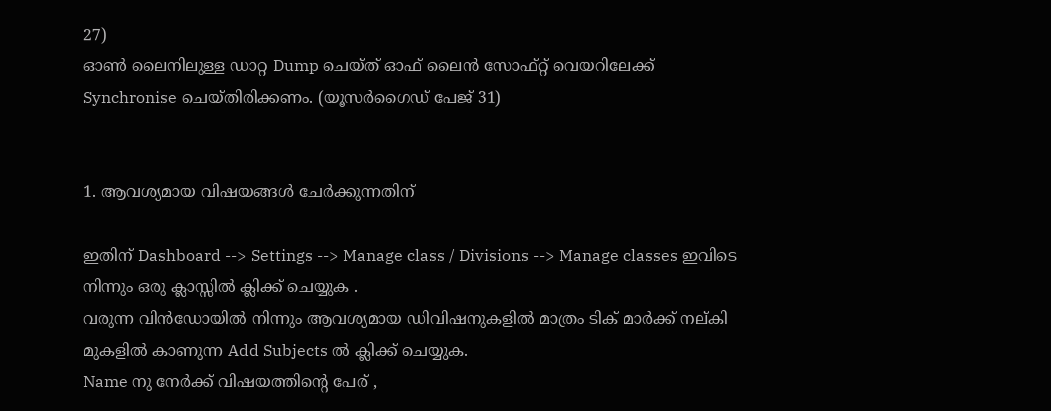27)
ഓണ്‍ ലൈനിലുള്ള ഡാറ്റ Dump ചെയ്ത് ഓഫ് ലൈന്‍ സോഫ്റ്റ് വെയറിലേക്ക് Synchronise ചെയ്തിരിക്കണം. (യൂസര്‍ഗൈഡ് പേജ് 31)


1. ആവശ്യമായ വിഷയങ്ങള്‍ ചേര്‍ക്കുന്നതിന്

ഇതിന് Dashboard --> Settings --> Manage class / Divisions --> Manage classes ഇവിടെ നിന്നും ഒരു ക്ലാസ്സില്‍ ക്ലിക്ക് ചെയ്യുക .
വരുന്ന വിന്‍ഡോയില്‍ നിന്നും ആവശ്യമായ ഡിവിഷനുകളില്‍ മാത്രം ടിക് മാര്‍ക്ക് നല്കി മുകളില്‍ കാണുന്ന Add Subjects ല്‍ ക്ലിക്ക് ചെയ്യുക.
Name നു നേര്‍ക്ക് വിഷയത്തിന്റെ പേര് ,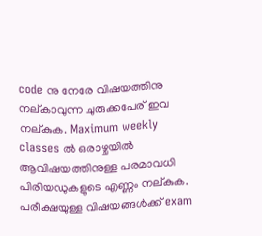code നു നേരേ വിഷയത്തിനു നല്കാവുന്ന ചുരുക്കപേര് ഇവ നല്കുക. Maximum weekly classes ല്‍ ഒരാഴ്ചയില്‍ ആവിഷയത്തിനുള്ള പരമാവധി പിരിയഡുകളുടെ എണ്ണം നല്കുക. പരീക്ഷയുള്ള വിഷയങ്ങള്‍ക്ക് exam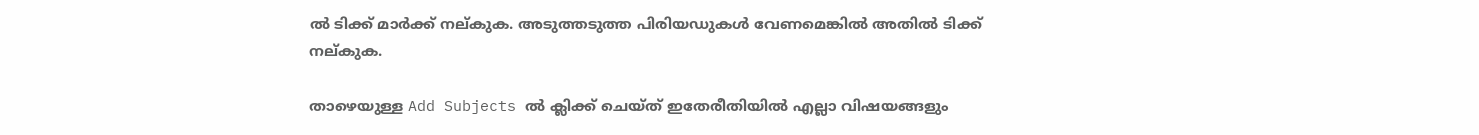ല്‍ ടിക്ക് മാര്‍ക്ക് നല്കുക. അടുത്തടുത്ത പിരിയഡുകള്‍ വേണമെങ്കില്‍ അതില്‍ ടിക്ക് നല്കുക.

താഴെയുള്ള Add Subjects ല്‍ ക്ലിക്ക് ചെയ്ത് ഇതേരീതിയില്‍ എല്ലാ വിഷയങ്ങളും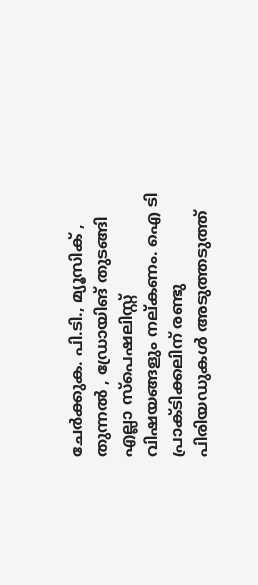ചേര്‍ക്കുക. പി.ടി., മ്യൂസിക് ‌, തുന്നല്‍ , ഡ്രോയിങ് തുടങ്ങി എല്ലാ സ്പെഷലിസ്റ്റ് വിഷയങ്ങളും നല്കണം. ഐ ടി പ്രാക്ടിക്കലിന് രണ്ടു പിരിയഡുകള്‍ അടുത്തടുത്ത്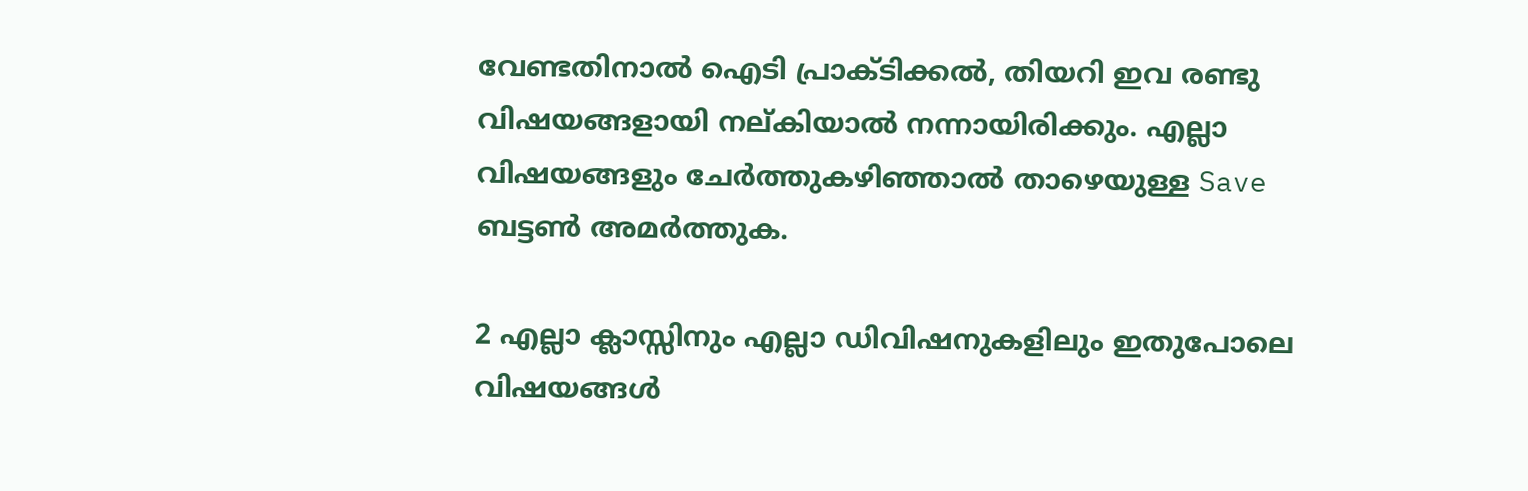വേണ്ടതിനാല്‍ ഐടി പ്രാക്ടിക്കല്‍, തിയറി ഇവ രണ്ടു വിഷയങ്ങളായി നല്കിയാല്‍ നന്നായിരിക്കും. എല്ലാ വിഷയങ്ങളും ചേര്‍ത്തുകഴിഞ്ഞാല്‍ താഴെയുള്ള Save ബട്ടണ്‍ അമര്‍ത്തുക.

2 എല്ലാ ക്ലാസ്സിനും എല്ലാ ഡിവിഷനുകളിലും ഇതുപോലെ വിഷയങ്ങള്‍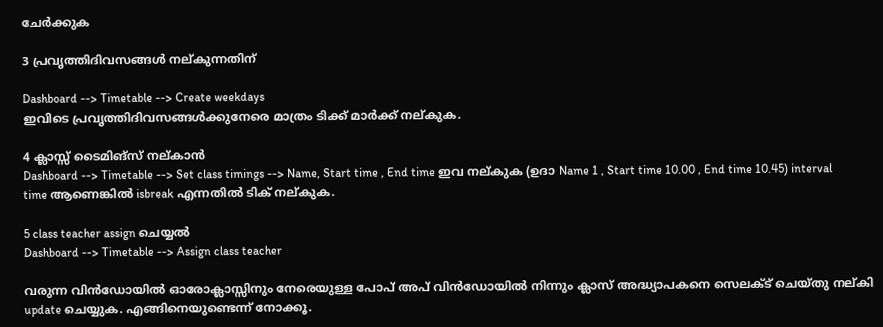ചേര്‍ക്കുക

3 പ്രവൃത്തിദിവസങ്ങള്‍ നല്കുന്നതിന്

Dashboard --> Timetable --> Create weekdays
ഇവിടെ പ്രവൃത്തിദിവസങ്ങള്‍ക്കുനേരെ മാത്രം ടിക്ക് മാര്‍ക്ക് നല്കുക.

4 ക്ലാസ്സ് ടൈമിങ്സ് നല്കാന്‍
Dashboard --> Timetable --> Set class timings --> Name, Start time , End time ഇവ നല്കുക (ഉദാ Name 1 , Start time 10.00 , End time 10.45) interval time ആണെങ്കില്‍ isbreak എന്നതില്‍ ടിക് നല്കുക.

5 class teacher assign ചെയ്യല്‍
Dashboard --> Timetable --> Assign class teacher

വരുന്ന വിന്‍ഡോയില്‍ ഓരോക്ലാസ്സിനും നേരെയുള്ള പോപ് അപ് വിന്‍ഡോയില്‍ നിന്നും ക്ലാസ് അദ്ധ്യാപകനെ സെലക്ട് ചെയ്തു നല്കി update ചെയ്യുക. എങ്ങിനെയുണ്ടെന്ന് നോക്കൂ.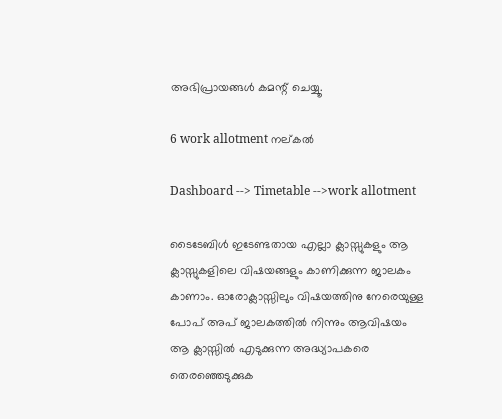അഭിപ്രായങ്ങള്‍ കമന്റ് ചെയ്യൂ.

6 work allotment നല്കല്‍

Dashboard --> Timetable -->work allotment

ടൈടേബിള്‍ ഇടേണ്ടതായ എല്ലാ ക്ലാസ്സുകളും ആ ക്ലാസ്സുകളിലെ വിഷയങ്ങളും കാണിക്കുന്ന ജാലകം കാണാം. ഓരോക്ലാസ്സിലും വിഷയത്തിനു നേരെയുള്ള പോപ് അപ് ജാലകത്തില്‍ നിന്നും ആവിഷയം ആ ക്ലാസ്സില്‍ എടുക്കുന്ന അദ്ധ്യാപകരെ തെരഞ്ഞെടുക്കുക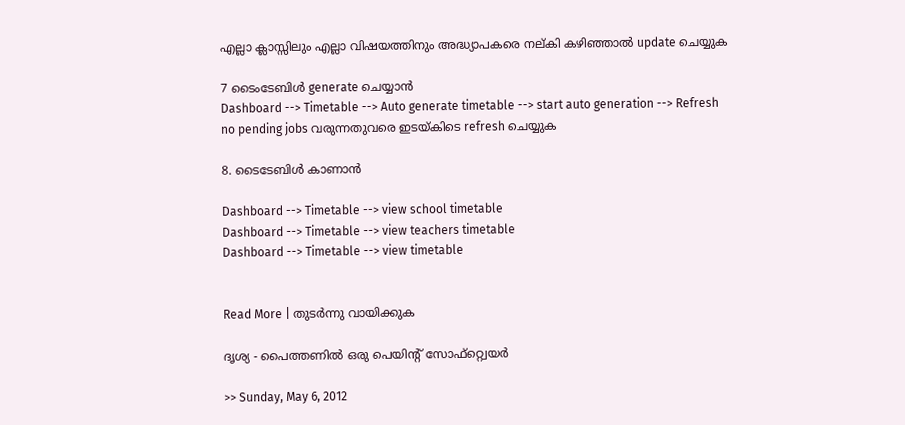എല്ലാ ക്ലാസ്സിലും എല്ലാ വിഷയത്തിനും അദ്ധ്യാപകരെ നല്കി കഴിഞ്ഞാല്‍ update ചെയ്യുക

7 ടൈംടേബിള്‍ generate ചെയ്യാന്‍
Dashboard --> Timetable --> Auto generate timetable --> start auto generation --> Refresh
no pending jobs വരുന്നതുവരെ ഇടയ്കിടെ refresh ചെയ്യുക

8. ടൈടേബിള്‍ കാണാന്‍

Dashboard --> Timetable --> view school timetable
Dashboard --> Timetable --> view teachers timetable
Dashboard --> Timetable --> view timetable


Read More | തുടര്‍ന്നു വായിക്കുക

ദൃശ്യ - പൈത്തണില്‍ ഒരു പെയിന്റ് സോഫ്റ്റ്വെയര്‍

>> Sunday, May 6, 2012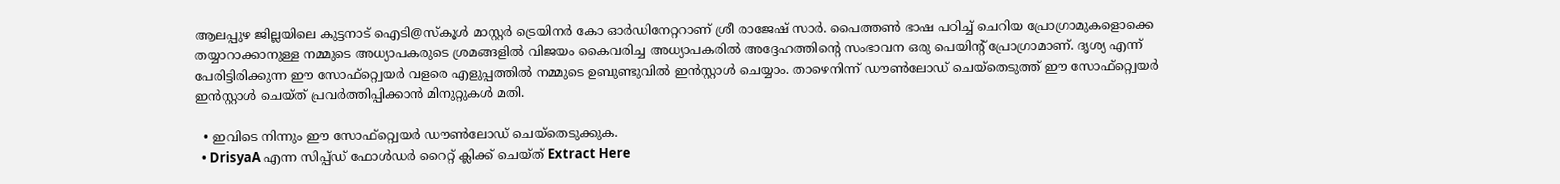ആലപ്പുഴ ജില്ലയിലെ കുട്ടനാട് ഐടി@സ്കൂള്‍ മാസ്റ്റര്‍ ട്രെയിനര്‍ കോ ഓര്‍ഡിനേറ്ററാണ് ശ്രീ രാജേഷ് സാര്‍. പൈത്തണ്‍ ഭാഷ പഠിച്ച് ചെറിയ പ്രോഗ്രാമുകളൊക്കെ തയ്യാറാക്കാനുള്ള നമ്മുടെ അധ്യാപകരുടെ ശ്രമങ്ങളില്‍ വിജയം കൈവരിച്ച അധ്യാപകരില്‍ അദ്ദേഹത്തിന്റെ സംഭാവന ഒരു പെയിന്റ് പ്രോഗ്രാമാണ്. ദൃശ്യ എന്ന് പേരിട്ടിരിക്കുന്ന ഈ സോഫ്റ്റ്വെയര്‍ വളരെ എളുപ്പത്തില്‍ നമ്മുടെ ഉബുണ്ടുവില്‍ ഇന്‍സ്റ്റാള്‍ ചെയ്യാം. താഴെനിന്ന് ഡൗണ്‍ലോഡ് ചെയ്തെടുത്ത് ഈ സോഫ്റ്റ്വെയര്‍ ഇന്‍സ്റ്റാള്‍ ചെയ്ത് പ്രവര്‍ത്തിപ്പിക്കാന്‍ മിനുറ്റുകള്‍ മതി.

  • ഇവിടെ നിന്നും ഈ സോഫ്റ്റ്വെയര്‍ ഡൗണ്‍ലോഡ് ചെയ്തെടുക്കുക.
  • DrisyaA എന്ന സിപ്പ്ഡ് ഫോള്‍ഡര്‍ റൈറ്റ് ക്ലിക്ക് ചെയ്ത് Extract Here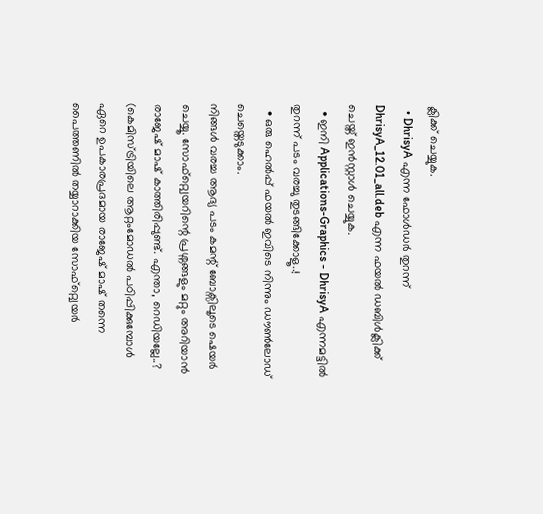ക്ലിക്ക് ചെയ്യുക.
  • DhrisyA എന്ന ഫോള്‍ഡര്‍ തുറന്ന് DhrisyA_12.01_all.deb എന്ന ഫയല്‍ ഡബിള്‍ക്ലിക്ക് ചെയ്ത് ഇന്‍സ്റ്റാള്‍ ചെയ്യുക.
  • ഇനി Applications-Graphics - DhrisyA എന്നമട്ടില്‍ തുറന്ന് പടം വരച്ചു തുടങ്ങിക്കോളൂ..!
  • ഒരു ഹെല്‍പ്പ് ഫയല്‍ ഇവിടെ നിന്നും ഡൗണ്‍ലോഡ് ചെയ്തെടുക്കാം.
നിങ്ങള്‍ വരച്ച ആദ്യ പടം കമന്റ് ബോക്സിലൂടെ ഷെയര്‍ ചെയ്യൂ. സോഫ്റ്റ്വെയറിന്റെ പ്രശ്നങ്ങളും മറ്റും അറിയാന്‍ രാജേഷ് മാഷ് കാത്തിരിപ്പുണ്ട്. എന്താ, റെഡിയല്ലേ..?
(കെമിസ്ട്രിയിലെ ആറ്റംമോഡല്‍ പഠിപ്പിക്കുമ്പോള്‍ ഏറെ ഉപകാരപ്രദമായ രാജേഷ് മാഷ് തന്നെ പൈത്തണില്‍ തയ്യാറാക്കിയ സോഫ്റ്റ്വെയര്‍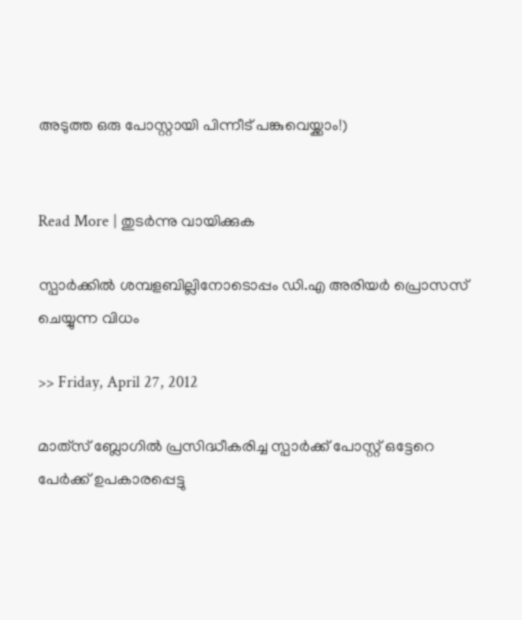അടുത്ത ഒരു പോസ്റ്റായി പിന്നീട് പങ്കുവെയ്ക്കാം!)


Read More | തുടര്‍ന്നു വായിക്കുക

സ്പാര്‍ക്കില്‍ ശമ്പളബില്ലിനോടൊപ്പം ഡി.എ അരിയര്‍ പ്രൊസസ് ചെയ്യുന്ന വിധം

>> Friday, April 27, 2012

മാത്‌സ് ബ്ലോഗില്‍ പ്രസിദ്ധീകരിച്ച സ്പാര്‍ക്ക് പോസ്റ്റ് ഒട്ടേറെ പേര്‍ക്ക് ഉപകാരപ്പെട്ടു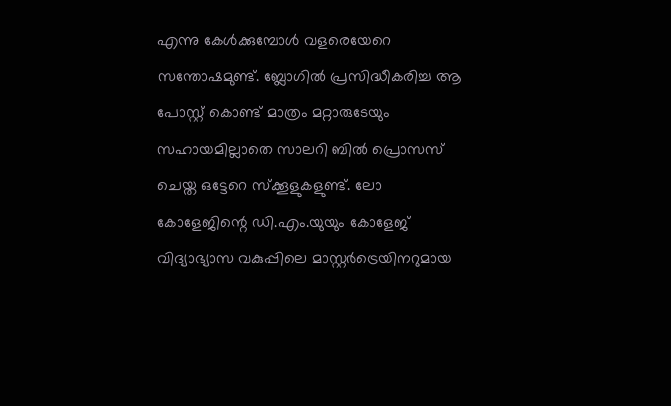എന്നു കേള്‍ക്കുമ്പോള്‍ വളരെയേറെ സന്തോഷമുണ്ട്. ബ്ലോഗില്‍ പ്രസിദ്ധീകരിച്ച ആ പോസ്റ്റ് കൊണ്ട് മാത്രം മറ്റാരുടേയും സഹായമില്ലാതെ സാലറി ബില്‍ പ്രൊസസ് ചെയ്ത ഒട്ടേറെ സ്ക്കൂളുകളുണ്ട്. ലോ കോളേജിന്റെ ഡി.എം.യുയും കോളേജ് വിദ്യാഭ്യാസ വകുപ്പിലെ മാസ്റ്റര്‍ട്രെയിനറുമായ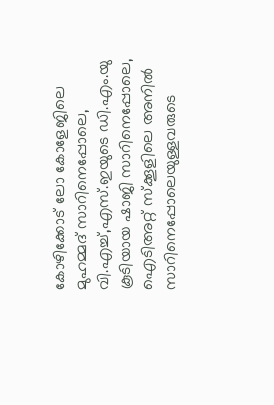കോഴിക്കോട് ലോ കോളേജിലെ മുഹമ്മദ് സാറിനെപ്പോലെ, വി.എച്ച്,എസ്.ഇയുടെ ഡി.എം.യു കൂടിയായ ഷാജി സാറിനെപ്പോലെ, ഐടിഅറ്റ് സ്ക്കൂളിലെ അനില്‍ സാറിനെപ്പോലെയുള്ളവരുടെ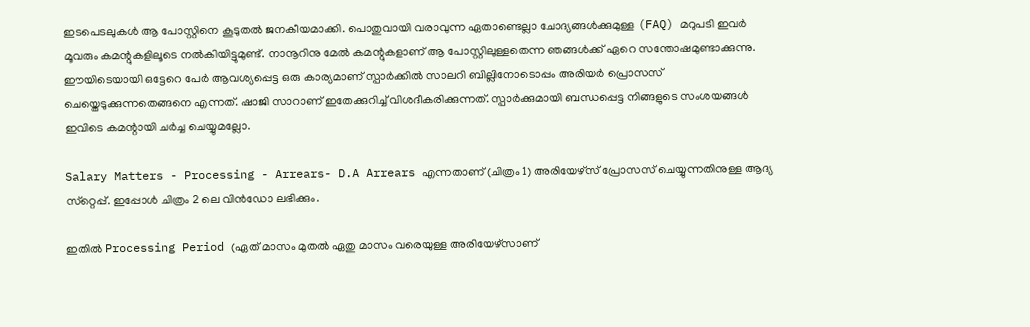ഇടപെടലുകള്‍ ആ പോസ്റ്റിനെ കൂടുതല്‍ ജനകീയമാക്കി. പൊതുവായി വരാവുന്ന ഏതാണ്ടെല്ലാ ചോദ്യങ്ങള്‍ക്കുമുള്ള (FAQ) മറുപടി ഇവര്‍ മൂവരും കമന്റുകളിലൂടെ നല്‍കിയിട്ടുമുണ്ട്. നാനൂറിനു മേല്‍ കമന്റുകളാണ് ആ പോസ്റ്റിലുള്ളതെന്ന ഞങ്ങള്‍ക്ക് ഏറെ സന്തോഷമുണ്ടാക്കുന്നു. ഈയിടെയായി ഒട്ടേറെ പേര്‍ ആവശ്യപ്പെട്ട ഒരു കാര്യമാണ് സ്പാര്‍ക്കില്‍ സാലറി ബില്ലിനോടൊപ്പം അരിയര്‍ പ്രൊസസ് ചെയ്തെടുക്കുന്നതെങ്ങനെ എന്നത്. ഷാജി സാറാണ് ഇതേക്കുറിച്ച് വിശദീകരിക്കുന്നത്. സ്പാര്‍ക്കുമായി ബന്ധപ്പെട്ട നിങ്ങളുടെ സംശയങ്ങള്‍ ഇവിടെ കമന്റായി ചര്‍ച്ച ചെയ്യുമല്ലോ.

Salary Matters - Processing - Arrears- D.A Arrears എന്നതാണ് (ചിത്രം 1) അരിയേഴ്‌സ് പ്രോസസ് ചെയ്യുന്നതിനുള്ള ആദ്യ സ്‌റ്റെപ്പ്. ഇപ്പോള്‍ ചിത്രം 2 ലെ വിന്‍ഡോ ലഭിക്കും.

ഇതില്‍ Processing Period (ഏത് മാസം മുതല്‍ ഏതു മാസം വരെയുള്ള അരിയേഴ്‌സാണ്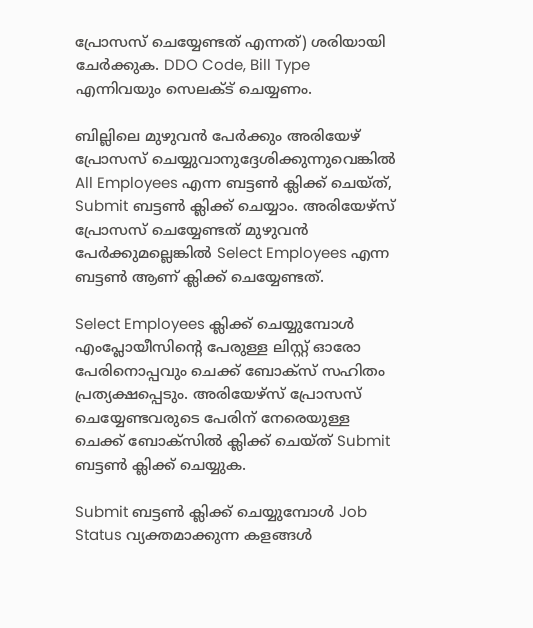പ്രോസസ് ചെയ്യേണ്ടത് എന്നത്) ശരിയായി ചേര്‍ക്കുക. DDO Code, Bill Type എന്നിവയും സെലക്ട് ചെയ്യണം.

ബില്ലിലെ മുഴുവന്‍ പേര്‍ക്കും അരിയേഴ് പ്രോസസ് ചെയ്യുവാനുദ്ദേശിക്കുന്നുവെങ്കില്‍ All Employees എന്ന ബട്ടണ്‍ ക്ലിക്ക് ചെയ്ത്, Submit ബട്ടണ്‍ ക്ലിക്ക് ചെയ്യാം. അരിയേഴ്‌സ് പ്രോസസ് ചെയ്യേണ്ടത് മുഴുവന്‍ പേര്‍ക്കുമല്ലെങ്കില്‍ Select Employees എന്ന ബട്ടണ്‍ ആണ് ക്ലിക്ക് ചെയ്യേണ്ടത്.

Select Employees ക്ലിക്ക് ചെയ്യുമ്പോള്‍ എംപ്ലോയീസിന്റെ പേരുള്ള ലിസ്റ്റ് ഓരോ പേരിനൊപ്പവും ചെക്ക് ബോക്‌സ് സഹിതം പ്രത്യക്ഷപ്പെടും. അരിയേഴ്‌സ് പ്രോസസ് ചെയ്യേണ്ടവരുടെ പേരിന് നേരെയുള്ള ചെക്ക് ബോക്‌സില്‍ ക്ലിക്ക് ചെയ്ത് Submit ബട്ടണ്‍ ക്ലിക്ക് ചെയ്യുക.

Submit ബട്ടണ്‍ ക്ലിക്ക് ചെയ്യുമ്പോള്‍ Job Status വ്യക്തമാക്കുന്ന കളങ്ങള്‍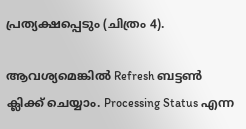പ്രത്യക്ഷപ്പെടും (ചിത്രം 4).

ആവശ്യമെങ്കില്‍ Refresh ബട്ടണ്‍ ക്ലിക്ക് ചെയ്യാം. Processing Status എന്ന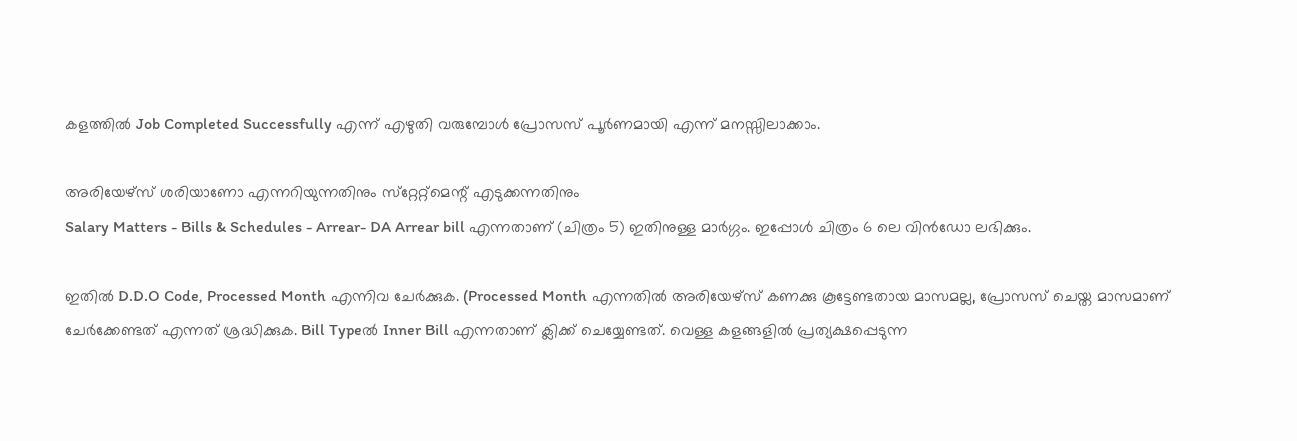കളത്തില്‍ Job Completed Successfully എന്ന് എഴുതി വരുമ്പോള്‍ പ്രോസസ് പൂര്‍ണമായി എന്ന് മനസ്സിലാക്കാം.

അരിയേഴ്‌സ് ശരിയാണോ എന്നറിയുന്നതിനും സ്‌റ്റേറ്റ്‌മെന്റ് എടുക്കന്നതിനും
Salary Matters - Bills & Schedules - Arrear- DA Arrear bill എന്നതാണ് (ചിത്രം 5) ഇതിനുള്ള മാര്‍ഗ്ഗം. ഇപ്പോള്‍ ചിത്രം 6 ലെ വിന്‍ഡോ ലഭിക്കും.

ഇതില്‍ D.D.O Code, Processed Month എന്നിവ ചേര്‍ക്കുക. (Processed Month എന്നതില്‍ അരിയേഴ്‌സ് കണക്കു കൂട്ടേണ്ടതായ മാസമല്ല, പ്രോസസ് ചെയ്ത മാസമാണ് ചേര്‍ക്കേണ്ടത് എന്നത് ശ്രദ്ധിക്കുക. Bill Typeല്‍ Inner Bill എന്നതാണ് ക്ലിക്ക് ചെയ്യേണ്ടത്. വെള്ള കളങ്ങളില്‍ പ്രത്യക്ഷപ്പെടുന്ന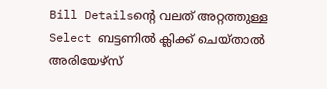Bill Detailsന്റെ വലത് അറ്റത്തുള്ള Select ബട്ടണില്‍ ക്ലിക്ക് ചെയ്താല്‍ അരിയേഴ്‌സ്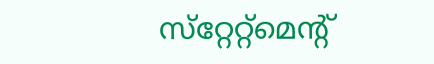സ്‌റ്റേറ്റ്‌മെന്റ്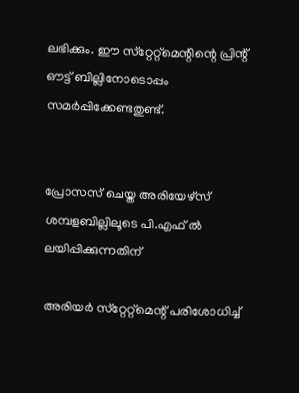ലഭിക്കും. ഈ സ്‌റ്റേറ്റ്‌മെന്റിന്റെ പ്രിന്റ് ഔട്ട് ബില്ലിനോടൊപ്പം സമര്‍പ്പിക്കേണ്ടതുണ്ട്.


പ്രോസസ് ചെയ്ത അരിയേഴ്‌സ് ശമ്പളബില്ലിലൂടെ പി.എഫ് ല്‍ ലയിപ്പിക്കുന്നതിന്

അരിയര്‍ സ്‌റ്റേറ്റ്‌മെന്റ് പരിശോധിച്ച്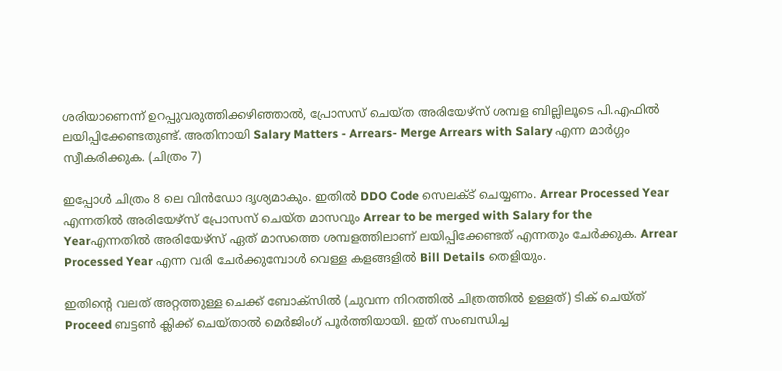ശരിയാണെന്ന് ഉറപ്പുവരുത്തിക്കഴിഞ്ഞാല്‍, പ്രോസസ് ചെയ്ത അരിയേഴ്‌സ് ശമ്പള ബില്ലിലൂടെ പി.എഫില്‍ ലയിപ്പിക്കേണ്ടതുണ്ട്. അതിനായി Salary Matters - Arrears- Merge Arrears with Salary എന്ന മാര്‍ഗ്ഗം സ്വീകരിക്കുക. (ചിത്രം 7)

ഇപ്പോള്‍ ചിത്രം 8 ലെ വിന്‍ഡോ ദൃശ്യമാകും. ഇതില്‍ DDO Code സെലക്ട് ചെയ്യണം. Arrear Processed Year എന്നതില്‍ അരിയേഴ്‌സ് പ്രോസസ് ചെയ്ത മാസവും Arrear to be merged with Salary for the Yearഎന്നതില്‍ അരിയേഴ്‌സ് ഏത് മാസത്തെ ശമ്പളത്തിലാണ് ലയിപ്പിക്കേണ്ടത് എന്നതും ചേര്‍ക്കുക. Arrear Processed Year എന്ന വരി ചേര്‍ക്കുമ്പോള്‍ വെള്ള കളങ്ങളില്‍ Bill Details തെളിയും.

ഇതിന്റെ വലത് അറ്റത്തുള്ള ചെക്ക് ബോക്‌സില്‍ (ചുവന്ന നിറത്തില്‍ ചിത്രത്തില്‍ ഉള്ളത്) ടിക് ചെയ്ത് Proceed ബട്ടണ്‍ ക്ലിക്ക് ചെയ്താല്‍ മെര്‍ജിംഗ് പൂര്‍ത്തിയായി. ഇത് സംബന്ധിച്ച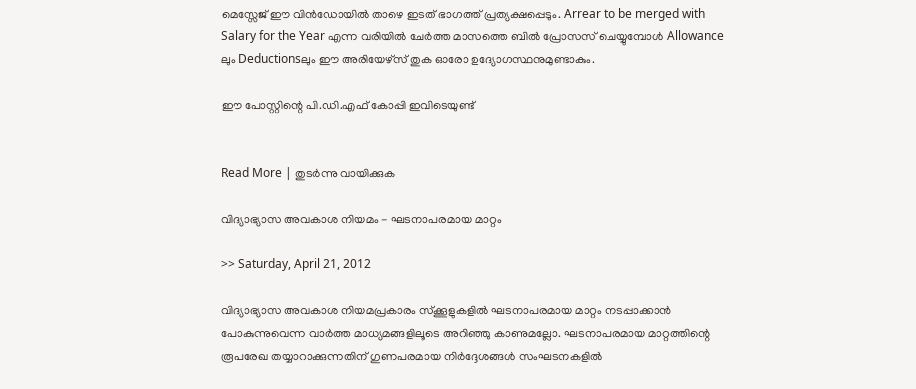മെസ്സേജ് ഈ വിന്‍ഡോയില്‍ താഴെ ഇടത് ഭാഗത്ത് പ്രത്യക്ഷപ്പെടും. Arrear to be merged with Salary for the Year എന്ന വരിയില്‍ ചേര്‍ത്ത മാസത്തെ ബില്‍ പ്രോസസ് ചെയ്യുമ്പോള്‍ Allowance ലും Deductionsലും ഈ അരിയേഴ്‌സ് തുക ഓരോ ഉദ്യോഗസ്ഥനുമുണ്ടാകും.

ഈ പോസ്റ്റിന്റെ പി.ഡി.എഫ് കോപ്പി ഇവിടെയുണ്ട്


Read More | തുടര്‍ന്നു വായിക്കുക

വിദ്യാഭ്യാസ അവകാശ നിയമം - ഘടനാപരമായ മാറ്റം

>> Saturday, April 21, 2012

വിദ്യാഭ്യാസ അവകാശ നിയമപ്രകാരം സ്ക്കൂളുകളില്‍ ഘടനാപരമായ മാറ്റം നടപ്പാക്കാന്‍ പോകുന്നുവെന്ന വാര്‍ത്ത മാധ്യമങ്ങളിലൂടെ അറിഞ്ഞു കാണുമല്ലോ. ഘടനാപരമായ മാറ്റത്തിന്റെ രൂപരേഖ തയ്യാറാക്കുന്നതിന് ഗുണപരമായ നിര്‍ദ്ദേശങ്ങള്‍ സംഘടനകളില്‍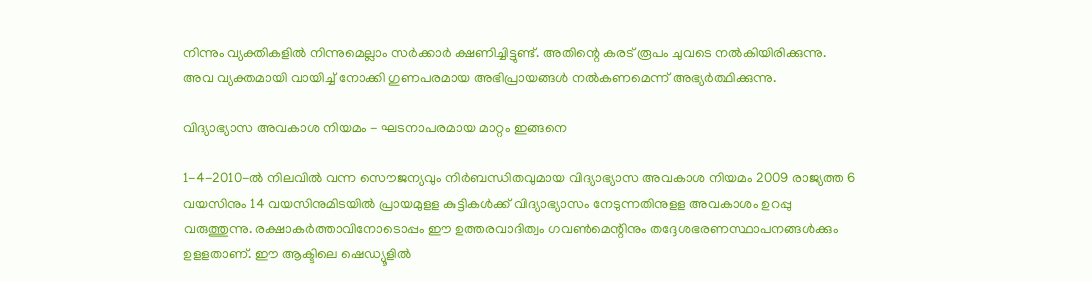നിന്നും വ്യക്തികളില്‍ നിന്നുമെല്ലാം സര്‍ക്കാര്‍ ക്ഷണിച്ചിട്ടുണ്ട്. അതിന്റെ കരട് രൂപം ചുവടെ നല്‍കിയിരിക്കുന്നു. അവ വ്യക്തമായി വായിച്ച് നോക്കി ഗുണപരമായ അഭിപ്രായങ്ങള്‍ നല്‍കണമെന്ന് അഭ്യര്‍ത്ഥിക്കുന്നു.

വിദ്യാഭ്യാസ അവകാശ നിയമം - ഘടനാപരമായ മാറ്റം ഇങ്ങനെ

1-4-2010-ല്‍ നിലവില്‍ വന്ന സൌജന്യവും നിര്‍ബന്ധിതവുമായ വിദ്യാഭ്യാസ അവകാശ നിയമം 2009 രാജ്യത്ത 6 വയസിനും 14 വയസിനുമിടയില്‍ പ്രായമുളള കുട്ടികള്‍ക്ക് വിദ്യാഭ്യാസം നേടുന്നതിനുളള അവകാശം ഉറപ്പു വരുത്തുന്നു. രക്ഷാകര്‍ത്താവിനോടൊപ്പം ഈ ഉത്തരവാദിത്വം ഗവണ്‍മെന്റിനും തദ്ദേശഭരണസ്ഥാപനങ്ങള്‍ക്കും ഉളളതാണ്. ഈ ആക്ടിലെ ഷെഡ്യൂളില്‍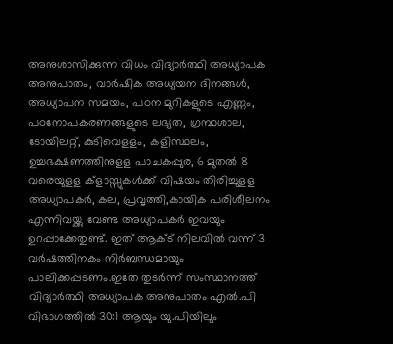അനുശാസിക്കുന്ന വിധം വിദ്യാര്‍ത്ഥി അധ്യാപക അനുപാതം, വാര്‍ഷിക അധ്യയന ദിനങ്ങള്‍, അധ്യാപന സമയം, പഠന മുറികളുടെ എണ്ണം, പഠനോപകരണങ്ങളുടെ ലഭ്യത, ഗ്രന്ഥശാല, ടോയിലറ്റ്, കുടിവെളളം, കളിസ്ഥലം, ഉച്ചഭക്ഷണത്തിനുളള പാചകപ്പുര, 6 മുതല്‍ 8 വരെയുളള ക്ളാസ്സുകള്‍ക്ക് വിഷയം തിരിച്ചുളള അധ്യാപകര്‍, കല, പ്രവൃത്തി,കായിക പരിശീലനം എന്നിവയ്ക്കു വേണ്ട അധ്യാപകര്‍ ഇവയും ഉറപ്പാക്കേതുണ്ട്. ഇത് ആക്ട് നിലവില്‍ വന്ന് 3 വര്‍ഷത്തിനകം നിര്‍ബന്ധമായും പാലിക്കപ്പടണം.ഇതേ തുടര്‍ന്ന് സംസ്ഥാനത്ത് വിദ്യാര്‍ത്ഥി അധ്യാപക അനുപാതം എല്‍.പി വിഭാഗത്തില്‍ 30:1 ആയും യു.പിയിലും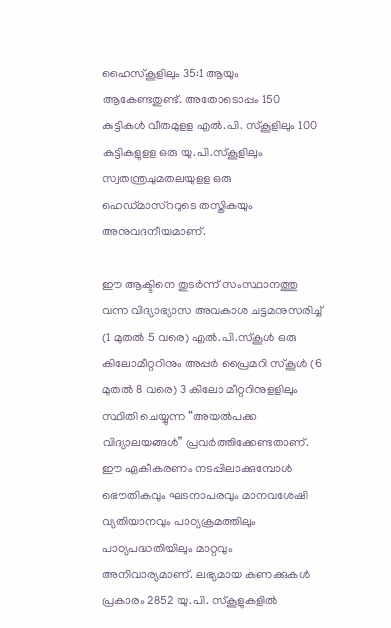ഹൈസ്കൂളിലും 35:1 ആയും ആകേണ്ടതുണ്ട്. അതോടൊപ്പം 150 കുട്ടികള്‍ വീതമുളള എല്‍.പി. സ്കൂളിലും 100 കുട്ടികളുളള ഒരു യു.പി.സ്കൂളിലും സ്വതന്ത്രചുമതലയുളള ഒരു ഹെഡ്മാസ്ററുടെ തസ്തികയും അനുവദനീയമാണ്.

ഈ ആക്ടിനെ തുടര്‍ന്ന് സംസ്ഥാനത്തു വന്ന വിദ്യാഭ്യാസ അവകാശ ചട്ടമനുസരിച്ച് (1 മുതല്‍ 5 വരെ) എല്‍.പി.സ്കൂള്‍ ഒരു കിലോമീറ്ററിനും അപ്പര്‍ പ്രൈമറി സ്കൂള്‍ (6 മുതല്‍ 8 വരെ) 3 കിലോ മീറ്ററിനുളളിലും സ്ഥിതി ചെയ്യുന്ന “അയല്‍പക്ക വിദ്യാലയങ്ങള്‍” പ്രവര്‍ത്തിക്കേണ്ടതാണ്. ഈ ഏകീകരണം നടപ്പിലാക്കുമ്പോള്‍ ഭൌതികവും ഘടനാപരവും മാനവശേഷി വ്യതിയാനവും പാഠ്യക്രമത്തിലും പാഠ്യപദ്ധതിയിലും മാറ്റവും അനിവാര്യമാണ്. ലഭ്യമായ കണക്കുകള്‍ പ്രകാരം 2852 യു.പി. സ്കൂളുകളില്‍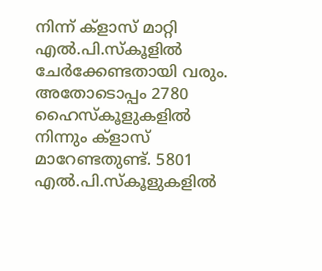നിന്ന് ക്ളാസ് മാറ്റി എല്‍.പി.സ്കൂളില്‍ ചേര്‍ക്കേണ്ടതായി വരും. അതോടൊപ്പം 2780 ഹൈസ്കൂളുകളില്‍ നിന്നും ക്ളാസ് മാറേണ്ടതുണ്ട്. 5801 എല്‍.പി.സ്കൂളുകളില്‍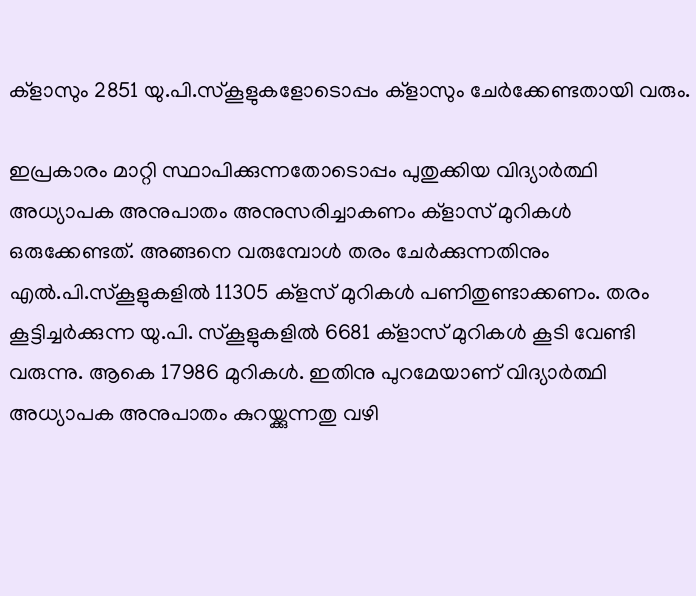ക്ളാസും 2851 യു.പി.സ്കൂളുകളോടൊപ്പം ക്ളാസും ചേര്‍ക്കേണ്ടതായി വരും.

ഇപ്രകാരം മാറ്റി സ്ഥാപിക്കുന്നതോടൊപ്പം പുതുക്കിയ വിദ്യാര്‍ത്ഥി അധ്യാപക അനുപാതം അനുസരിച്ചാകണം ക്ളാസ് മുറികള്‍ ഒരുക്കേണ്ടത്. അങ്ങനെ വരുമ്പോള്‍ തരം ചേര്‍ക്കുന്നതിനും എല്‍.പി.സ്കൂളുകളില്‍ 11305 ക്ളസ് മുറികള്‍ പണിതുണ്ടാക്കണം. തരം കൂട്ടിച്ചര്‍ക്കുന്ന യു.പി. സ്കൂളുകളില്‍ 6681 ക്ളാസ് മുറികള്‍ കൂടി വേണ്ടി വരുന്നു. ആകെ 17986 മുറികള്‍. ഇതിനു പുറമേയാണ് വിദ്യാര്‍ത്ഥി അധ്യാപക അനുപാതം കുറയ്ക്കുന്നതു വഴി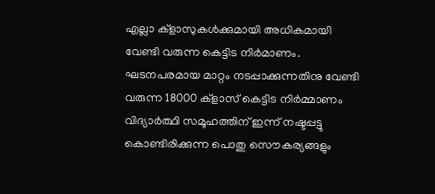എല്ലാ ക്ളാസുകള്‍ക്കുമായി അധികമായി വേണ്ടി വരുന്ന കെട്ടിട നിര്‍മാണം. ഘടനപരമായ മാറ്റം നടപ്പാക്കുന്നതിനു വേണ്ടി വരുന്ന 18000 ക്ളാസ് കെട്ടിട നിര്‍മ്മാണം വിദ്യാര്‍ത്ഥി സമൂഹത്തിന് ഇന്ന് നഷ്ടപ്പട്ടു കൊണ്ടിരിക്കുന്ന പൊതു സൌകര്യങ്ങളും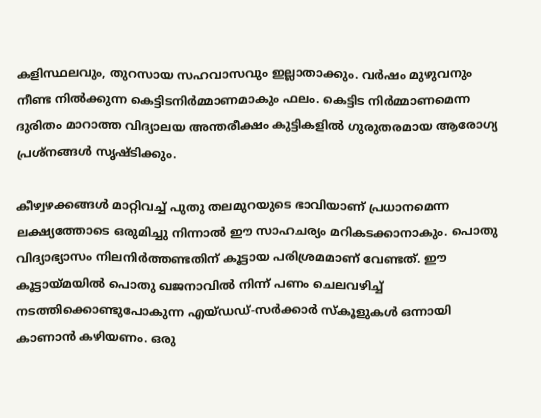കളിസ്ഥലവും, തുറസായ സഹവാസവും ഇല്ലാതാക്കും. വര്‍ഷം മുഴുവനും നീണ്ട നില്‍ക്കുന്ന കെട്ടിടനിര്‍മ്മാണമാകും ഫലം. കെട്ടിട നിര്‍മ്മാണമെന്ന ദുരിതം മാറാത്ത വിദ്യാലയ അന്തരീക്ഷം കുട്ടികളില്‍ ഗുരുതരമായ ആരോഗ്യ പ്രശ്നങ്ങള്‍ സൃഷ്ടിക്കും.

കീഴ്വഴക്കങ്ങള്‍ മാറ്റിവച്ച് പുതു തലമുറയുടെ ഭാവിയാണ് പ്രധാനമെന്ന ലക്ഷ്യത്തോടെ ഒരുമിച്ചു നിന്നാല്‍ ഈ സാഹചര്യം മറികടക്കാനാകും. പൊതു വിദ്യാഭ്യാസം നിലനിര്‍ത്തണ്ടതിന് കൂട്ടായ പരിശ്രമമാണ് വേണ്ടത്. ഈ കൂട്ടായ്മയില്‍ പൊതു ഖജനാവില്‍ നിന്ന് പണം ചെലവഴിച്ച് നടത്തിക്കൊണ്ടുപോകുന്ന എയ്ഡഡ്-സര്‍ക്കാര്‍ സ്കൂളുകള്‍ ഒന്നായി കാണാന്‍ കഴിയണം. ഒരു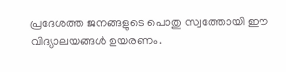പ്രദേശത്ത ജനങ്ങളുടെ പൊതു സ്വത്തോയി ഈ വിദ്യാലയങ്ങള്‍ ഉയരണം.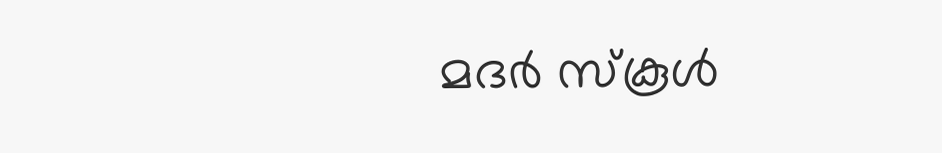മദര്‍ സ്കൂള്‍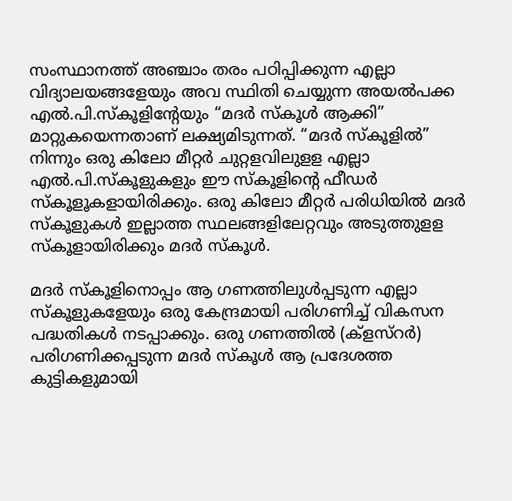സംസ്ഥാനത്ത് അഞ്ചാം തരം പഠിപ്പിക്കുന്ന എല്ലാ വിദ്യാലയങ്ങളേയും അവ സ്ഥിതി ചെയ്യുന്ന അയല്‍പക്ക എല്‍.പി.സ്കൂളിന്റേയും “മദര്‍ സ്കൂള്‍ ആക്കി” മാറ്റുകയെന്നതാണ് ലക്ഷ്യമിടുന്നത്. “മദര്‍ സ്കൂളില്‍” നിന്നും ഒരു കിലോ മീറ്റര്‍ ചുറ്റളവിലുളള എല്ലാ എല്‍.പി.സ്കൂളുകളും ഈ സ്കൂളിന്റെ ഫീഡര്‍ സ്കൂളൂകളായിരിക്കും. ഒരു കിലോ മീറ്റര്‍ പരിധിയില്‍ മദര്‍ സ്കൂളുകള്‍ ഇല്ലാത്ത സ്ഥലങ്ങളിലേറ്റവും അടുത്തുളള സ്കൂളായിരിക്കും മദര്‍ സ്കൂള്‍.

മദര്‍ സ്കൂളിനൊപ്പം ആ ഗണത്തിലുള്‍പ്പടുന്ന എല്ലാ സ്കൂളുകളേയും ഒരു കേന്ദ്രമായി പരിഗണിച്ച് വികസന പദ്ധതികള്‍ നടപ്പാക്കും. ഒരു ഗണത്തില്‍ (ക്ളസ്റര്‍) പരിഗണിക്കപ്പടുന്ന മദര്‍ സ്കൂള്‍ ആ പ്രദേശത്ത കുട്ടികളുമായി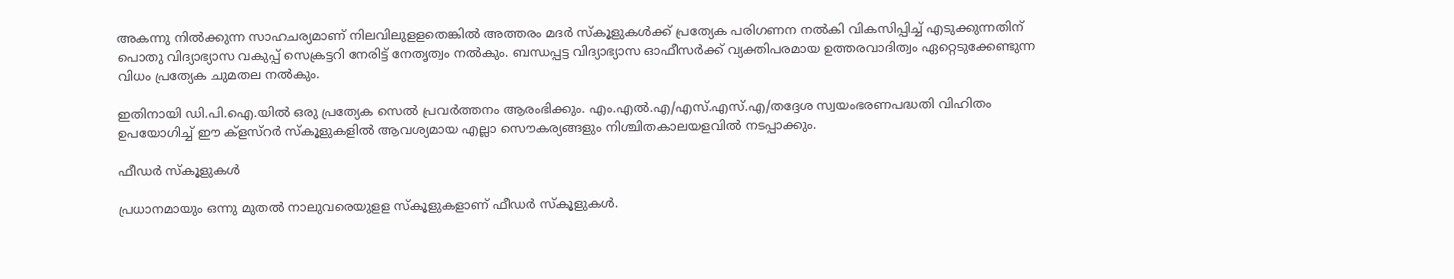അകന്നു നില്‍ക്കുന്ന സാഹചര്യമാണ് നിലവിലുളളതെങ്കില്‍ അത്തരം മദര്‍ സ്കൂളുകള്‍ക്ക് പ്രത്യേക പരിഗണന നല്‍കി വികസിപ്പിച്ച് എടുക്കുന്നതിന് പൊതു വിദ്യാഭ്യാസ വകുപ്പ് സെക്രട്ടറി നേരിട്ട് നേതൃത്വം നല്‍കും. ബന്ധപ്പട്ട വിദ്യാഭ്യാസ ഓഫീസര്‍ക്ക് വ്യക്തിപരമായ ഉത്തരവാദിത്വം ഏറ്റെടുക്കേണ്ടുന്ന വിധം പ്രത്യേക ചുമതല നല്‍കും.

ഇതിനായി ഡി.പി.ഐ.യില്‍ ഒരു പ്രത്യേക സെല്‍ പ്രവര്‍ത്തനം ആരംഭിക്കും. എം.എല്‍.എ/എസ്.എസ്.എ/തദ്ദേശ സ്വയംഭരണപദ്ധതി വിഹിതം ഉപയോഗിച്ച് ഈ ക്ളസ്റര്‍ സ്കൂളുകളില്‍ ആവശ്യമായ എല്ലാ സൌകര്യങ്ങളും നിശ്ചിതകാലയളവില്‍ നടപ്പാക്കും.

ഫീഡര്‍ സ്കൂളുകള്‍

പ്രധാനമായും ഒന്നു മുതല്‍ നാലുവരെയുളള സ്കൂളുകളാണ് ഫീഡര്‍ സ്കൂളുകള്‍.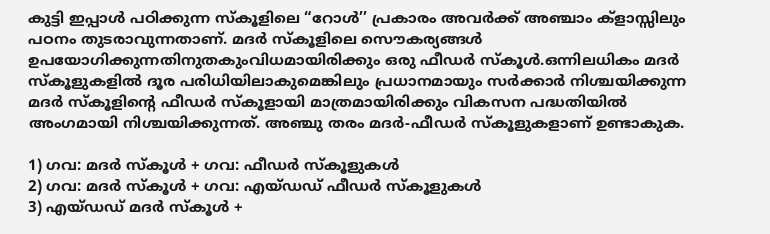കുട്ടി ഇപ്പാള്‍ പഠിക്കുന്ന സ്കൂളിലെ “റോള്‍’’ പ്രകാരം അവര്‍ക്ക് അഞ്ചാം ക്ളാസ്സിലും പഠനം തുടരാവുന്നതാണ്. മദര്‍ സ്കൂളിലെ സൌകര്യങ്ങള്‍ ഉപയോഗിക്കുന്നതിനുതകുംവിധമായിരിക്കും ഒരു ഫീഡര്‍ സ്കൂള്‍.ഒന്നിലധികം മദര്‍ സ്കൂളുകളില്‍ ദൂര പരിധിയിലാകുമെങ്കിലും പ്രധാനമായും സര്‍ക്കാര്‍ നിശ്ചയിക്കുന്ന മദര്‍ സ്കൂളിന്റെ ഫീഡര്‍ സ്കൂളായി മാത്രമായിരിക്കും വികസന പദ്ധതിയില്‍ അംഗമായി നിശ്ചയിക്കുന്നത്. അഞ്ചു തരം മദര്‍-ഫീഡര്‍ സ്കൂളുകളാണ് ഉണ്ടാകുക.

1) ഗവ: മദര്‍ സ്കൂള്‍ + ഗവ: ഫീഡര്‍ സ്കൂളുകള്‍
2) ഗവ: മദര്‍ സ്കൂള്‍ + ഗവ: എയ്ഡഡ് ഫീഡര്‍ സ്കൂളുകള്‍
3) എയ്ഡഡ് മദര്‍ സ്കൂള്‍ +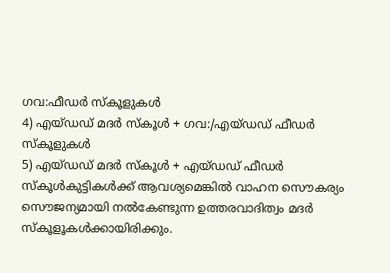ഗവ:ഫീഡര്‍ സ്കൂളുകള്‍
4) എയ്ഡഡ് മദര്‍ സ്കൂള്‍ + ഗവ:/എയ്ഡഡ് ഫീഡര്‍ സ്കൂളുകള്‍
5) എയ്ഡഡ് മദര്‍ സ്കൂള്‍ + എയ്ഡഡ് ഫീഡര്‍
സ്കൂള്‍കുട്ടികള്‍ക്ക് ആവശ്യമെങ്കില്‍ വാഹന സൌകര്യം സൌജന്യമായി നല്‍കേണ്ടുന്ന ഉത്തരവാദിത്വം മദര്‍ സ്കൂളൂകള്‍ക്കായിരിക്കും.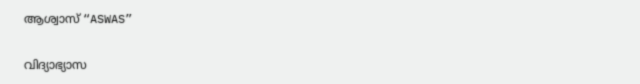ആശ്വാസ് “ASWAS”

വിദ്യാഭ്യാസ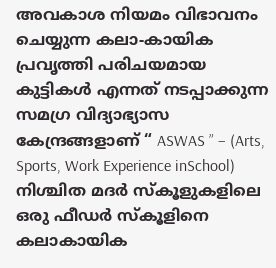അവകാശ നിയമം വിഭാവനം ചെയ്യുന്ന കലാ-കായിക പ്രവൃത്തി പരിചയമായ കുട്ടികള്‍ എന്നത് നടപ്പാക്കുന്ന സമഗ്ര വിദ്യാഭ്യാസ കേന്ദ്രങ്ങളാണ് “ ASWAS ” – (Arts, Sports, Work Experience inSchool) നിശ്ചിത മദര്‍ സ്കൂളുകളിലെ ഒരു ഫീഡര്‍ സ്കൂളിനെ കലാകായിക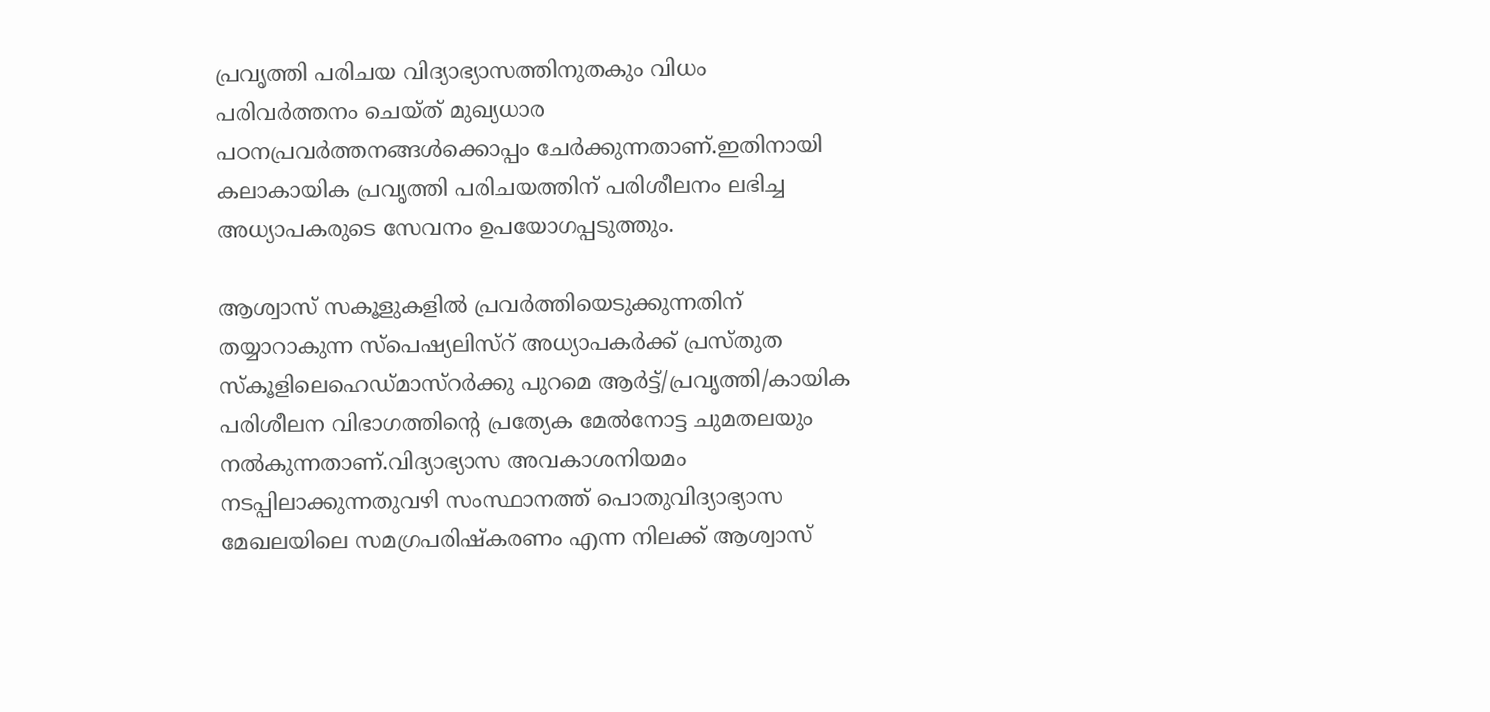പ്രവൃത്തി പരിചയ വിദ്യാഭ്യാസത്തിനുതകും വിധം പരിവര്‍ത്തനം ചെയ്ത് മുഖ്യധാര പഠനപ്രവര്‍ത്തനങ്ങള്‍ക്കൊപ്പം ചേര്‍ക്കുന്നതാണ്.ഇതിനായി കലാകായിക പ്രവൃത്തി പരിചയത്തിന് പരിശീലനം ലഭിച്ച അധ്യാപകരുടെ സേവനം ഉപയോഗപ്പടുത്തും.

ആശ്വാസ് സകൂളുകളില്‍ പ്രവര്‍ത്തിയെടുക്കുന്നതിന് തയ്യാറാകുന്ന സ്പെഷ്യലിസ്റ് അധ്യാപകര്‍ക്ക് പ്രസ്തുത സ്കൂളിലെഹെഡ്മാസ്റര്‍ക്കു പുറമെ ആര്‍ട്ട്/പ്രവൃത്തി/കായിക പരിശീലന വിഭാഗത്തിന്റെ പ്രത്യേക മേല്‍നോട്ട ചുമതലയും നല്‍കുന്നതാണ്.വിദ്യാഭ്യാസ അവകാശനിയമം നടപ്പിലാക്കുന്നതുവഴി സംസ്ഥാനത്ത് പൊതുവിദ്യാഭ്യാസ മേഖലയിലെ സമഗ്രപരിഷ്കരണം എന്ന നിലക്ക് ആശ്വാസ്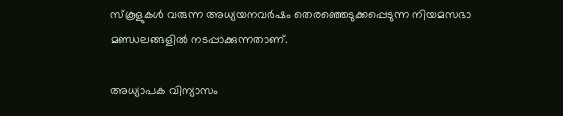സ്കൂളുകള്‍ വരുന്ന അധ്യയനവര്‍ഷം തെര‌ഞ്ഞെടുക്കപ്പെടുന്ന നിയമസഭാ മണ്ഡലങ്ങളില്‍ നടപ്പാക്കുന്നതാണ്.

അധ്യാപക വിന്യാസം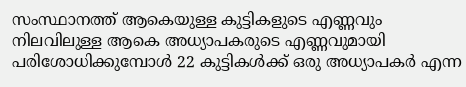സംസ്ഥാനത്ത് ആകെയുള്ള കുട്ടികളുടെ എണ്ണവും നിലവിലുള്ള ആകെ അധ്യാപകരുടെ എണ്ണവുമായി പരിശോധിക്കുമ്പോള്‍ 22 കുട്ടികള്‍ക്ക് ഒരു അധ്യാപകര്‍ എന്ന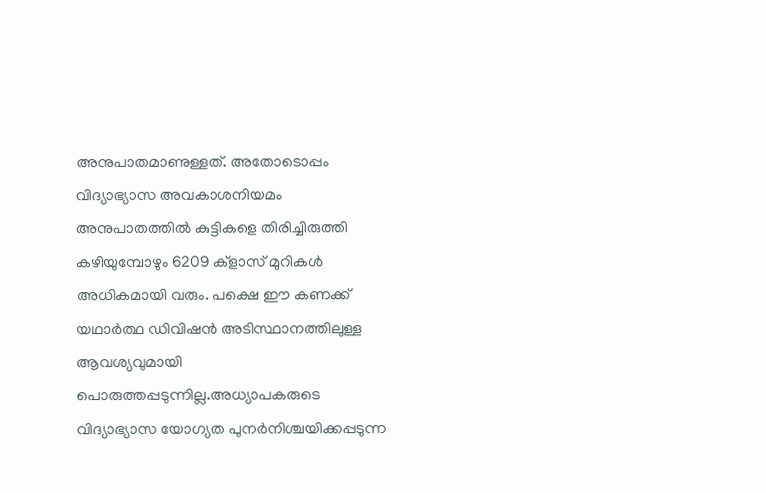അനുപാതമാണുള്ളത്. അതോടൊപ്പം വിദ്യാഭ്യാസ അവകാശനിയമം അനുപാതത്തില്‍ കുട്ടികളെ തിരിച്ചിരുത്തി കഴിയുമ്പോഴും 6209 ക്ളാസ് മുറികള്‍ അധികമായി വരും. പക്ഷെ ഈ കണക്ക് യഥാര്‍ത്ഥ ഡിവിഷന്‍ അടിസ്ഥാനത്തിലുള്ള ആവശ്യവുമായി പൊരുത്തപ്പടുന്നില്ല.അധ്യാപകരുടെ വിദ്യാഭ്യാസ യോഗ്യത പുനര്‍നിശ്ചയിക്കപ്പടുന്ന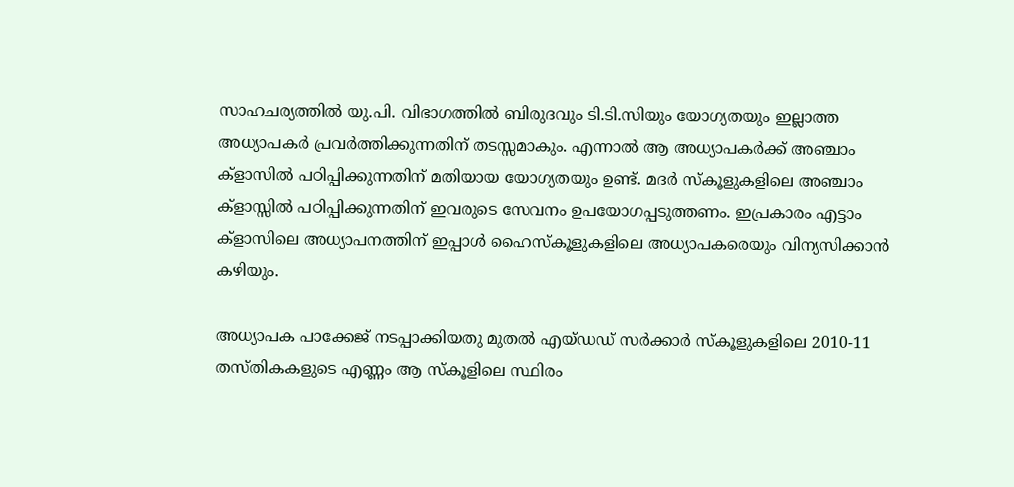സാഹചര്യത്തില്‍ യു.പി. വിഭാഗത്തില്‍ ബിരുദവും ടി.ടി.സിയും യോഗ്യതയും ഇല്ലാത്ത അധ്യാപകര്‍ പ്രവര്‍ത്തിക്കുന്നതിന് തടസ്സമാകും. എന്നാല്‍ ആ അധ്യാപകര്‍ക്ക് അഞ്ചാം ക്ളാസില്‍ പഠിപ്പിക്കുന്നതിന് മതിയായ യോഗ്യതയും ഉണ്ട്. മദര്‍ സ്കൂളുകളിലെ അഞ്ചാം ക്ളാസ്സില്‍ പഠിപ്പിക്കുന്നതിന് ഇവരുടെ സേവനം ഉപയോഗപ്പടുത്തണം. ഇപ്രകാരം എട്ടാം ക്ളാസിലെ അധ്യാപനത്തിന് ഇപ്പാള്‍ ഹൈസ്കൂളുകളിലെ അധ്യാപകരെയും വിന്യസിക്കാന്‍ കഴിയും.

അധ്യാപക പാക്കേജ് നടപ്പാക്കിയതു മുതല്‍ എയ്ഡഡ് സര്‍ക്കാര്‍ സ്കൂളുകളിലെ 2010-11 തസ്തികകളുടെ എണ്ണം ആ സ്കൂളിലെ സ്ഥിരം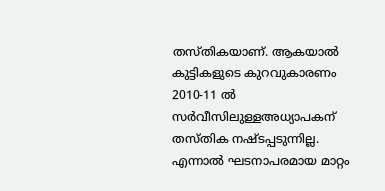തസ്തികയാണ്. ആകയാല്‍ കുട്ടികളുടെ കുറവുകാരണം 2010-11 ല്‍ സര്‍വീസിലുള്ളഅധ്യാപകന് തസ്തിക നഷ്ടപ്പടുന്നില്ല. എന്നാല്‍ ഘടനാപരമായ മാറ്റം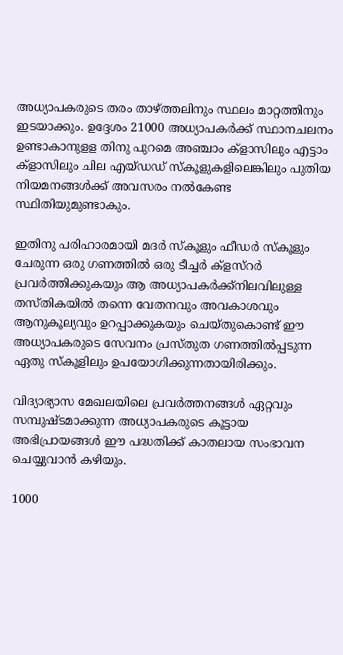അധ്യാപകരുടെ തരം താഴ്ത്തലിനും സ്ഥലം മാറ്റത്തിനും ഇടയാക്കും. ഉദ്ദേശം 21000 അധ്യാപകര്‍ക്ക് സ്ഥാനചലനം ഉണ്ടാകാനുളള തിനു പുറമെ അഞ്ചാം ക്ളാസിലും എട്ടാം ക്ളാസിലും ചില എയ്ഡഡ് സ്കൂളുകളിലെങ്കിലും പുതിയ നിയമനങ്ങള്‍ക്ക് അവസരം നല്‍കേണ്ട സ്ഥിതിയുമുണ്ടാകും.

ഇതിനു പരിഹാരമായി മദര്‍ സ്കൂളും ഫീഡര്‍ സ്കൂളും ചേരുന്ന ഒരു ഗണത്തില്‍ ഒരു ടീച്ചര്‍ ക്ളസ്റര്‍ പ്രവര്‍ത്തിക്കുകയും ആ അധ്യാപകര്‍ക്ക്നിലവിലുള്ള തസ്തികയില്‍ തന്നെ വേതനവും അവകാശവും ആനുകൂല്യവും ഉറപ്പാക്കുകയും ചെയ്തുകൊണ്ട് ഈ അധ്യാപകരുടെ സേവനം പ്രസ്തുത ഗണത്തില്‍പ്പടുന്ന ഏതു സ്കൂളിലും ഉപയോഗിക്കുന്നതായിരിക്കും.

വിദ്യാഭ്യാസ മേഖലയിലെ പ്രവര്‍ത്തനങ്ങള്‍ ഏറ്റവും സമ്പുഷ്ടമാക്കുന്ന അധ്യാപകരുടെ കൂട്ടായ അഭിപ്രായങ്ങള്‍ ഈ പദ്ധതിക്ക് കാതലായ സംഭാവന ചെയ്യുവാന്‍ കഴിയും.

1000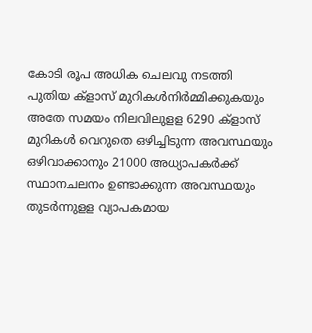കോടി രൂപ അധിക ചെലവു നടത്തി പുതിയ ക്ളാസ് മുറികള്‍നിര്‍മ്മിക്കുകയും അതേ സമയം നിലവിലുളള 6290 ക്ളാസ് മുറികള്‍ വെറുതെ ഒഴിച്ചിടുന്ന അവസ്ഥയും ഒഴിവാക്കാനും 21000 അധ്യാപകര്‍ക്ക് സ്ഥാനചലനം ഉണ്ടാക്കുന്ന അവസ്ഥയും തുടര്‍ന്നുളള വ്യാപകമായ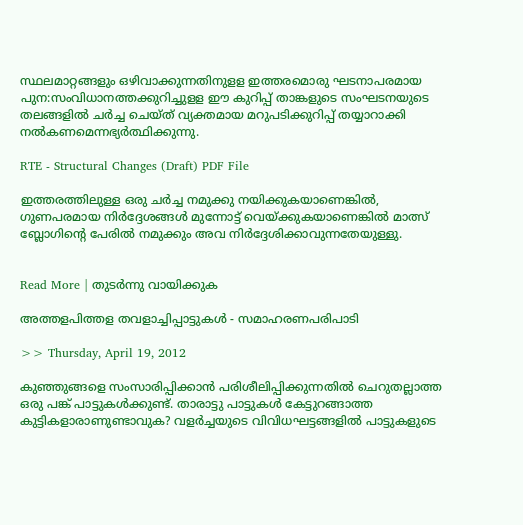സ്ഥലമാറ്റങ്ങളും ഒഴിവാക്കുന്നതിനുളള ഇത്തരമൊരു ഘടനാപരമായ പുന:സംവിധാനത്തക്കുറിച്ചുളള ഈ കുറിപ്പ് താങ്കളുടെ സംഘടനയുടെ തലങ്ങളില്‍ ചര്‍ച്ച ചെയ്ത് വ്യക്തമായ മറുപടിക്കുറിപ്പ് തയ്യാറാക്കി നല്‍കണമെന്നഭ്യര്‍ത്ഥിക്കുന്നു.

RTE - Structural Changes (Draft) PDF File

ഇത്തരത്തിലുള്ള ഒരു ചര്‍ച്ച നമുക്കു നയിക്കുകയാണെങ്കില്‍, ഗുണപരമായ നിര്‍ദ്ദേശങ്ങള്‍ മുന്നോട്ട് വെയ്ക്കുകയാണെങ്കില്‍ മാത്സ് ബ്ലോഗിന്റെ പേരില്‍ നമുക്കും അവ നിര്‍ദ്ദേശിക്കാവുന്നതേയുള്ളു.


Read More | തുടര്‍ന്നു വായിക്കുക

അത്തളപിത്തള തവളാച്ചിപ്പാട്ടുകള്‍ - സമാഹരണപരിപാടി

>> Thursday, April 19, 2012

കുഞ്ഞുങ്ങളെ സംസാരിപ്പിക്കാന്‍ പരിശീലിപ്പിക്കുന്നതില്‍ ചെറുതല്ലാത്ത ഒരു പങ്ക് പാട്ടുകള്‍ക്കുണ്ട്. താരാട്ടു പാട്ടുകള്‍ കേട്ടുറങ്ങാത്ത കുട്ടികളാരാണുണ്ടാവുക? വളര്‍ച്ചയുടെ വിവിധഘട്ടങ്ങളില്‍ പാട്ടുകളുടെ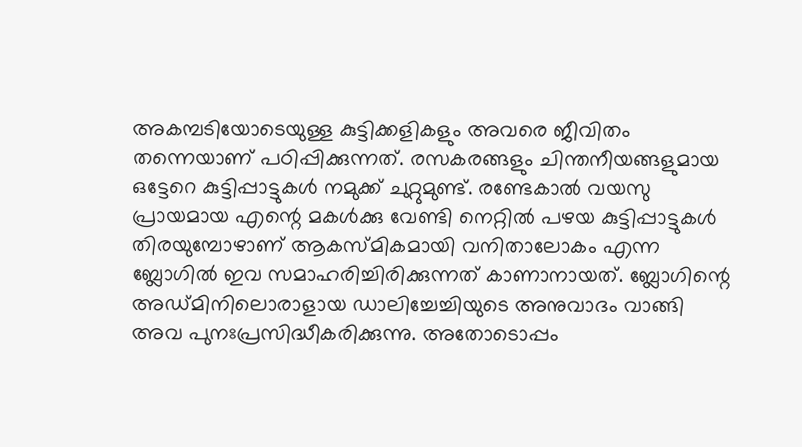അകമ്പടിയോടെയുള്ള കുട്ടിക്കളികളും അവരെ ജീവിതം തന്നെയാണ് പഠിപ്പിക്കുന്നത്. രസകരങ്ങളും ചിന്തനീയങ്ങളുമായ ഒട്ടേറെ കുട്ടിപ്പാട്ടുകള്‍ നമുക്ക് ചുറ്റുമുണ്ട്. രണ്ടേകാല്‍ വയസു പ്രായമായ എന്റെ മകള്‍ക്കു വേണ്ടി നെറ്റില്‍ പഴയ കുട്ടിപ്പാട്ടുകള്‍ തിരയുമ്പോഴാണ് ആകസ്മികമായി വനിതാലോകം എന്ന ബ്ലോഗില്‍ ഇവ സമാഹരിച്ചിരിക്കുന്നത് കാണാനായത്. ബ്ലോഗിന്റെ അഡ്മിനിലൊരാളായ ഡാലിച്ചേച്ചിയുടെ അനുവാദം വാങ്ങി അവ പുനഃപ്രസിദ്ധീകരിക്കുന്നു. അതോടൊപ്പം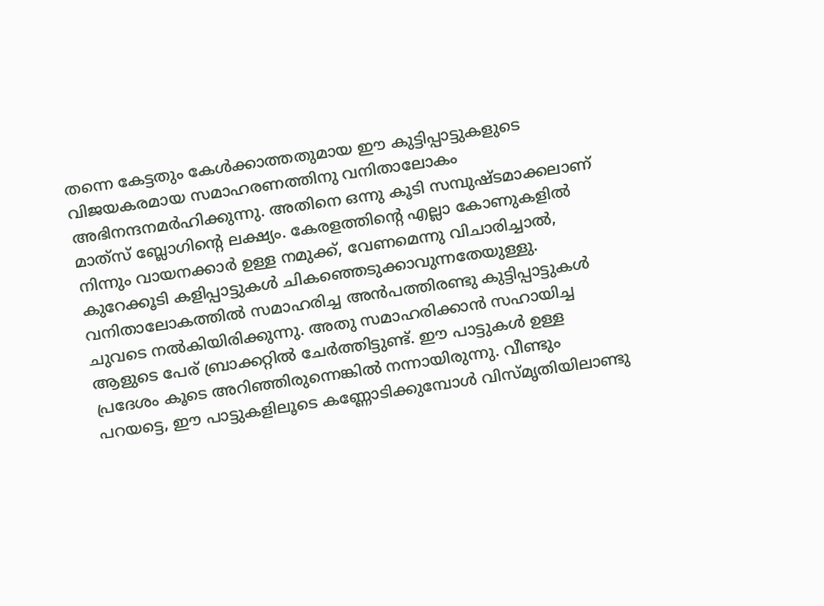തന്നെ കേട്ടതും കേള്‍ക്കാത്തതുമായ ഈ കുട്ടിപ്പാട്ടുകളുടെ വിജയകരമായ സമാഹരണത്തിനു വനിതാലോകം അഭിനന്ദനമര്‍ഹിക്കുന്നു. അതിനെ ഒന്നു കൂടി സമ്പുഷ്ടമാക്കലാണ് മാത്‍സ് ബ്ലോഗിന്റെ ലക്ഷ്യം. കേരളത്തിന്റെ എല്ലാ കോണുകളില്‍ നിന്നും വായനക്കാര്‍ ഉള്ള നമുക്ക്, വേണമെന്നു വിചാരിച്ചാല്‍, കുറേക്കൂടി കളിപ്പാട്ടുകള്‍ ചികഞ്ഞെടുക്കാവുന്നതേയുള്ളു. വനിതാലോകത്തില്‍ സമാഹരിച്ച അന്‍പത്തിരണ്ടു കുട്ടിപ്പാട്ടുകള്‍ ചുവടെ നല്‍കിയിരിക്കുന്നു. അതു സമാഹരിക്കാന്‍ സഹായിച്ച ആളുടെ പേര് ബ്രാക്കറ്റില്‍ ചേര്‍ത്തിട്ടുണ്ട്. ഈ പാട്ടുകള്‍ ഉള്ള പ്രദേശം കൂടെ അറിഞ്ഞിരുന്നെങ്കില്‍ നന്നായിരുന്നു. വീണ്ടും പറയട്ടെ, ഈ പാട്ടുകളിലൂടെ കണ്ണോടിക്കുമ്പോള്‍ വിസ്മൃതിയിലാണ്ടു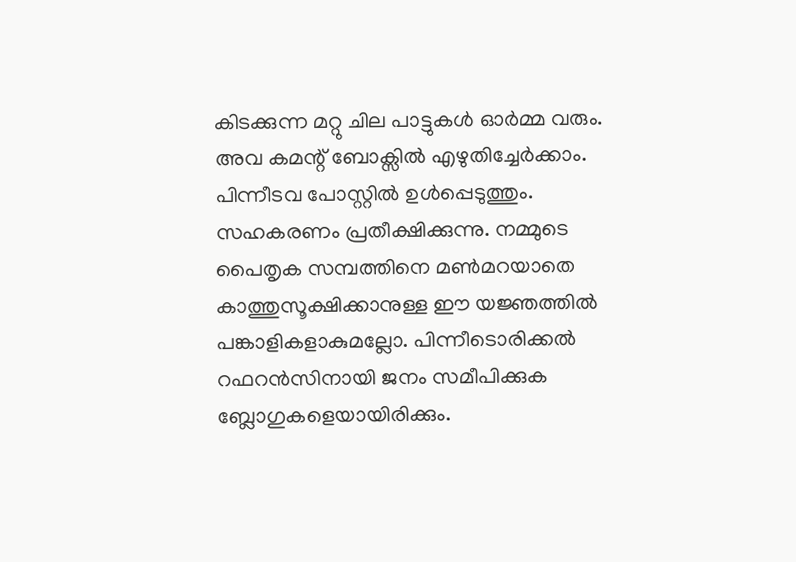കിടക്കുന്ന മറ്റു ചില പാട്ടുകള്‍ ഓര്‍മ്മ വരും. അവ കമന്റ് ബോക്സില്‍ എഴുതിച്ചേര്‍ക്കാം. പിന്നീടവ പോസ്റ്റില്‍ ഉള്‍പ്പെടുത്തും. സഹകരണം പ്രതീക്ഷിക്കുന്നു. നമ്മുടെ പൈതൃക സമ്പത്തിനെ മണ്‍മറയാതെ കാത്തുസൂക്ഷിക്കാനുള്ള ഈ യജ്ഞത്തില്‍ പങ്കാളികളാകുമല്ലോ. പിന്നീടൊരിക്കല്‍ റഫറന്‍സിനായി ജനം സമീപിക്കുക ബ്ലോഗുകളെയായിരിക്കും.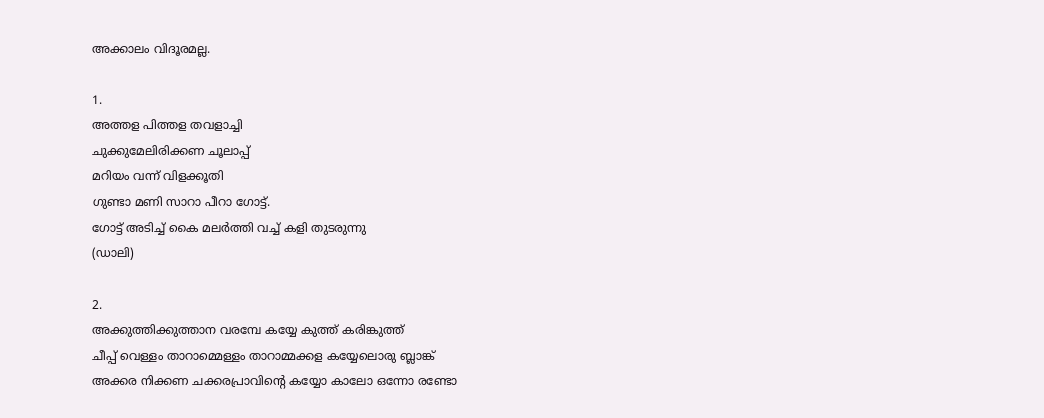അക്കാലം വിദൂരമല്ല.

1.
അത്തള പിത്തള തവളാച്ചി
ചുക്കുമേലിരിക്കണ ചൂലാപ്പ്
മറിയം വന്ന് വിളക്കൂതി
ഗുണ്ടാ മണി സാറാ പീറാ ഗോട്ട്.
ഗോട്ട് അടിച്ച് കൈ മലര്‍ത്തി വച്ച് കളി തുടരുന്നു
(ഡാലി)

2.
അക്കുത്തിക്കുത്താന വരമ്പേ കയ്യേ കുത്ത് കരിങ്കുത്ത്
ചീപ്പ് വെള്ളം താറാമ്മെള്ളം താറാമ്മക്കള കയ്യേലൊരു ബ്ലാങ്ക്
അക്കര നിക്കണ ചക്കരപ്രാവിന്റെ കയ്യോ കാലോ ഒന്നോ രണ്ടോ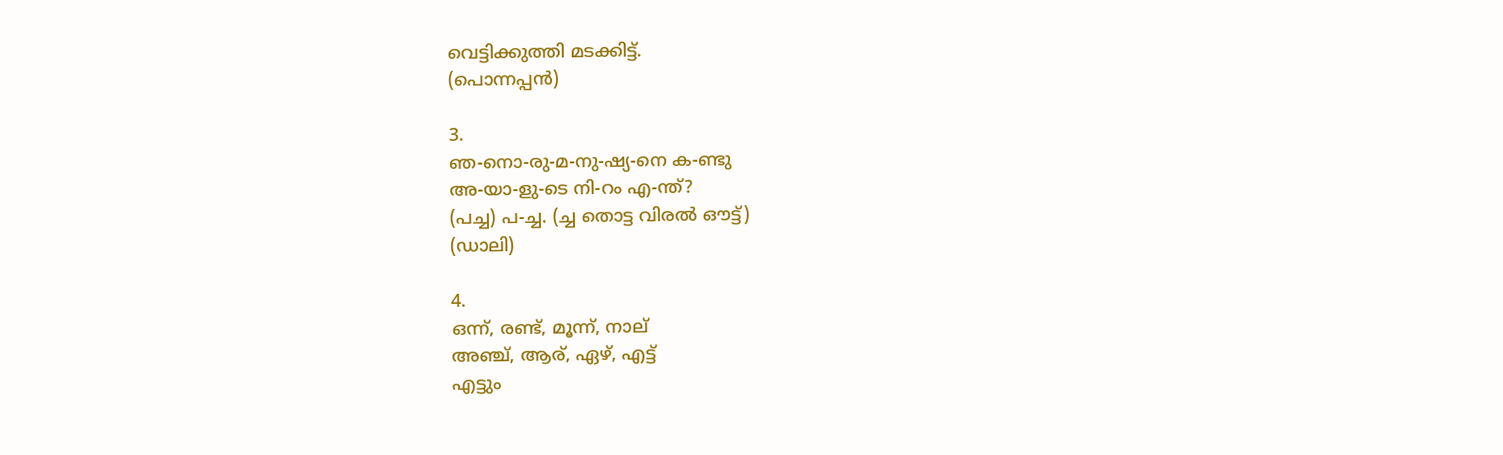വെട്ടിക്കുത്തി മടക്കിട്ട്.
(പൊന്നപ്പന്‍)

3.
ഞ-നൊ-രു-മ-നു-ഷ്യ-നെ ക-ണ്ടു
അ-യാ-ളു-ടെ നി-റം എ-ന്ത്?
(പച്ച) പ-ച്ച. (ച്ച തൊട്ട വിരല്‍ ഔട്ട്)
(ഡാലി)

4.
ഒന്ന്, രണ്ട്, മൂന്ന്, നാല്
അഞ്ച്, ആര്, ഏഴ്, എട്ട്
എട്ടും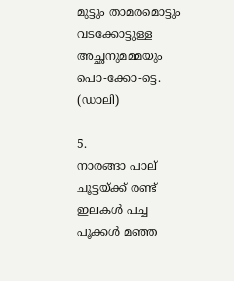മുട്ടും താമരമൊട്ടും
വടക്കോട്ടുള്ള അച്ഛനുമമ്മയും
പൊ-ക്കോ-ട്ടെ.
(ഡാലി)

5.
നാരങ്ങാ പാല്
ചൂട്ടയ്ക്ക് രണ്ട്
ഇലകള്‍ പച്ച
പൂക്കള്‍ മഞ്ഞ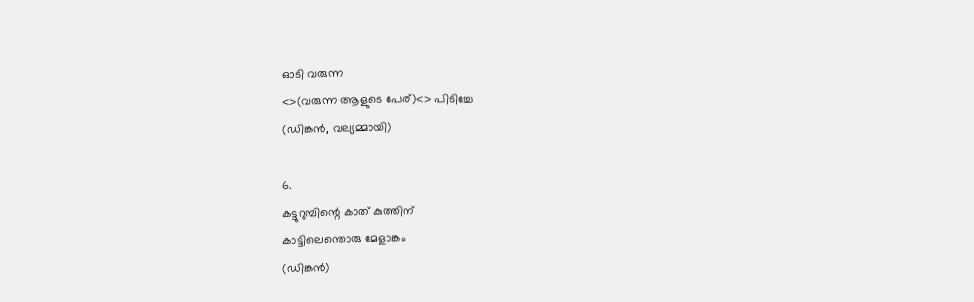ഓടി വരുന്ന
<>(വരുന്ന ആളുടെ പേര്)<> പിടിച്ചേ
(ഡിങ്കന്‍, വല്യമ്മായി)

6.
കട്ടുറുമ്പിന്റെ കാത് കുത്തിന്
കാട്ടിലെന്തൊരു മേളാങ്കം
(ഡിങ്കന്‍)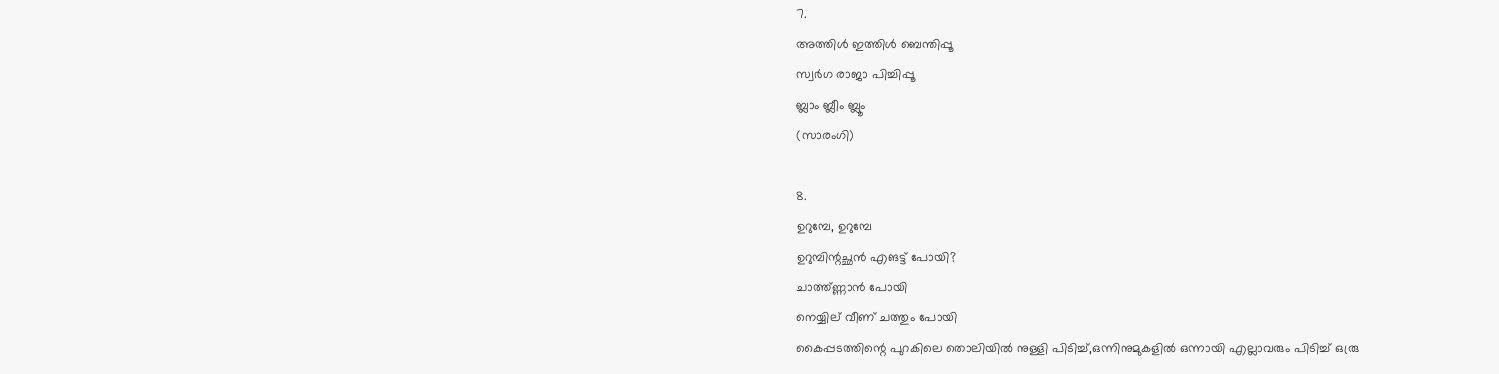7.
അത്തിള്‍ ഇത്തിള്‍ ബെന്തിപ്പൂ
സ്വര്‍ഗ രാജാ പിച്ചിപ്പൂ
ബ്ലാം ബ്ലീം ബ്ലൂം
(സാരംഗി)

8.
ഉറുമ്പേ, ഉറുമ്പേ
ഉറുമ്പിന്റച്ഛന്‍ എങട്ട് പോയി?
ചാത്ത്ണ്ണാന്‍ പോയി
നെയ്യില് വീണ് ചത്തും പോയി
കൈപ്പടത്തിന്റെ പുറകിലെ തൊലിയില്‍ നുള്ളി പിടിച്ച്,ഒന്നിനുമുകളില്‍ ഒന്നായി എല്ലാവരും പിടിച്ച് ഒര്രു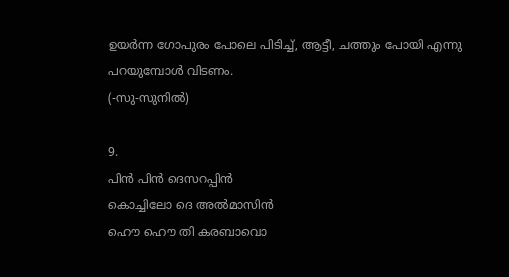ഉയര്‍ന്ന ഗോപുരം പോലെ പിടിച്ച്, ആട്ടീ, ചത്തും പോയി എന്നു പറയുമ്പോള്‍ വിടണം.
(-സു-സുനില്‍)

9.
പിന്‍ പിന്‍ ദെസറപ്പിന്‍
കൊച്ചിലോ ദെ അല്‍മാസിന്‍
ഹൌ ഹൌ തി കരബാവൊ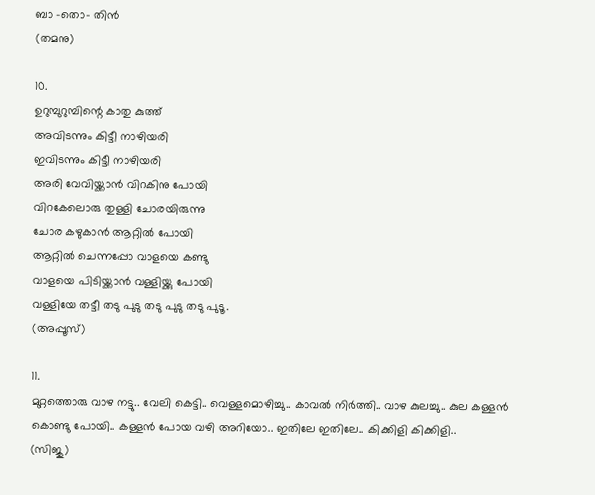ബാ -തൊ- തിന്‍
(തമനു)

10.
ഉറുമ്പുറുമ്പിന്റെ കാതു കുത്ത്
അവിടന്നും കിട്ടീ നാഴിയരി
ഇവിടന്നും കിട്ടീ നാഴിയരി
അരി വേവിയ്ക്കാന്‍ വിറകിനു പോയി
വിറകേലൊരു തുള്ളി ചോരയിരുന്നു
ചോര കഴുകാന്‍ ആറ്റില്‍ പോയി
ആറ്റില്‍ ചെന്നപ്പോ വാളയെ കണ്ടു
വാളയെ പിടിയ്ക്കാന്‍ വള്ളിയ്ക്കു പോയി
വള്ളിയേ തട്ടീ തടു പുടു തടു പുടു തടു പുടൂ.
(അപ്പൂസ്)

11.
മുറ്റത്തൊരു വാഴ നട്ടു.. വേലി കെട്ടി.. വെള്ളമൊഴിച്ചു.. കാവല്‍ നിര്‍ത്തി.. വാഴ കുലച്ചു.. കുല കള്ളന്‍ കൊണ്ടു പോയി.. കള്ളന്‍ പോയ വഴി അറിയോ.. ഇതിലേ ഇതിലേ.. കിക്കിളി കിക്കിളി..
(സിജു)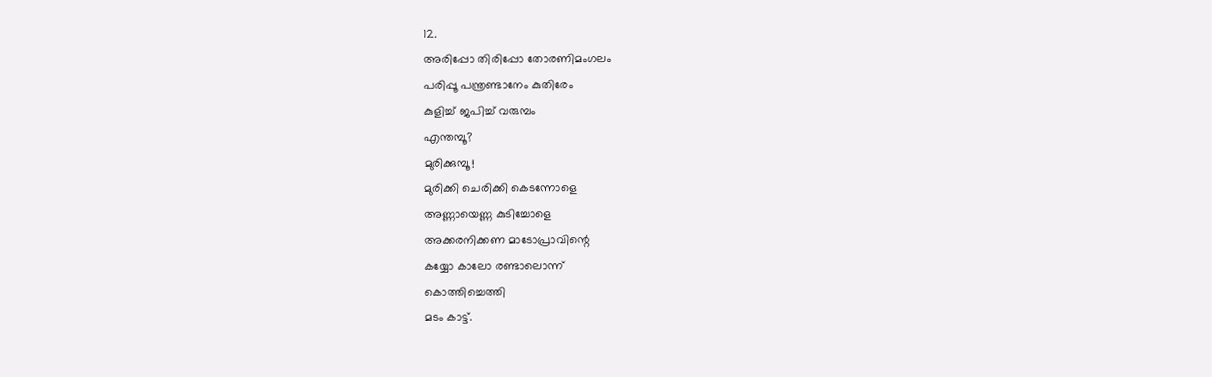12.
അരിപ്പോ തിരിപ്പോ തോരണിമംഗലം
പരിപ്പൂ പന്ത്രണ്ടാനേം കുതിരേം
കുളിച്ച് ജപിച്ച് വരുമ്പം
എന്തമ്പൂ?
മുരിക്കുമ്പൂ!
മുരിക്കി ചെരിക്കി കെടന്നോളെ
അണ്ണായെണ്ണ കുടിച്ചോളെ
അക്കരനിക്കണ മാടോപ്രാവിന്റെ
കയ്യോ കാ‍ലോ രണ്ടാലൊന്ന്
കൊത്തിച്ചെത്തി
മടം കാട്ട്.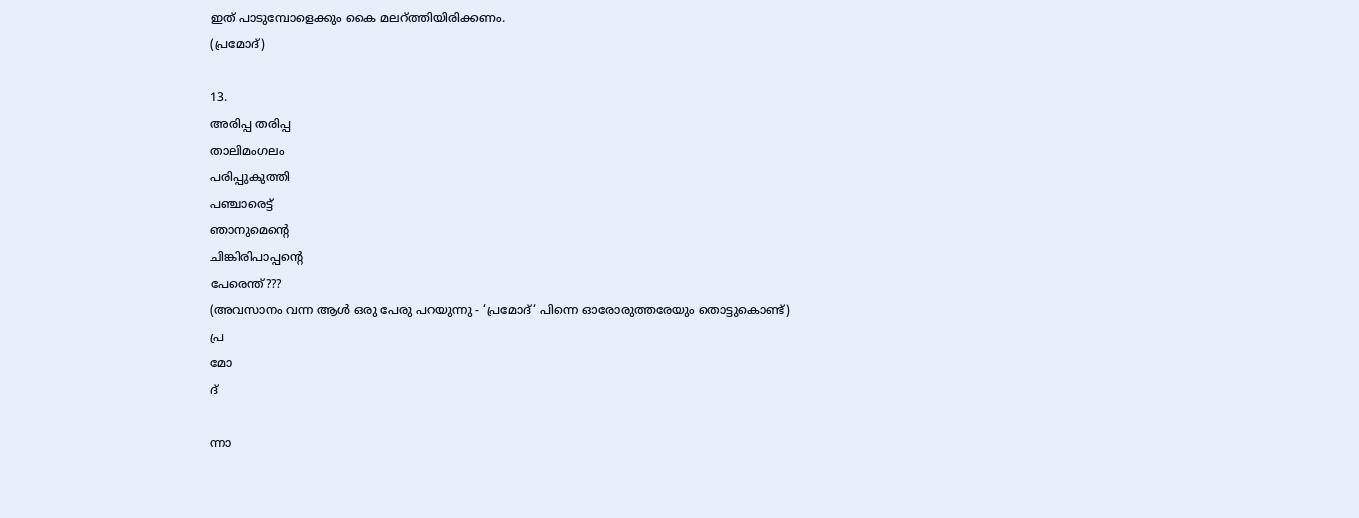ഇത് പാടുമ്പോളെക്കും കൈ മലറ്ത്തിയിരിക്കണം.
(പ്രമോദ്)

13.
അരിപ്പ തരിപ്പ
താലിമംഗലം
പരിപ്പുകുത്തി
പഞ്ചാരെട്ട്
ഞാനുമെന്റെ
ചിങ്കിരിപാപ്പന്റെ
പേരെന്ത്???
(അവസാനം വന്ന ആള്‍ ഒരു പേരു പറയുന്നു - ‘പ്രമോദ്‘ പിന്നെ ഓരോരുത്തരേയും തൊട്ടുകൊണ്ട്)
പ്ര
മോ
ദ്

ന്നാ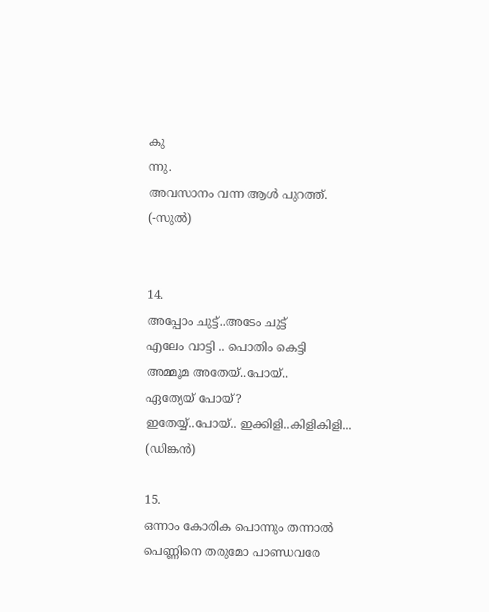കു
ന്നു.
അവസാനം വന്ന ആള്‍ പുറത്ത്.
(-സുല്‍)


14.
അപ്പോം ചുട്ട്..അടേം ചുട്ട്
എലേം വാ‍ട്ടി .. പൊതിം കെട്ടി
അമ്മൂമ അതേയ്..പോയ്..
ഏത്യേയ് പോയ്?
ഇതേയ്യ്..പോയ്.. ഇക്കിളി..കിളികിളി...
(ഡിങ്കന്‍)

15.
ഒന്നാം കോരിക പൊന്നും തന്നാല്‍
പെണ്ണിനെ തരുമോ പാണ്ഡവരേ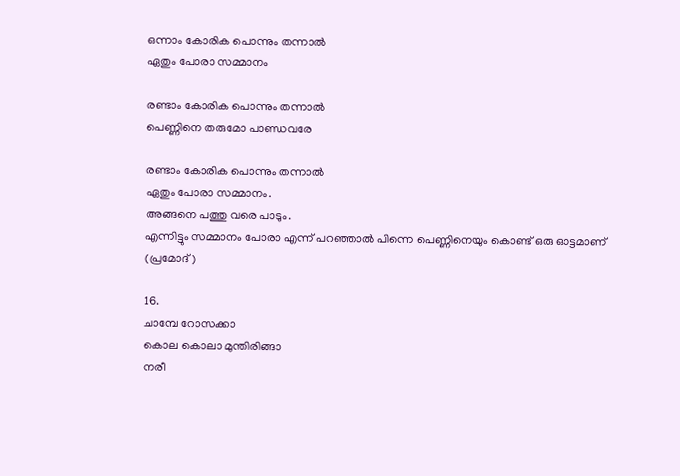ഒന്നാം കോരിക പൊന്നും തന്നാല്‍
ഏതും പോരാ സമ്മാനം

രണ്ടാം കോരിക പൊന്നും തന്നാല്‍
പെണ്ണിനെ തരുമോ പാണ്ഡവരേ

രണ്ടാം കോരിക പൊന്നും തന്നാല്‍
ഏതും പോരാ സമ്മാനം.
അങ്ങനെ പത്തു വരെ പാടും.
എന്നിട്ടും സമ്മാനം പോരാ എന്ന് പറഞ്ഞാല്‍ പിന്നെ പെണ്ണിനെയും കൊണ്ട് ഒരു ഓട്ടമാണ്
(പ്രമോദ്)

16.
ചാമ്പേ റോസക്കാ
കൊല കൊലാ മുന്തിരിങ്ങാ
നരീ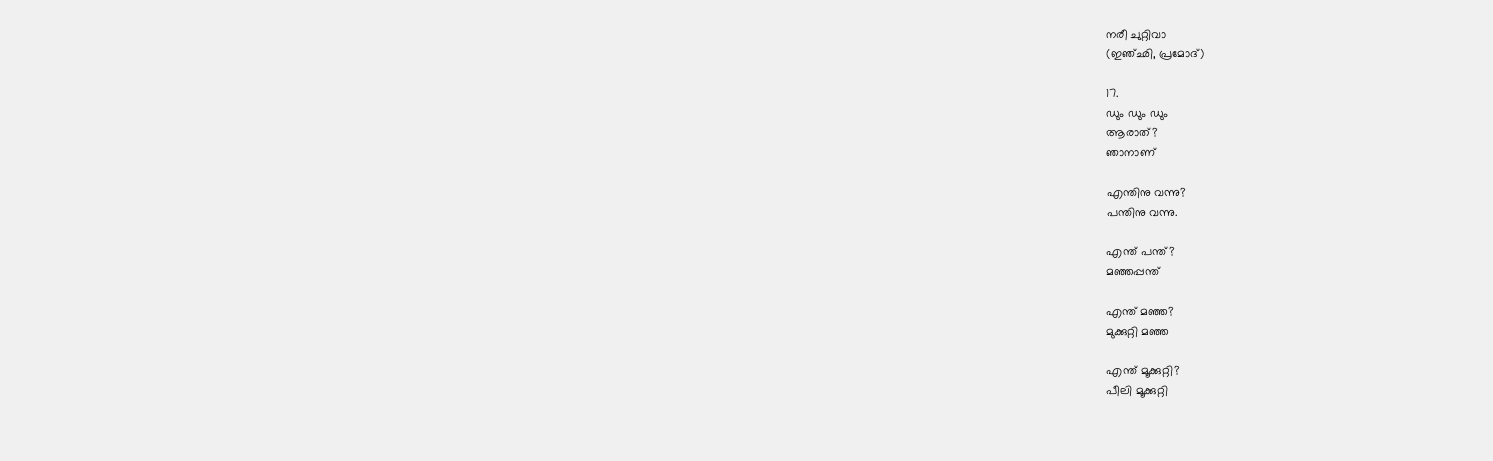നരീ ചുറ്റിവാ
(ഇഞ്ഛി, പ്രമോദ്)

17.
ഡും ഡും ഡും
ആരാത്?
ഞാനാണ്

എന്തിനു വന്നു?
പന്തിനു വന്നു.

എന്ത് പന്ത്?
മഞ്ഞപ്പന്ത്

എന്ത് മഞ്ഞ?
മുക്കുറ്റി മഞ്ഞ

എന്ത് മൂക്കുറ്റി?
പീലി മൂക്കുറ്റി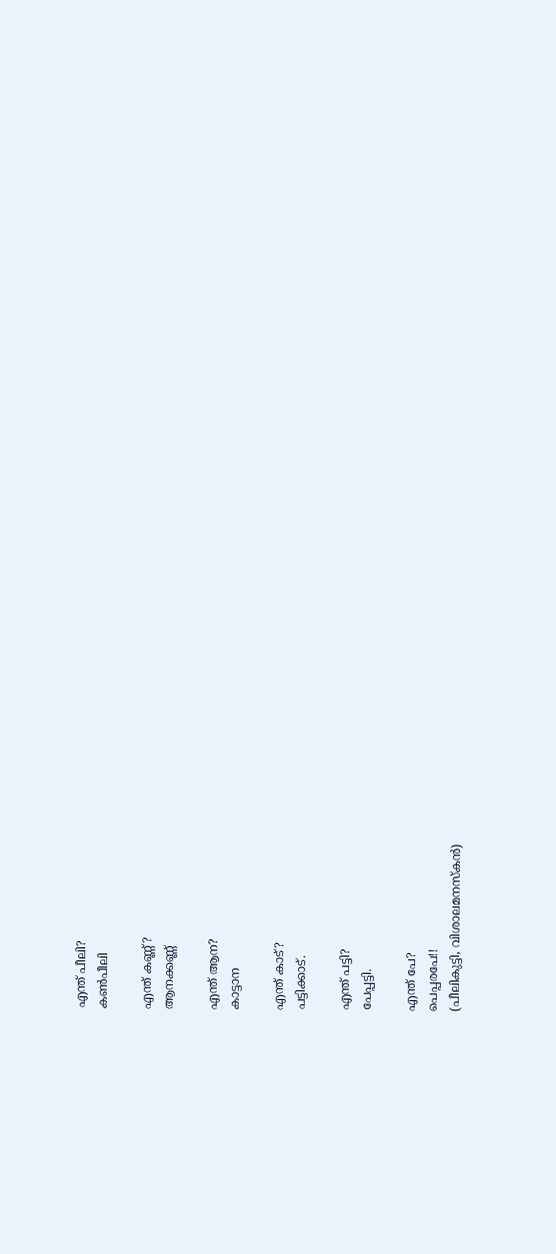എന്ത് പീലി?
കണ്‍പീലി

എന്ത് കണ്ണ്?
ആനക്കണ്ണ്

എന്ത് ആന?
കാട്ടാന

എന്ത് കാട്?
പട്ടിക്കാട്.

എന്ത് പട്ടി?
പേപ്പട്ടി.

എന്ത് പേ?
പെപ്പരപേ!!
(പീലികുട്ടി, വിശാലമനസ്കന്‍)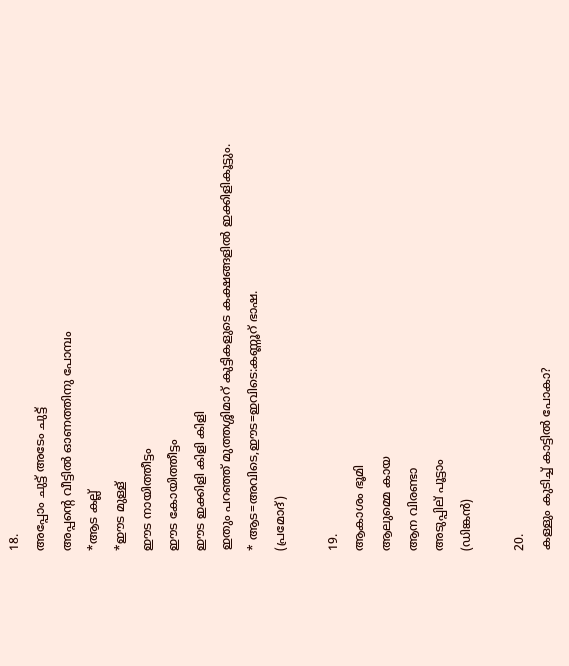18.
അപ്പോം ചുട്ട് അടേം ചുട്ട്
അപ്പന്റെ വീട്ടില്‍ ഓണത്തിനു പോമ്പം
*ആ‍ട കല്ല്
*ഈട മുള്ള്
ഈട നായിത്തീട്ടം
ഈട കോയിത്തീട്ടം
ഈട ഇക്കിളി കിളി കിളി
ഇതും പറഞ്ഞ് മുത്തശ്ശിമാറ് കുട്ടികളുടെ കക്ഷങ്ങളില്‍ ഇക്കിളികൂട്ടും.
* ആട=അവിടെ,ഈട=ഇവിടെ:കണ്ണൂറ് ഭാഷ.
(പ്രമോദ്)

19.
ആകാശം ഭൂമി
ആലുമ്മെ കായ
ആന വിരണ്ടാ
അടുപ്പില് പൂട്ടാം
(ഡിങ്കന്‍)

20.
കള്ളും കുടിച്ച് കാട്ടില്‍ പോകാ?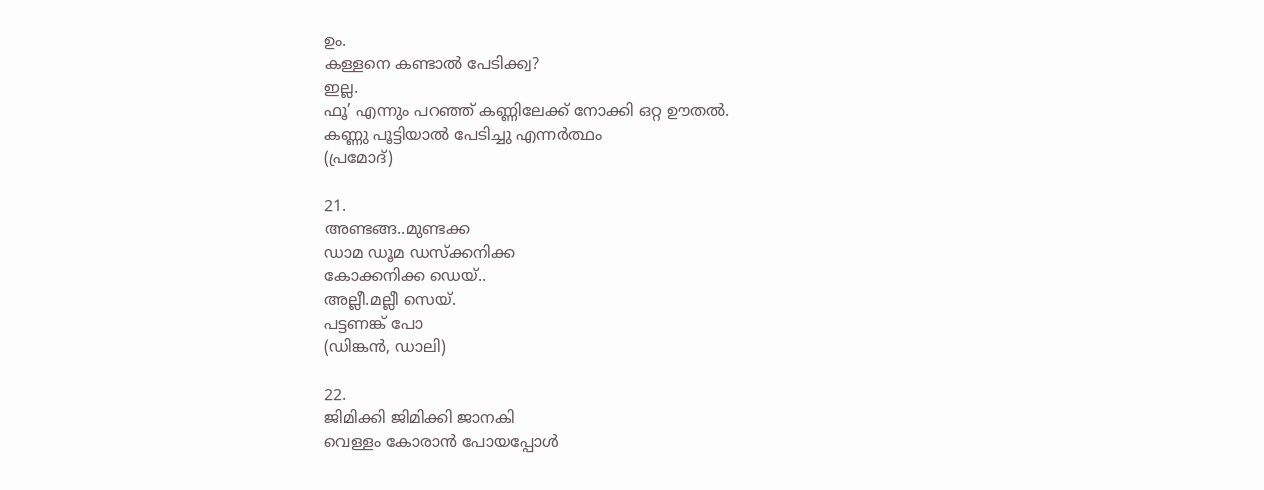ഉം.
കള്ളനെ കണ്ടാല്‍ പേടിക്ക്വ?
ഇല്ല.
ഫൂ’ എന്നും പറഞ്ഞ് കണ്ണിലേക്ക് നോക്കി ഒറ്റ ഊതല്‍.
കണ്ണു പൂട്ടിയാല്‍ പേടിച്ചു എന്നര്‍ത്ഥം
(പ്രമോദ്)

21.
അണ്ടങ്ങ..മുണ്ടക്ക
ഡാമ ഡൂമ ഡസ്ക്കനിക്ക
കോക്കനിക്ക ഡെയ്..
അല്ലീ.മല്ലീ സെയ്.
പട്ടണങ്ക് പോ
(ഡിങ്കന്‍, ഡാലി)

22.
ജിമിക്കി ജിമിക്കി ജാനകി
വെള്ളം കോരാന്‍ പോയപ്പോള്‍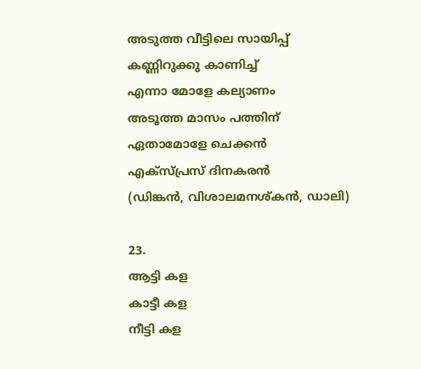അടുത്ത വീട്ടിലെ സായിപ്പ്
കണ്ണിറുക്കു കാണിച്ച്
എന്നാ മോളേ കല്യാണം
അടൂത്ത മാസം പത്തിന്
ഏതാമോളേ ചെക്കന്‍
എക്സ്പ്രസ് ദിനകരന്‍
(ഡിങ്കന്‍, വിശാലമനശ്കന്‍, ഡാലി)

23.
ആട്ടി കള
കാട്ടീ കള
നീട്ടി കള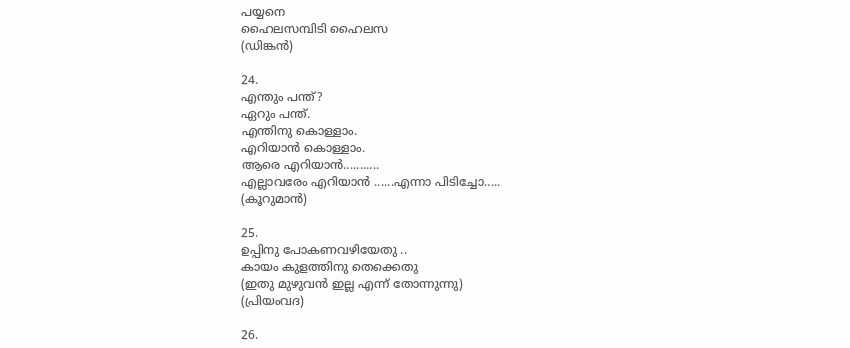പയ്യനെ
ഹൈലസമ്പിടി ഹൈലസ
(ഡിങ്കന്‍)

24.
എന്തും പന്ത്?
ഏറും പന്ത്.
എന്തിനു കൊള്ളാം.
എറിയാന്‍ കൊള്ളാം.
ആരെ എറിയാന്‍...........
എല്ലാവരേം എറിയാന്‍ ......എന്നാ പിടിച്ചോ.....
(കൂറുമാന്‍)

25.
ഉപ്പിനു പോകണവഴിയേതു ..
കായം കുളത്തിനു തെക്കെതു
(ഇതു മുഴുവന്‍ ഇല്ല എന്ന് തോന്നുന്നു)
(പ്രിയംവദ)

26.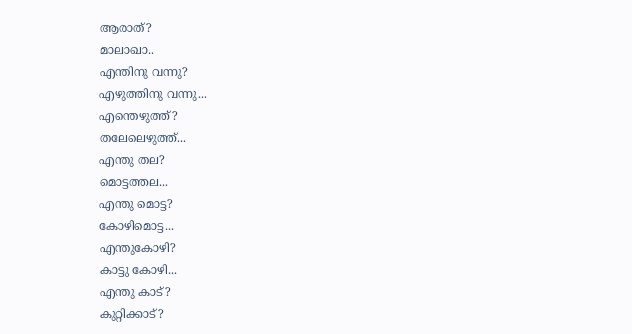ആരാത്?
മാലാഖാ..
എന്തിനു വന്നു?
എഴുത്തിനു വന്നു...
എന്തെഴുത്ത്?
തലേലെഴുത്ത്...
എന്തു തല?
മൊട്ടത്തല...
എന്തു മൊട്ട?
കോഴിമൊട്ട...
എന്തുകോഴി?
കാട്ടു കോഴി...
എന്തു കാട്?
കുറ്റിക്കാട്?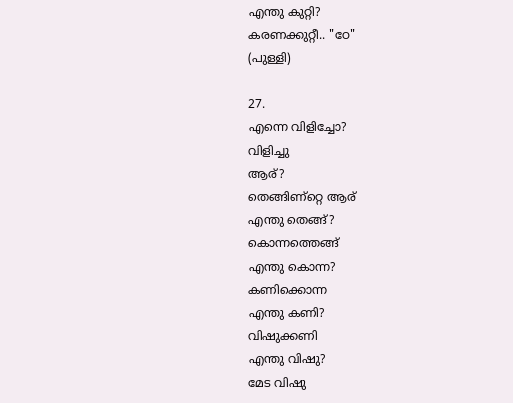എന്തു കുറ്റി?
കരണക്കുറ്റീ.. "ഠേ"
(പുള്ളി)

27.
എന്നെ വിളിച്ചോ?
വിളിച്ചു
ആര്‌?
തെങ്ങിണ്റ്റെ ആര്‌
എന്തു തെങ്ങ്‌?
കൊന്നത്തെങ്ങ്‌
എന്തു കൊന്ന?
കണിക്കൊന്ന
എന്തു കണി?
വിഷുക്കണി
എന്തു വിഷു?
മേട വിഷു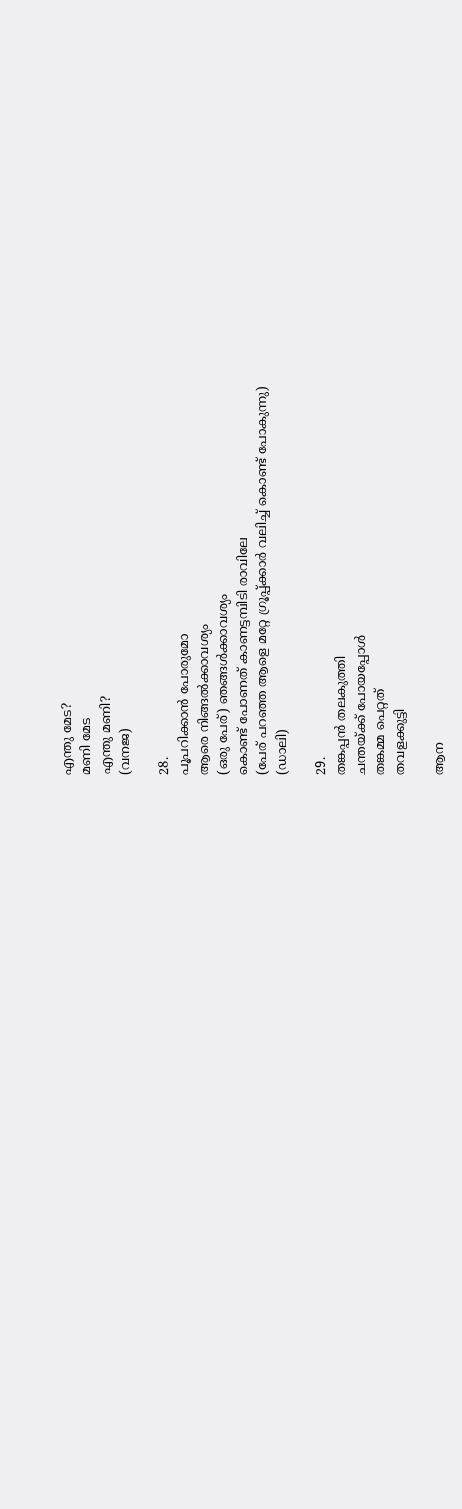എന്തു മേട?
മണി മേട
എന്തു മണി?
(വനജ)

28.
പൂപറിക്കാന്‍ പോരുമോ
ആരെ നിങ്ങല്‍ക്കാവശ്യം
(ഒരു പേര്) ഞങ്ങള്‍ക്കാവശ്യം
കൊണ്ട് പോണത് കാണട്ടമ്പിടി രാവിലേ
(പേര് പറഞ്ഞ ആളെ മറ്റേ ഗ്രൂപ്പ്‌ക്കാര്‍ വലിച്ച് കൊണ്ട് പോകുന്നു)
(ഡാലി)

29.
തങ്കപ്പന്‍ തലകുത്തി
ചന്തയ്ക്ക് പോയപ്പോള്‍
തങ്കമ്മ പെറ്റത്
തവളക്കുട്ടി

ആന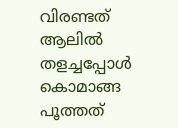വിരണ്ടത്
ആലില്‍ തളച്ചപ്പോള്‍
കൊമാങ്ങ പൂത്തത്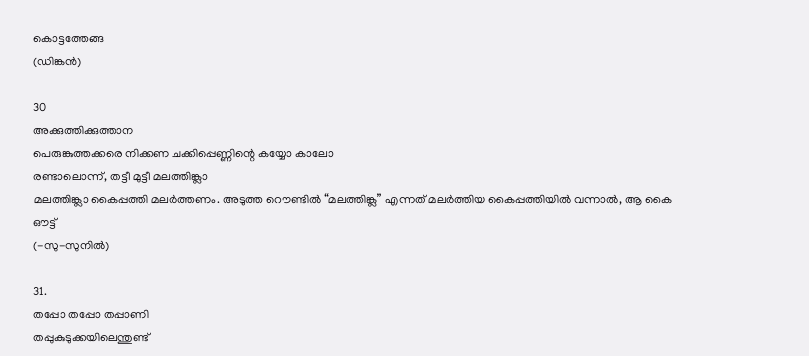കൊട്ടത്തേങ്ങ
(ഡിങ്കന്‍)

30
അക്കുത്തിക്കുത്താന
പെരുങ്കുത്തക്കരെ നിക്കണ ചക്കിപ്പെണ്ണിന്റെ കയ്യോ കാലോ
രണ്ടാലൊന്ന്, തട്ടീ മുട്ടീ മലത്തിങ്ക്ലാ
മലത്തിങ്ക്ലാ കൈപ്പത്തി മലര്‍ത്തണം. അടുത്ത റൌണ്ടില്‍ “മലത്തിങ്ക്ല” എന്നത് മലര്‍ത്തിയ കൈപ്പത്തിയില്‍ വന്നാല്‍, ആ കൈ ഔട്ട്
(-സു-സുനില്‍)

31.
തപ്പോ തപ്പോ തപ്പാണി
തപ്പുകുടുക്കയിലെന്തുണ്ട്‌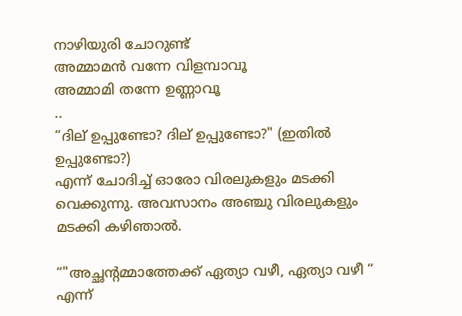നാഴിയുരി ചോറുണ്ട്‌
അമ്മാമന്‍ വന്നേ വിളമ്പാവൂ
അമ്മാമി തന്നേ ഉണ്ണാവൂ
..
“ദില് ഉപ്പുണ്ടോ? ദില് ഉപ്പുണ്ടോ?" (ഇതില്‍ ഉപ്പുണ്ടോ?)
എന്ന് ചോദിച്ച് ഓരോ വിരലുകളും മടക്കി വെക്കുന്നു. അവസാനം അഞ്ചു വിരലുകളും മടക്കി കഴിഞാല്‍.

“"അച്ഛന്റമ്മാത്തേക്ക് ഏത്യാ വഴീ, ഏത്യാ വഴീ “
എന്ന്‌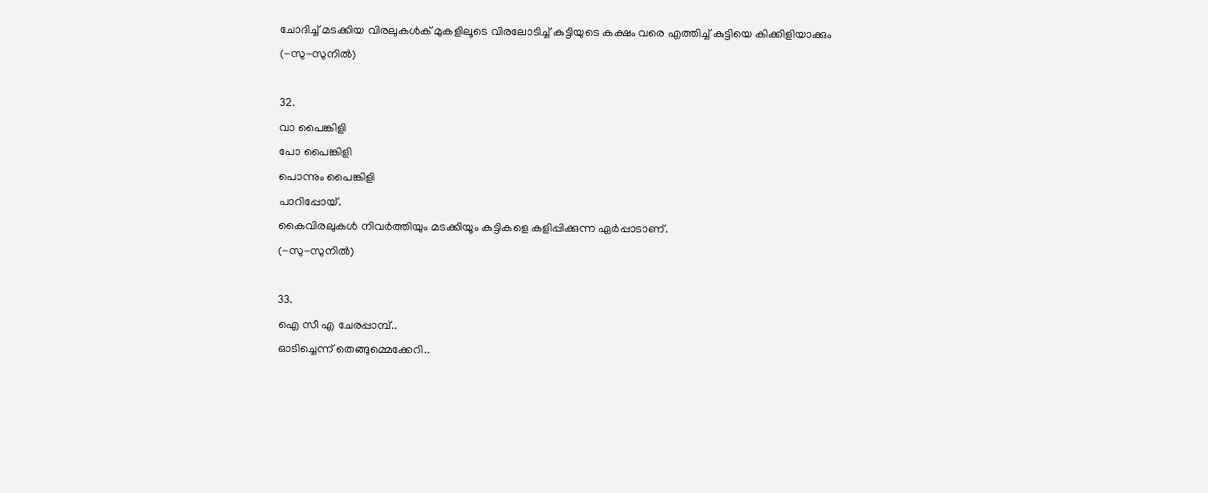ചോദിച്ച് മടക്കിയ വിരലുകള്‍ക്‌ മുകളിലൂടെ വിരലോടിച്ച് കുട്ടിയുടെ കക്ഷം വരെ എത്തിച്ച് കുട്ടിയെ കിക്കിളിയാക്കും
(-സു-സുനില്‍)

32.
വാ പൈങ്കിളി
പോ പൈങ്കിളി
പൊന്നും പൈങ്കിളി
പാറിപ്പോയ്.
കൈവിരലുകള്‍ നിവര്‍ത്തിയും മടക്കിയൂം കുട്ടികളെ കളിപ്പിക്കുന്ന ഏര്‍പ്പാടാണ്.
(-സു-സുനില്‍)

33.
ഐ സീ എ ചേരപ്പാമ്പ്..
ഓടിച്ചെന്ന് തെങ്ങുമ്മെക്കേറി..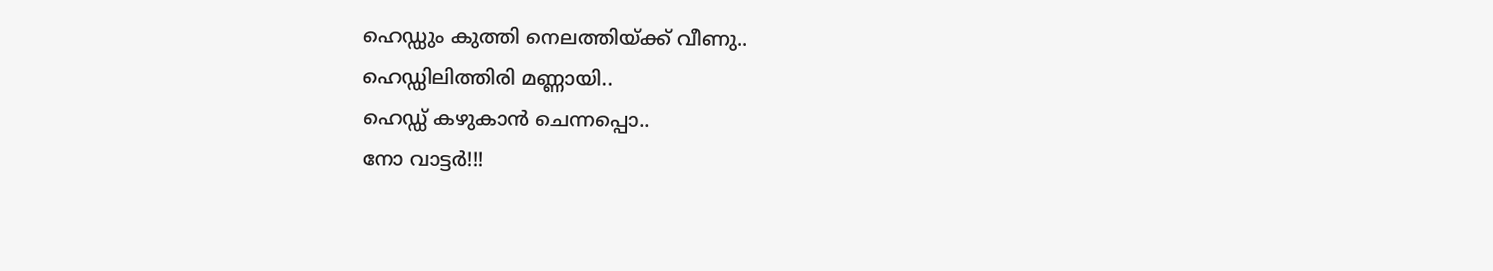ഹെഡ്ഡും കുത്തി നെലത്തിയ്ക്ക് വീണു..
ഹെഡ്ഡിലിത്തിരി മണ്ണായി..
ഹെഡ്ഡ് കഴുകാന്‍ ചെന്നപ്പൊ..
നോ വാട്ടര്‍!!!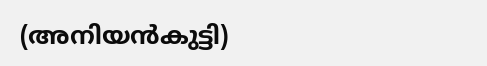(അനിയന്‍കുട്ടി)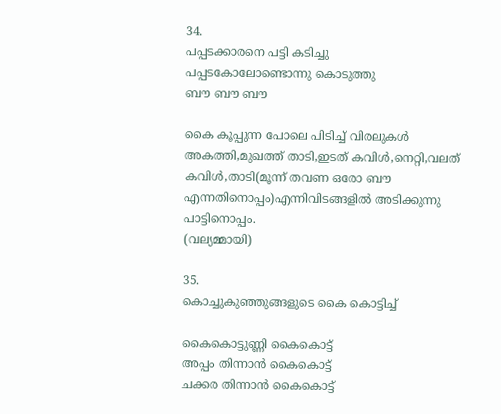34.
പപ്പടക്കാരനെ പട്ടി കടിച്ചു
പപ്പടകോലോണ്ടൊന്നു കൊടുത്തു
ബൗ ബൗ ബൗ

കൈ കൂപ്പുന്ന പോലെ പിടിച്ച് വിരലുകള്‍ അകത്തി,മുഖത്ത് താടി,ഇടത് കവിള്‍,നെറ്റി,വലത് കവിള്‍,താടി(മൂന്ന് തവണ ഒരോ ബൗ എന്നതിനൊപ്പം)എന്നിവിടങ്ങളില്‍ അടിക്കുന്നു പാട്ടിനൊപ്പം.
(വല്യമ്മായി)

35.
കൊച്ചുകുഞ്ഞുങ്ങളുടെ കൈ കൊട്ടിച്ച്

കൈകൊട്ടുണ്ണി കൈകൊട്ട്
അപ്പം തിന്നാന്‍ കൈകൊട്ട്
ചക്കര തിന്നാന്‍ കൈകൊട്ട്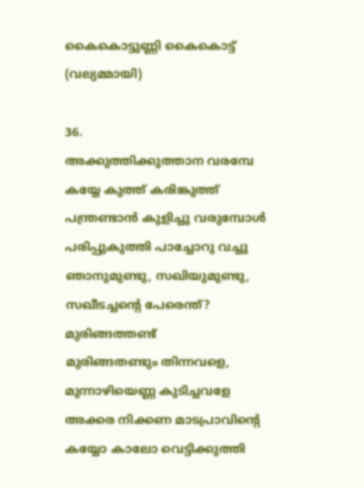കൈകൊട്ടുണ്ണി കൈകൊട്ട്
(വല്യമ്മായി)

36.
അക്കുത്തിക്കുത്താന വരമ്പേ കയ്യേ കുത്ത് കരിങ്കുത്ത്
പന്ത്രണ്ടാന്‍ കുളിച്ചു വരുമ്പോള്‍
പരിപ്പുകുത്തി പാച്ചോറു വച്ചു
ഞാനുമുണ്ടു, സഖിയുമുണ്ടു, സഖീടച്ചന്റെ പേരെന്ത്? മുരിങ്ങത്തണ്ട്
മുരിങ്ങതണ്ടും തിന്നവളെ, മുന്നാഴിയെണ്ണ കുടിച്ചവളേ
അക്കര നിക്കണ മാടപ്രാവിന്റെ കയ്യോ കാലോ വെട്ടിക്കുത്തി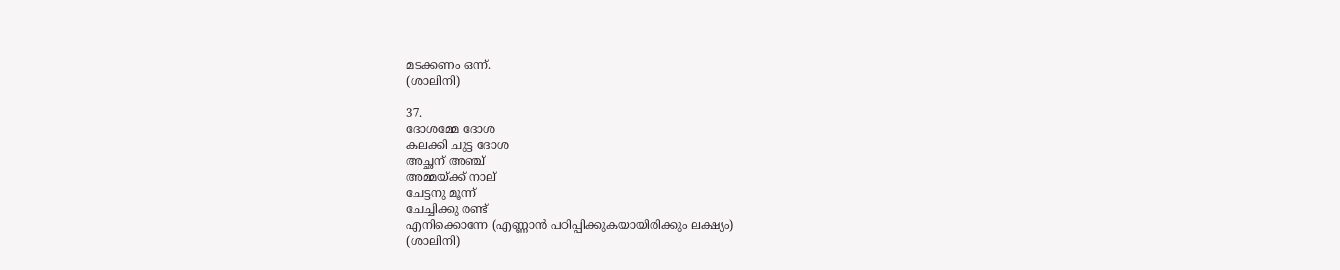മടക്കണം ഒന്ന്.
(ശാലിനി)

37.
ദോശമ്മേ ദോശ
കലക്കി ചുട്ട ദോശ
അച്ഛന് അഞ്ച്
അമ്മയ്ക്ക് നാല്
ചേട്ടനു മൂന്ന്
ചേച്ചിക്കു രണ്ട്
എനിക്കൊന്നേ (എണ്ണാന്‍ പഠിപ്പിക്കുകയായിരിക്കും ലക്ഷ്യം)
(ശാലിനി)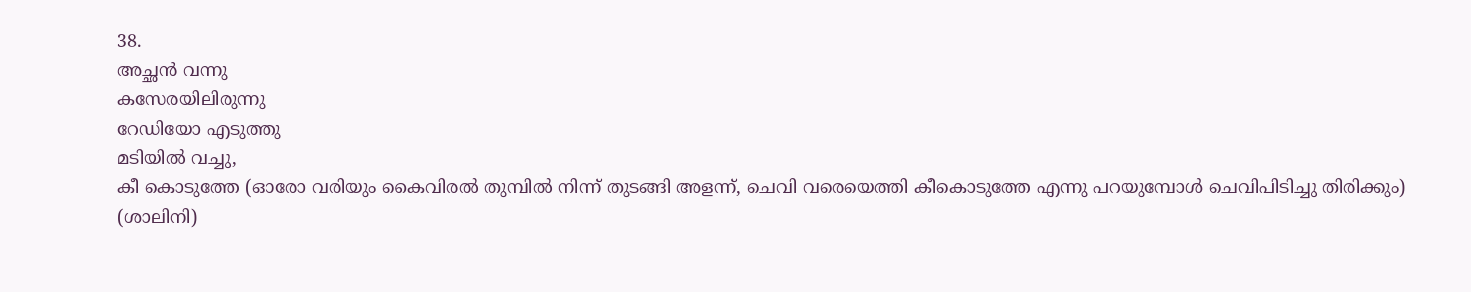38.
അച്ഛന്‍ വന്നു
കസേരയിലിരുന്നു
റേഡിയോ എടുത്തു
മടിയില്‍ വച്ചു,
കീ കൊടുത്തേ (ഓരോ വരിയും കൈവിരല്‍ തുമ്പില്‍ നിന്ന് തുടങ്ങി അളന്ന്, ചെവി വരെയെത്തി കീകൊടുത്തേ എന്നു പറയുമ്പോള്‍ ചെവിപിടിച്ചു തിരിക്കും)
(ശാലിനി)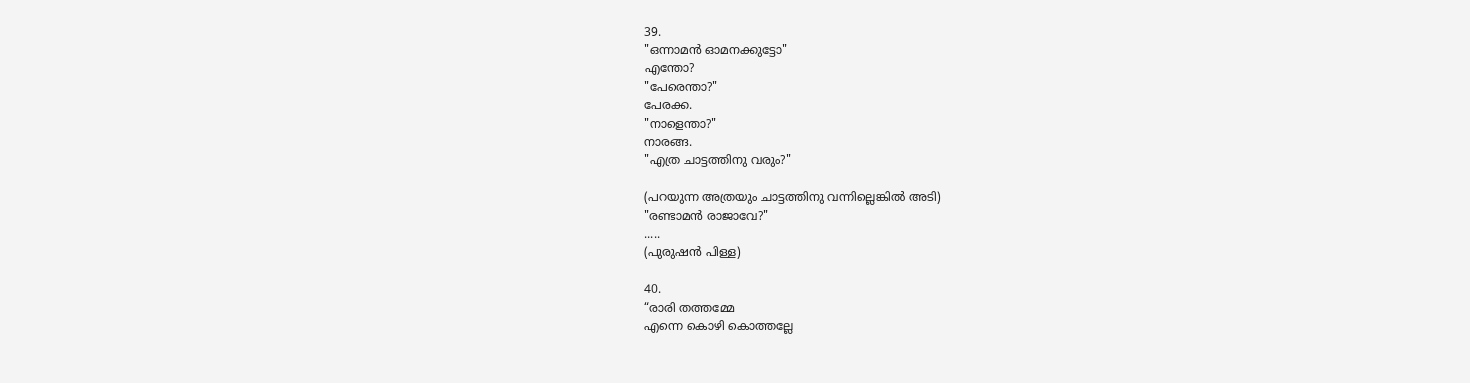39.
"ഒന്നാമന്‍ ഓമനക്കുട്ടോ"
എന്തോ?
"പേരെന്താ?"
പേരക്ക.
"നാളെന്താ?"
നാരങ്ങ.
"എത്ര ചാട്ടത്തിനു വരും?"

(പറയുന്ന അത്രയും ചാട്ടത്തിനു വന്നില്ലെങ്കില്‍ അടി)
"രണ്ടാമന്‍ രാജാവേ?"
.....
(പുരുഷന്‍ പിള്ള)

40.
“രാരി തത്തമ്മേ
എന്നെ കൊഴി കൊത്തല്ലേ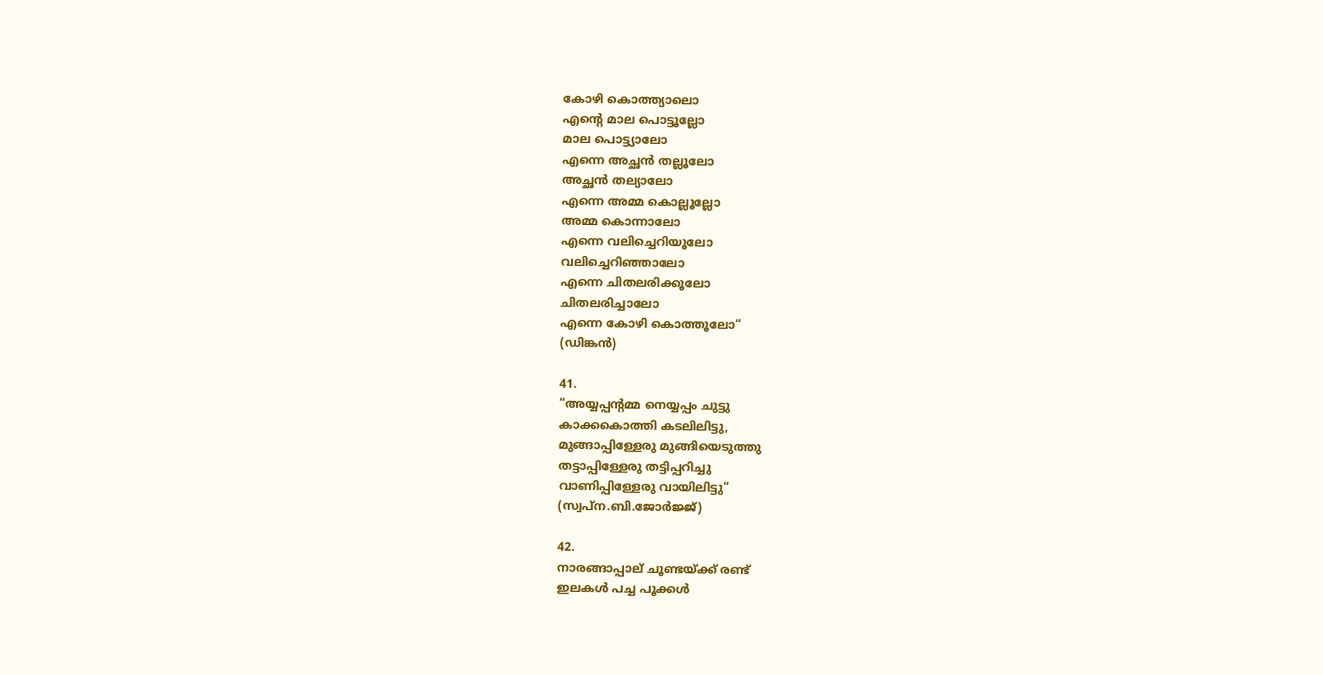കോഴി കൊത്ത്യാലൊ
എന്റെ മാല പൊട്ടൂല്ലോ
മാല പൊട്ട്യാലോ
എന്നെ അച്ഛന്‍ തല്ലൂലോ
അച്ഛന്‍ തല്യാലോ
എന്നെ അമ്മ കൊല്ലൂല്ലോ
അമ്മ കൊന്നാലോ
എന്നെ വലിച്ചെറിയൂലോ
വലിച്ചെറിഞ്ഞാലോ
എന്നെ ചിതലരിക്കൂലോ
ചിതലരിച്ചാ‍ലോ
എന്നെ കോഴി കൊത്തൂലോ“
(ഡിങ്കന്‍)

41.
“അയ്യപ്പന്റമ്മ നെയ്യപ്പം ചുട്ടു
കാക്കകൊത്തി കടലിലിട്ടു,
മുങ്ങാപ്പിള്ളേരു മുങ്ങിയെടുത്തു
തട്ടാപ്പിള്ളേരു തട്ടിപ്പറിച്ചു
വാണിപ്പിള്ളേരു വായിലിട്ടു“
(സ്വപ്ന.ബി.ജോര്‍ജ്ജ്)

42.
നാരങ്ങാപ്പാല് ചൂണ്ടയ്‌ക്ക് രണ്ട്
ഇലകള്‍ പച്ച പൂക്കള്‍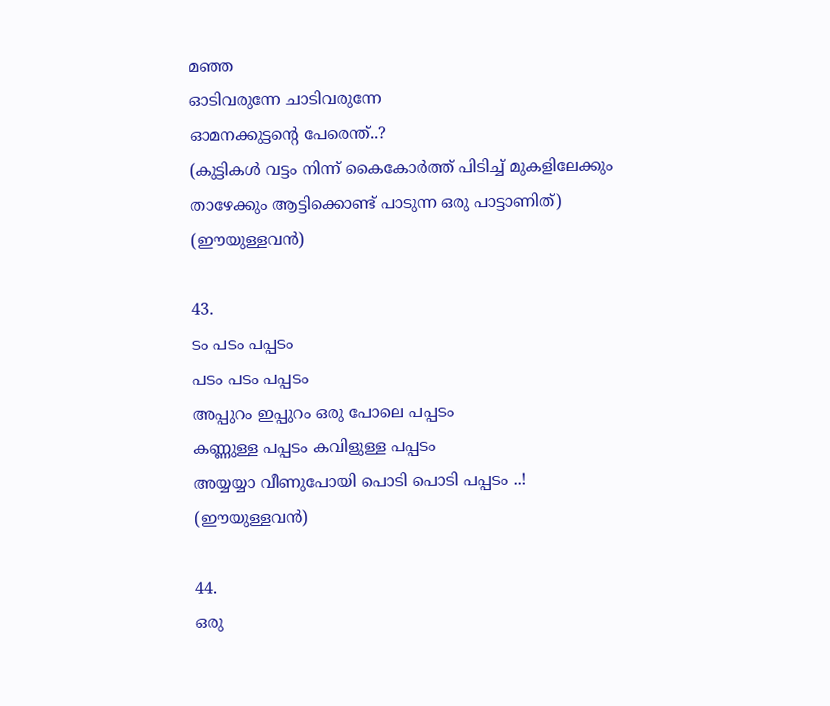മഞ്ഞ
ഓടിവരുന്നേ ചാടിവരുന്നേ
ഓമനക്കുട്ടന്റെ പേരെന്ത്..?
(കുട്ടികള്‍ വട്ടം നിന്ന് കൈകോര്‍ത്ത് പിടിച്ച് മുകളിലേക്കും താഴേക്കും ആട്ടിക്കൊണ്ട് പാടുന്ന ഒരു പാട്ടാണിത്)
(ഈയുള്ളവന്‍)

43.
ടം പടം പപ്പടം
പടം പടം പപ്പടം
അപ്പുറം ഇപ്പുറം ഒരു പോലെ പപ്പടം
കണ്ണുള്ള പപ്പടം കവിളുള്ള പപ്പടം
അയ്യയ്യാ വീണുപോയി പൊടി പൊടി പപ്പടം ..!
(ഈയുള്ളവന്‍)

44.
ഒരു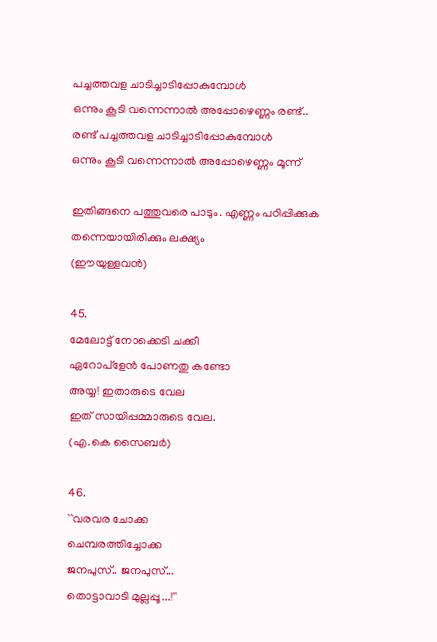പച്ചത്തവള ചാടിച്ചാടിപ്പോകുമ്പോള്‍
ഒന്നും കൂടി വന്നെന്നാല്‍ അപ്പോഴെണ്ണം രണ്ട്..
രണ്ട് പച്ചത്തവള ചാടിച്ചാടിപ്പോകുമ്പോള്‍
ഒന്നും കൂടി വന്നെന്നാല്‍ അപ്പോഴെണ്ണം മൂന്ന്

ഇതിങ്ങനെ പത്തുവരെ പാടും. എണ്ണം പഠിപ്പിക്കുക തന്നെയായിരിക്കും ലക്ഷ്യം
(ഈയുള്ളവന്‍)

45.
മേലോട്ട്‌ നോക്കെടി ചക്കീ
ഏറോപ്ളേന്‍ പോണതു കണ്ടോ
അയ്യ! ഇതാരുടെ വേല
ഇത്‌ സായിപ്പമ്മാരുടെ വേല.
(എ.കെ സൈബര്‍)

46.
``വരവര ചോക്ക
ചെമ്പരത്തിച്ചോക്ക
ജനപുസ്‌.. ജനപുസ്‌...
തൊട്ടാവാടി മുല്ലപ്പൂ...!''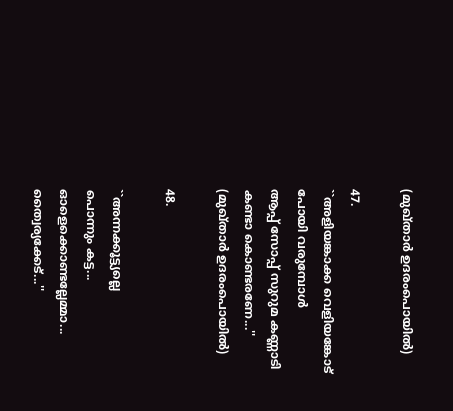(മുഖ്താര്‍ ഉദരംപൊയില്‍)

47.
``അളിയങ്കാക്ക വെളിയങ്കോട്‌
പോയി വരുമ്പോള്‍
ആപ്പ്‌ സോപ്പ്‌ സുറുമ കണ്ണാടി
കണ്ടാ കൊണ്ടരണേ...''
(മുഖ്താര്‍ ഉദരംപൊയില്‍)

48.

``അന്നക്കൂട്ട്യല്ലെ
പൊന്നും കട്ട...
ഓളെക്കൊണ്ടല്ലേമ്മാ...
ത്വൈര്യക്കേട്‌...''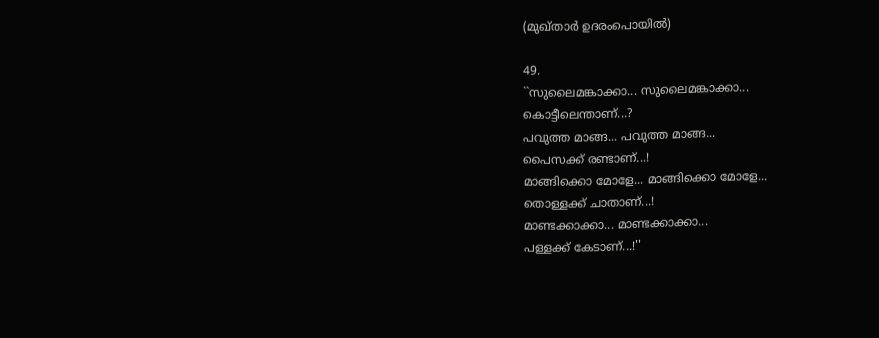(മുഖ്താര്‍ ഉദരംപൊയില്‍)

49.
``സുലൈമങ്കാക്കാ... സുലൈമങ്കാക്കാ...
കൊട്ടീലെന്താണ്‌...?
പവുത്ത മാങ്ങ... പവുത്ത മാങ്ങ...
പൈസക്ക്‌ രണ്ടാണ്‌...!
മാങ്ങിക്കൊ മോളേ... മാങ്ങിക്കൊ മോളേ...
തൊള്ളക്ക്‌ ചാതാണ്‌...!
മാണ്ടക്കാക്കാ... മാണ്ടക്കാക്കാ...
പള്ളക്ക്‌ കേടാണ്‌...!''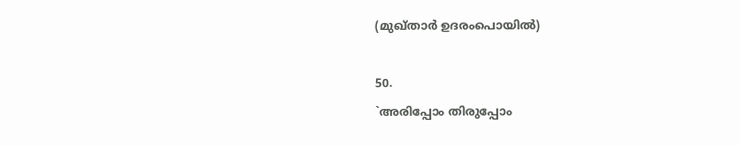(മുഖ്താര്‍ ഉദരംപൊയില്‍)

50.
`അരിപ്പോം തിരുപ്പോം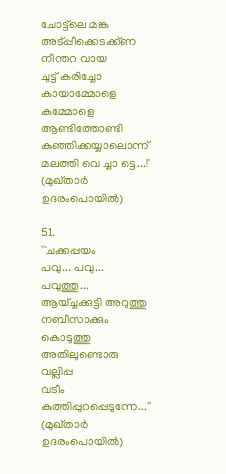ചോട്ട്‌ലെ മങ്ക
അട്‌പ്പീക്കെടക്ക്‌ണ
നീന്തറ വായ
ചുട്ട്‌ കരിച്ചോ
കായാമ്മോളെ കമ്മോളെ
ആണ്ടിത്തോണ്ടി
കുഞ്ഞിക്കയ്യാലൊന്ന്‌
മലത്തി വെ ച്ചാ ട്ടെ...!'
(മുഖ്താര്‍ ഉദരംപൊയില്‍)

51.
``ചക്കപ്പയം
പവു... പവു... പവുത്തു...
ആയ്‌ച്ചക്കുട്ടി അറുത്തു
നബീസാക്കും കൊടുത്തു
അതിലുണ്ടൊരു വല്ലിപ്പ
വടീം കുത്തിപ്പുറപ്പെടുന്നേ...''
(മുഖ്താര്‍ ഉദരംപൊയില്‍)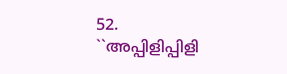52.
``അപ്പിളിപ്പിളി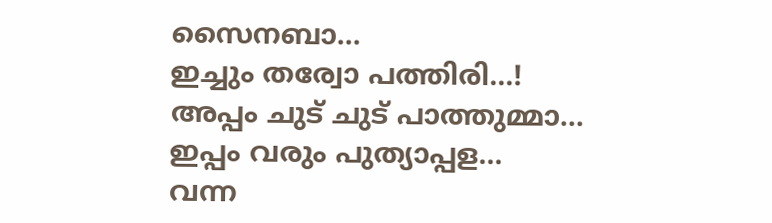സൈനബാ...
ഇച്ചും തര്വോ പത്തിരി...!
അപ്പം ചുട്‌ ചുട്‌ പാത്തുമ്മാ...
ഇപ്പം വരും പുത്യാപ്പള...
വന്ന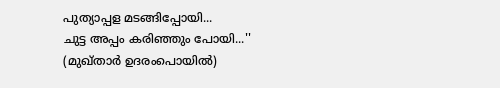പുത്യാപ്പള മടങ്ങിപ്പോയി...
ചുട്ട അപ്പം കരിഞ്ഞും പോയി...''
(മുഖ്താര്‍ ഉദരംപൊയില്‍)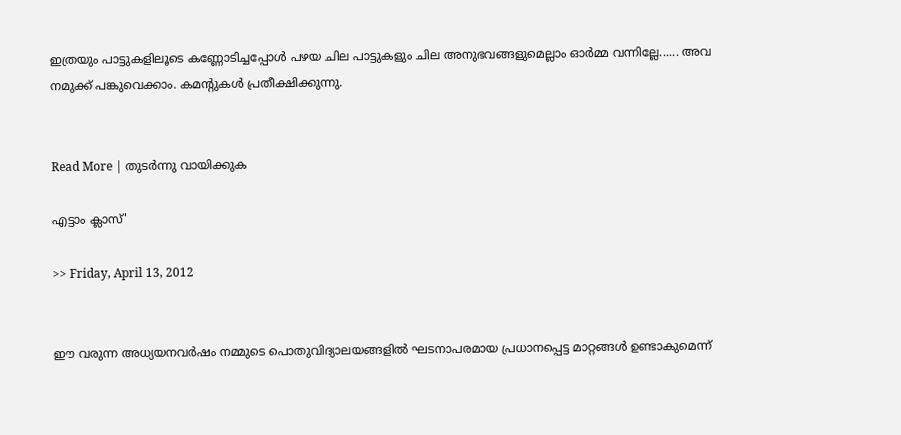ഇത്രയും പാട്ടുകളിലൂടെ കണ്ണോടിച്ചപ്പോള്‍ പഴയ ചില പാട്ടുകളും ചില അനുഭവങ്ങളുമെല്ലാം ഓര്‍മ്മ വന്നില്ലേ...... അവ നമുക്ക് പങ്കുവെക്കാം. കമന്റുകള്‍ പ്രതീക്ഷിക്കുന്നു.


Read More | തുടര്‍ന്നു വായിക്കുക

എട്ടാം ക്ലാസ്'

>> Friday, April 13, 2012


ഈ വരുന്ന അധ്യയനവര്‍ഷം നമ്മുടെ പൊതുവിദ്യാലയങ്ങളില്‍ ഘടനാപരമായ പ്രധാനപ്പെട്ട മാറ്റങ്ങള്‍ ഉണ്ടാകുമെന്ന്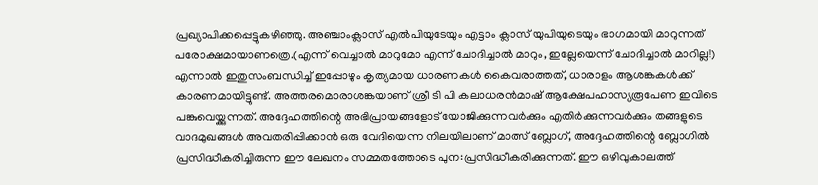പ്രഖ്യാപിക്കപ്പെട്ടുകഴിഞ്ഞു. അഞ്ചാംക്ലാസ് എല്‍പിയുടേയും എട്ടാം ക്ലാസ് യുപിയുടെയും ഭാഗമായി മാറുന്നത് പരോക്ഷമായാണത്രെ.(എന്ന് വെച്ചാല്‍ മാറുമോ എന്ന് ചോദിച്ചാല്‍ മാറും, ഇല്ലേയെന്ന് ചോദിച്ചാല്‍ മാറില്ല!) എന്നാല്‍ ഇതുസംബന്ധിച്ച് ഇപ്പോഴും കൃത്യമായ ധാരണകള്‍ കൈവരാത്തത്, ധാരാളം ആശങ്കകള്‍ക്ക് കാരണമായിട്ടുണ്ട്. അത്തരമൊരാശങ്കയാണ് ശ്രീ ടി പി കലാധരന്‍മാഷ് ആക്ഷേപഹാസ്യരൂപേണ ഇവിടെ പങ്കുവെയ്ക്കുന്നത്. അദ്ദേഹത്തിന്റെ അഭിപ്രായങ്ങളോട് യോജിക്കുന്നവര്‍ക്കും എതിര്‍ക്കുന്നവര്‍ക്കും തങ്ങളുടെ വാദമുഖങ്ങള്‍ അവതരിപ്പിക്കാന്‍ ഒരു വേദിയെന്ന നിലയിലാണ് മാത്സ് ബ്ലോഗ്, അദ്ദേഹത്തിന്റെ ബ്ലോഗില്‍ പ്രസിദ്ധീകരിച്ചിരുന്ന ഈ ലേഖനം സമ്മതത്തോടെ പുന:പ്രസിദ്ധീകരിക്കുന്നത്. ഈ ഒഴിവുകാലത്ത്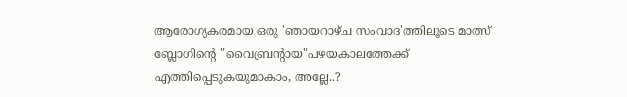ആരോഗ്യകരമായ ഒരു 'ഞായറാഴ്ച സംവാദ'ത്തിലൂടെ മാത്സ് ബ്ലോഗിന്റെ "വൈബ്രന്റായ"പഴയകാലത്തേക്ക് എത്തിപ്പെടുകയുമാകാം, അല്ലേ..?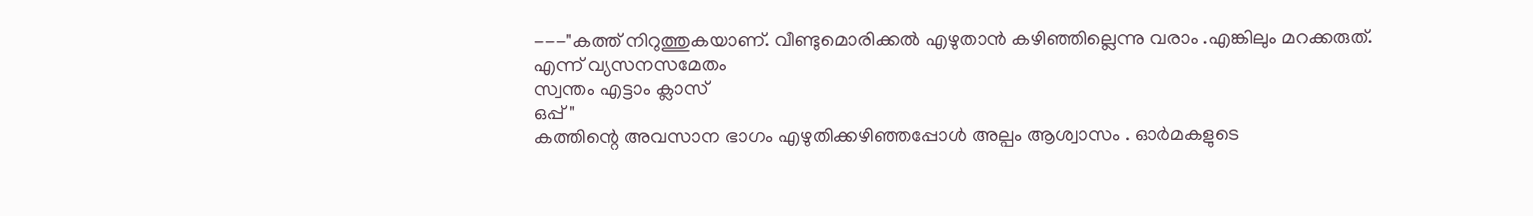---"കത്ത് നിറുത്തുകയാണ്. വീണ്ടുമൊരിക്കല്‍ എഴുതാന്‍ കഴിഞ്ഞില്ലെന്നു വരാം .എങ്കിലും മറക്കരുത്.
എന്ന് വ്യസനസമേതം
സ്വന്തം എട്ടാം ക്ലാസ്
ഒപ്പ് "
കത്തിന്റെ അവസാന ഭാഗം എഴുതിക്കഴിഞ്ഞപ്പോള്‍ അല്പം ആശ്വാസം . ഓര്‍മകളുടെ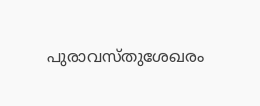പുരാവസ്തുശേഖരം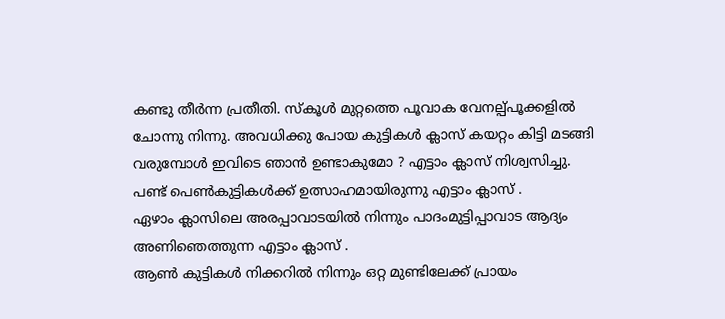കണ്ടു തീര്‍ന്ന പ്രതീതി. സ്കൂള്‍ മുറ്റത്തെ പൂവാക വേനല്പ്പൂക്കളില്‍ ചോന്നു നിന്നു. അവധിക്കു പോയ കുട്ടികള്‍ ക്ലാസ് കയറ്റം കിട്ടി മടങ്ങി വരുമ്പോള്‍ ഇവിടെ ഞാന്‍ ഉണ്ടാകുമോ ? എട്ടാം ക്ലാസ് നിശ്വസിച്ചു.
പണ്ട് പെണ്‍കുട്ടികള്‍ക്ക് ഉത്സാഹമായിരുന്നു എട്ടാം ക്ലാസ് .
ഏഴാം ക്ലാസിലെ അരപ്പാവാടയില്‍ നിന്നും പാദംമുട്ടിപ്പാവാട ആദ്യം അണിഞെത്തുന്ന എട്ടാം ക്ലാസ് .
ആണ്‍ കുട്ടികള്‍ നിക്കറില്‍ നിന്നും ഒറ്റ മുണ്ടിലേക്ക് പ്രായം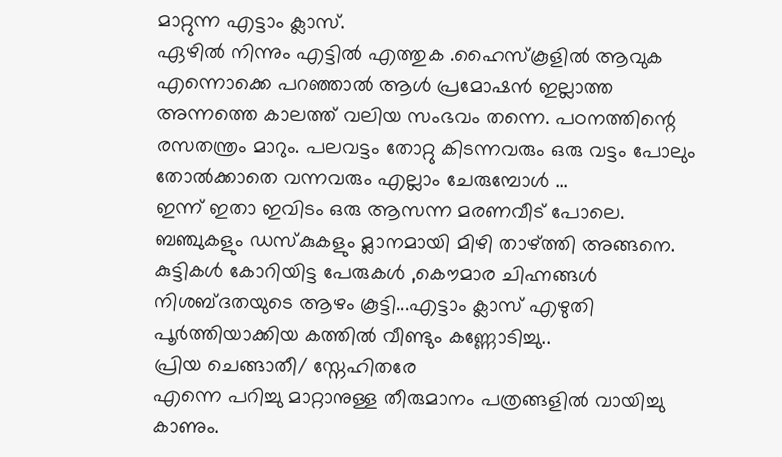മാറ്റുന്ന എട്ടാം ക്ലാസ്.
ഏഴില്‍ നിന്നും എട്ടില്‍ എത്തുക .ഹൈസ്കൂളില്‍ ആവുക എന്നൊക്കെ പറഞ്ഞാല്‍ ആള്‍ പ്രമോഷന്‍ ഇല്ലാത്ത അന്നത്തെ കാലത്ത് വലിയ സംഭവം തന്നെ. പഠനത്തിന്റെ രസതന്ത്രം മാറും. പലവട്ടം തോറ്റു കിടന്നവരും ഒരു വട്ടം പോലും തോല്‍ക്കാതെ വന്നവരും എല്ലാം ചേരുമ്പോള്‍ ...
ഇന്ന് ഇതാ ഇവിടം ഒരു ആസന്ന മരണവീട് പോലെ. ബഞ്ചുകളും ഡസ്കുകളും മ്ലാനമായി മിഴി താഴ്ത്തി അങ്ങനെ. കുട്ടികള്‍ കോറിയിട്ട പേരുകള്‍ ,കൌമാര ചിഹ്നങ്ങള്‍ നിശബ്ദതയുടെ ആഴം കൂട്ടി...എട്ടാം ക്ലാസ് എഴുതി പൂര്‍ത്തിയാക്കിയ കത്തില്‍ വീണ്ടും കണ്ണോടിച്ചു..
പ്രിയ ചെങ്ങാതീ/ സ്നേഹിതരേ
എന്നെ പറിച്ചു മാറ്റാനുള്ള തീരുമാനം പത്രങ്ങളില്‍ വായിച്ചു കാണും.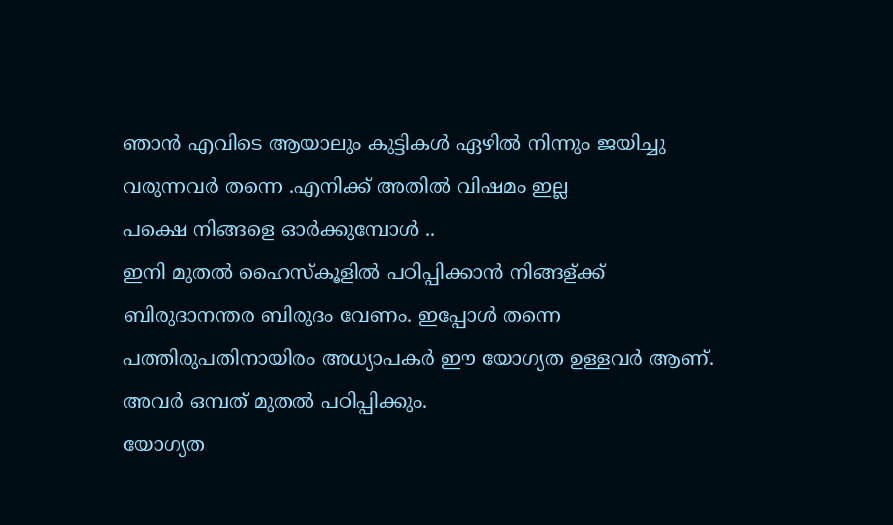ഞാന്‍ എവിടെ ആയാലും കുട്ടികള്‍ ഏഴില്‍ നിന്നും ജയിച്ചു വരുന്നവര്‍ തന്നെ .എനിക്ക് അതില്‍ വിഷമം ഇല്ല
പക്ഷെ നിങ്ങളെ ഓര്‍ക്കുമ്പോള്‍ ..
ഇനി മുതല്‍ ഹൈസ്കൂളില്‍ പഠിപ്പിക്കാന്‍ നിങ്ങള്ക്ക് ബിരുദാനന്തര ബിരുദം വേണം. ഇപ്പോള്‍ തന്നെ പത്തിരുപതിനായിരം അധ്യാപകര്‍ ഈ യോഗ്യത ഉള്ളവര്‍ ആണ്. അവര്‍ ഒമ്പത് മുതല്‍ പഠിപ്പിക്കും.
യോഗ്യത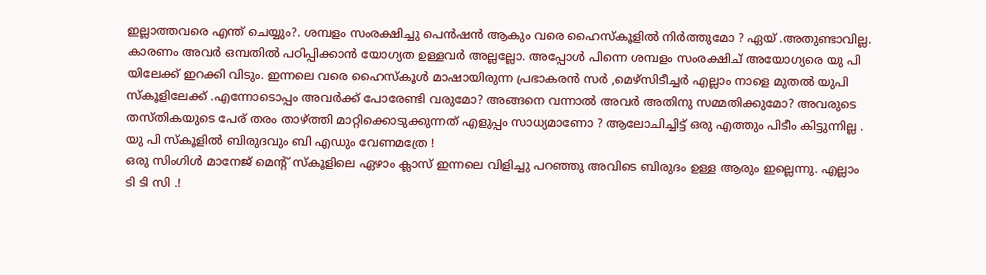ഇല്ലാത്തവരെ എന്ത് ചെയ്യും?. ശമ്പളം സംരക്ഷിച്ചു പെന്‍ഷന്‍ ആകും വരെ ഹൈസ്കൂളില്‍ നിര്‍ത്തുമോ ? ഏയ്‌ .അതുണ്ടാവില്ല. കാരണം അവര്‍ ഒമ്പതില്‍ പഠിപ്പിക്കാന്‍ യോഗ്യത ഉള്ളവര്‍ അല്ലല്ലോ. അപ്പോള്‍ പിന്നെ ശമ്പളം സംരക്ഷിച് അയോഗ്യരെ യു പി യിലേക്ക് ഇറക്കി വിടും. ഇന്നലെ വരെ ഹൈസ്കൂള്‍ മാഷായിരുന്ന പ്രഭാകരന്‍ സര്‍ ,മെഴ്സിടീച്ചര്‍ എല്ലാം നാളെ മുതല്‍ യുപി സ്കൂളിലേക്ക് .എന്നോടൊപ്പം അവര്‍ക്ക് പോരേണ്ടി വരുമോ? അങ്ങനെ വന്നാല്‍ അവര്‍ അതിനു സമ്മതിക്കുമോ? അവരുടെ തസ്തികയുടെ പേര് തരം താഴ്ത്തി മാറ്റിക്കൊടുക്കുന്നത് എളുപ്പം സാധ്യമാണോ ? ആലോചിച്ചിട്ട് ഒരു എത്തും പിടീം കിട്ടുന്നില്ല .
യു പി സ്കൂളില്‍ ബിരുദവും ബി എഡും വേണമത്രേ !
ഒരു സിംഗിള്‍ മാനേജ് മെന്റ് സ്കൂളിലെ ഏഴാം ക്ലാസ് ഇന്നലെ വിളിച്ചു പറഞ്ഞു അവിടെ ബിരുദം ഉള്ള ആരും ഇല്ലെന്നു. എല്ലാം ടി ടി സി .!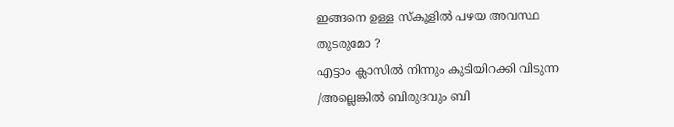ഇങ്ങനെ ഉള്ള സ്കൂളില്‍ പഴയ അവസ്ഥ തുടരുമോ ?
എട്ടാം ക്ലാസില്‍ നിന്നും കുടിയിറക്കി വിടുന്ന /അല്ലെങ്കില്‍ ബിരുദവും ബി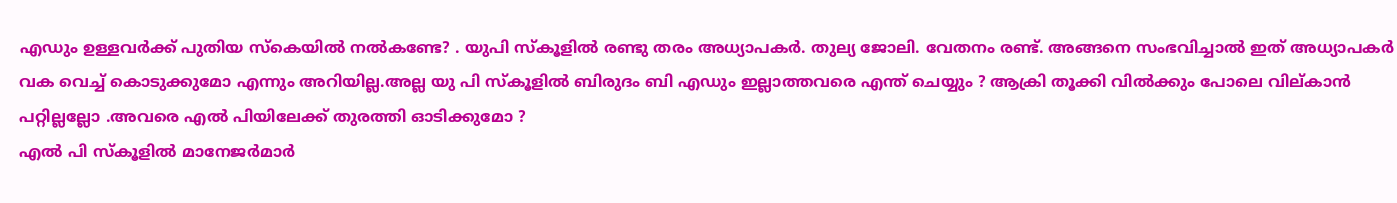എഡും ഉള്ളവര്‍ക്ക് പുതിയ സ്കെയില്‍ നല്‍കണ്ടേ? . യുപി സ്കൂളില്‍ രണ്ടു തരം അധ്യാപകര്‍. തുല്യ ജോലി. വേതനം രണ്ട്. അങ്ങനെ സംഭവിച്ചാല്‍ ഇത് അധ്യാപകര്‍ വക വെച്ച് കൊടുക്കുമോ എന്നും അറിയില്ല.അല്ല യു പി സ്കൂളില്‍ ബിരുദം ബി എഡും ഇല്ലാത്തവരെ എന്ത് ചെയ്യും ? ആക്രി തൂക്കി വില്‍ക്കും പോലെ വില്കാന്‍ പറ്റില്ലല്ലോ .അവരെ എല്‍ പിയിലേക്ക് തുരത്തി ഓടിക്കുമോ ?
എല്‍ പി സ്കൂളില്‍ മാനേജര്‍മാര്‍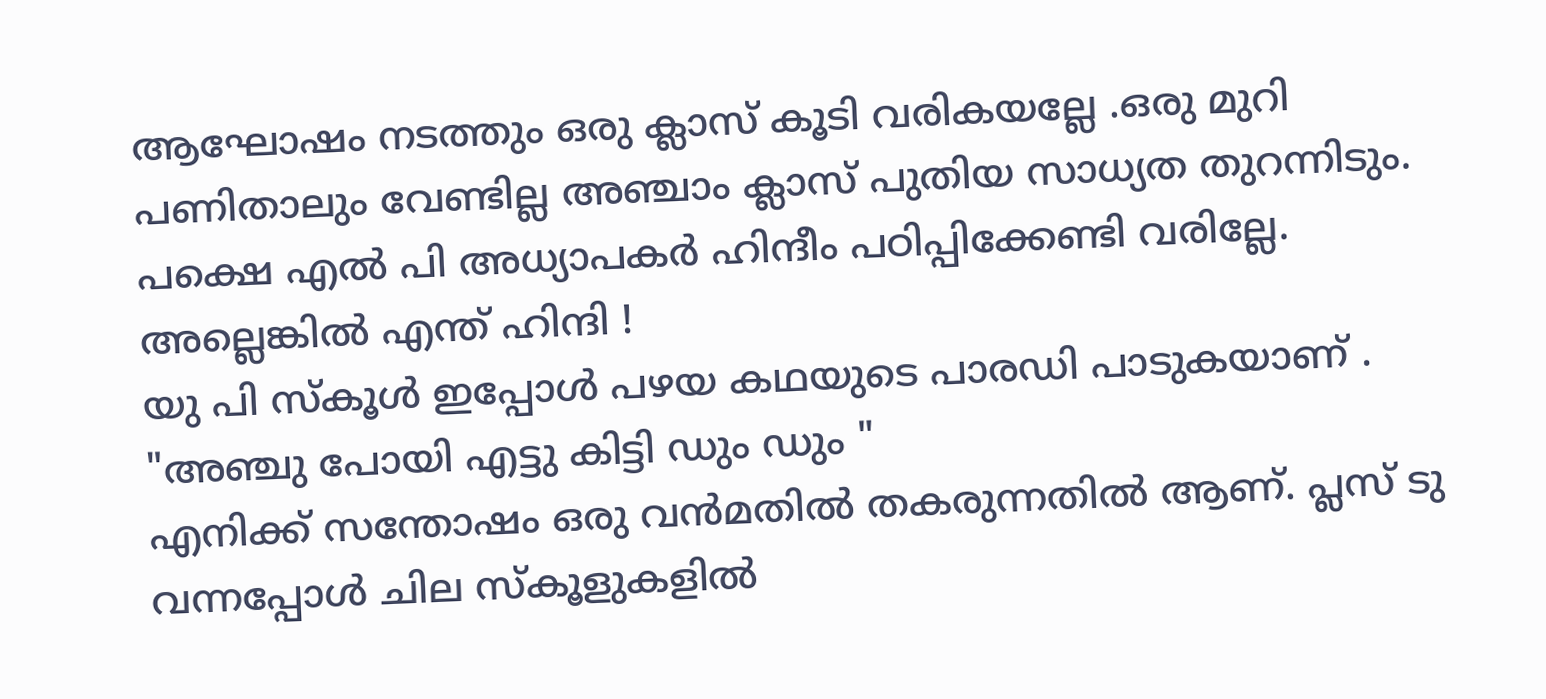ആഘോഷം നടത്തും ഒരു ക്ലാസ് കൂടി വരികയല്ലേ .ഒരു മുറി പണിതാലും വേണ്ടില്ല അഞ്ചാം ക്ലാസ് പുതിയ സാധ്യത തുറന്നിടും.
പക്ഷെ എല്‍ പി അധ്യാപകര്‍ ഹിന്ദീം പഠിപ്പിക്കേണ്ടി വരില്ലേ. അല്ലെങ്കില്‍ എന്ത് ഹിന്ദി !
യു പി സ്കൂള്‍ ഇപ്പോള്‍ പഴയ കഥയുടെ പാരഡി പാടുകയാണ് .
"അഞ്ചു പോയി എട്ടു കിട്ടി ഡും ഡും "
എനിക്ക് സന്തോഷം ഒരു വന്‍മതില്‍ തകരുന്നതില്‍ ആണ്. പ്ലസ് ടു വന്നപ്പോള്‍ ചില സ്കൂളുകളില്‍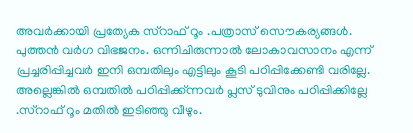അവര്‍ക്കായി പ്രത്യേക സ്റാഫ് റൂം .പത്രാസ് സൌകര്യങ്ങള്‍. പുത്തന്‍ വര്‍ഗ വിഭജനം. ഒന്നിചിരുന്നാല്‍ ലോകാവസാനം എന്ന് പ്രച്ചരിപ്പിച്ചവര്‍ ഇനി ഒമ്പതിലും എട്ടിലും കൂടി പഠിപ്പിക്കേണ്ടി വരില്ലേ. അല്ലെങ്കില്‍ ഒമ്പതില്‍ പഠിപ്പിക്ക്ന്നവര്‍ പ്ലസ് ടുവിനും പഠിപ്പിക്കില്ലേ .സ്റാഫ് റൂം മതില്‍ ഇടിഞ്ഞു വീഴും.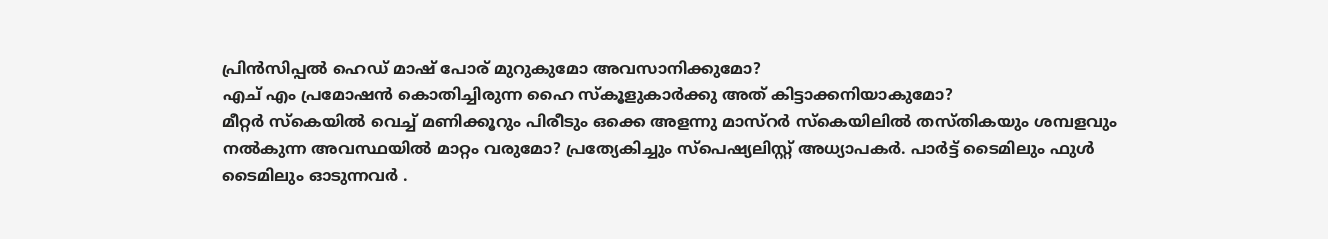പ്രിന്‍സിപ്പല്‍ ഹെഡ് മാഷ്‌ പോര് മുറുകുമോ അവസാനിക്കുമോ?
എച് എം പ്രമോഷന്‍ കൊതിച്ചിരുന്ന ഹൈ സ്കൂളുകാര്‍ക്കു അത് കിട്ടാക്കനിയാകുമോ?
മീറ്റര്‍ സ്കെയില്‍ വെച്ച് മണിക്കൂറും പിരീടും ഒക്കെ അളന്നു മാസ്റര്‍ സ്കെയിലില്‍ തസ്തികയും ശമ്പളവും നല്‍കുന്ന അവസ്ഥയില്‍ മാറ്റം വരുമോ? പ്രത്യേകിച്ചും സ്പെഷ്യലിസ്റ്റ് അധ്യാപകര്‍. പാര്‍ട്ട് ടൈമിലും ഫുള്‍ ടൈമിലും ഓടുന്നവര്‍ .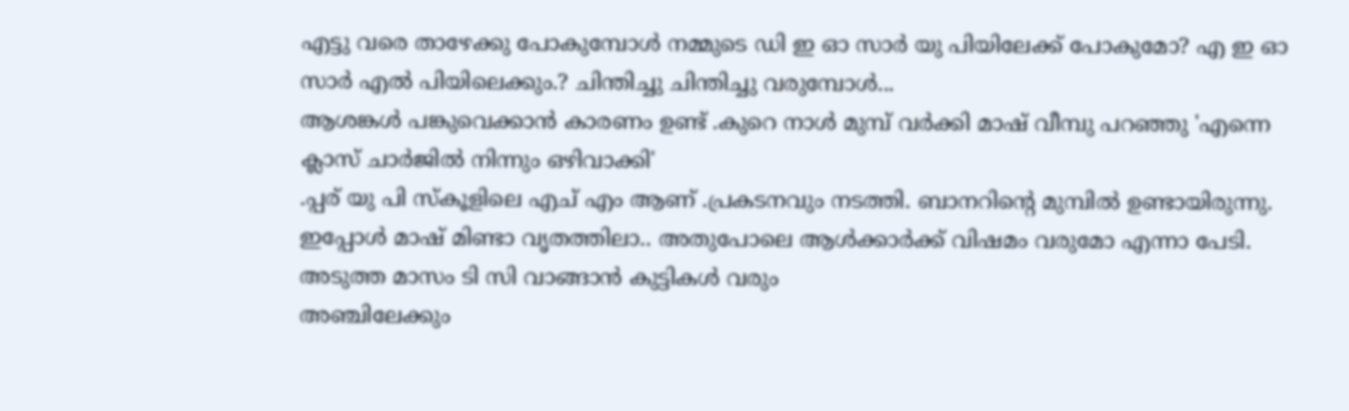എട്ടു വരെ താഴേക്കു പോകുമ്പോള്‍ നമ്മുടെ ഡി ഇ ഓ സാര്‍ യു പിയിലേക്ക് പോകുമോ? എ ഇ ഓ സാര്‍ എല്‍ പിയിലെക്കും.? ചിന്തിച്ചു ചിന്തിച്ചു വരുമ്പോള്‍...
ആശങ്കള്‍ പങ്കുവെക്കാന്‍ കാരണം ഉണ്ട് .കുറെ നാള്‍ മുമ്പ് വര്‍ക്കി മാഷ്‌ വീമ്പു പറഞ്ഞു 'എന്നെ ക്ലാസ് ചാര്‍ജില്‍ നിന്നും ഒഴിവാക്കി'
.പ്പര് യു പി സ്കൂളിലെ എച് എം ആണ് .പ്രകടനവും നടത്തി. ബാനറിന്റെ മുമ്പില്‍ ഉണ്ടായിരുന്നു. ഇപ്പോള്‍ മാഷ്‌ മിണ്ടാ വൃതത്തിലാ.. അതുപോലെ ആള്‍ക്കാര്‍ക്ക് വിഷമം വരുമോ എന്നാ പേടി.
അടുത്ത മാസം ടി സി വാങ്ങാന്‍ കുട്ടികള്‍ വരും
അഞ്ചിലേക്കും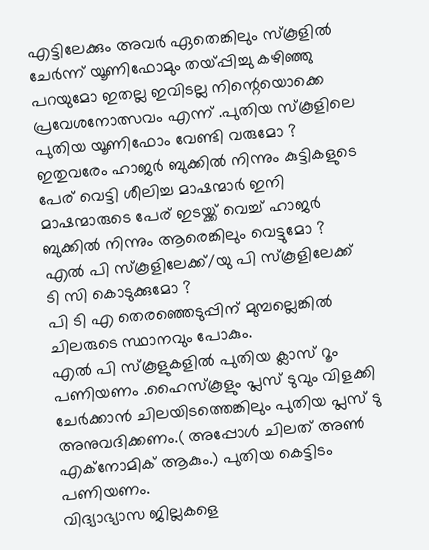എട്ടിലേക്കും അവര്‍ ഏതെങ്കിലും സ്കൂളില്‍ ചേര്‍ന്ന് യൂണിഫോമും തയ്പ്പിച്ചു കഴിഞ്ഞു പറയുമോ ഇതല്ല ഇവിടല്ല നിന്റെയൊക്കെ പ്രവേശനോത്സവം എന്ന് .പുതിയ സ്കൂളിലെ പുതിയ യൂണിഫോം വേണ്ടി വരുമോ ?
ഇതുവരേം ഹാജര്‍ ബുക്കില്‍ നിന്നും കുട്ടികളുടെ പേര് വെട്ടി ശീലിച്ച മാഷന്മാര്‍ ഇനി മാഷന്മാരുടെ പേര് ഇടയ്ക്ക് വെച്ച് ഹാജര്‍ ബുക്കില്‍ നിന്നും ആരെങ്കിലും വെട്ടുമോ ? എല്‍ പി സ്കൂളിലേക്ക്/യു പി സ്കൂളിലേക്ക് ടി സി കൊടുക്കുമോ ?
പി ടി എ തെരഞ്ഞെടുപ്പിന് മുമ്പല്ലെങ്കില്‍ ചിലരുടെ സ്ഥാനവും പോകും.
എല്‍ പി സ്കൂളുകളില്‍ പുതിയ ക്ലാസ് റൂം പണിയണം .ഹൈസ്കൂളും പ്ലസ് ടുവും വിളക്കി ചേര്‍ക്കാന്‍ ചിലയിടത്തെങ്കിലും പുതിയ പ്ലസ് ടു അനുവദിക്കണം.( അപ്പോള്‍ ചിലത് അണ്‍ എക്നോമിക് ആകും.) പുതിയ കെട്ടിടം പണിയണം.
വിദ്യാഭ്യാസ ജില്ലകളെ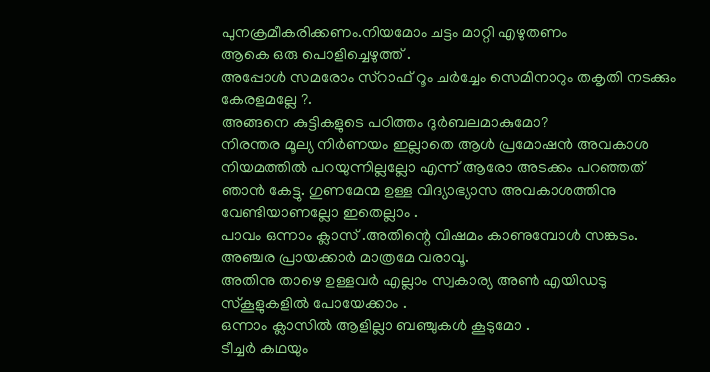പുനക്രമീകരിക്കണം.നിയമോം ചട്ടം മാറ്റി എഴുതണം
ആകെ ഒരു പൊളിച്ചെഴുത്ത് .
അപ്പോള്‍ സമരോം സ്റാഫ് റൂം ചര്‍ച്ചേം സെമിനാറും തകൃതി നടക്കും കേരളമല്ലേ ?.
അങ്ങനെ കുട്ടികളുടെ പഠിത്തം ദുര്‍ബലമാകുമോ?
നിരന്തര മൂല്യ നിര്‍ണയം ഇല്ലാതെ ആള്‍ പ്രമോഷന്‍ അവകാശ നിയമത്തില്‍ പറയുന്നില്ലല്ലോ എന്ന് ആരോ അടക്കം പറഞ്ഞത് ഞാന്‍ കേട്ടു. ഗുണമേന്മ ഉള്ള വിദ്യാഭ്യാസ അവകാശത്തിനു വേണ്ടിയാണല്ലോ ഇതെല്ലാം .
പാവം ഒന്നാം ക്ലാസ് .അതിന്റെ വിഷമം കാണുമ്പോള്‍ സങ്കടം.
അഞ്ചര പ്രായക്കാര്‍ മാത്രമേ വരാവൂ.
അതിനു താഴെ ഉള്ളവര്‍ എല്ലാം സ്വകാര്യ അണ്‍ എയിഡടു സ്കൂളുകളില്‍ പോയേക്കാം .
ഒന്നാം ക്ലാസില്‍ ആളില്ലാ ബഞ്ചുകള്‍ കൂടുമോ .
ടീച്ചര്‍ കഥയും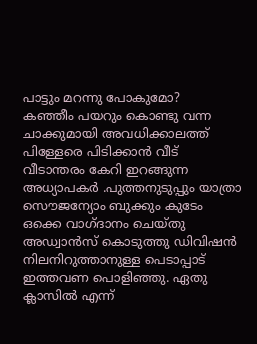പാട്ടും മറന്നു പോകുമോ?
കഞ്ഞീം പയറും കൊണ്ടു വന്ന ചാക്കുമായി അവധിക്കാലത്ത്‌ പിള്ളേരെ പിടിക്കാന്‍ വീട് വീടാന്തരം കേറി ഇറങ്ങുന്ന അധ്യാപകര്‍ .പുത്തനുടുപ്പും യാത്രാ സൌജന്യോം ബുക്കും കുടേം ഒക്കെ വാഗ്ദാനം ചെയ്തു അഡ്വാന്‍സ് കൊടുത്തു ഡിവിഷന്‍ നിലനിറുത്താനുള്ള പെടാപ്പാട് ഇത്തവണ പൊളിഞ്ഞു. ഏതു ക്ലാസില്‍ എന്ന്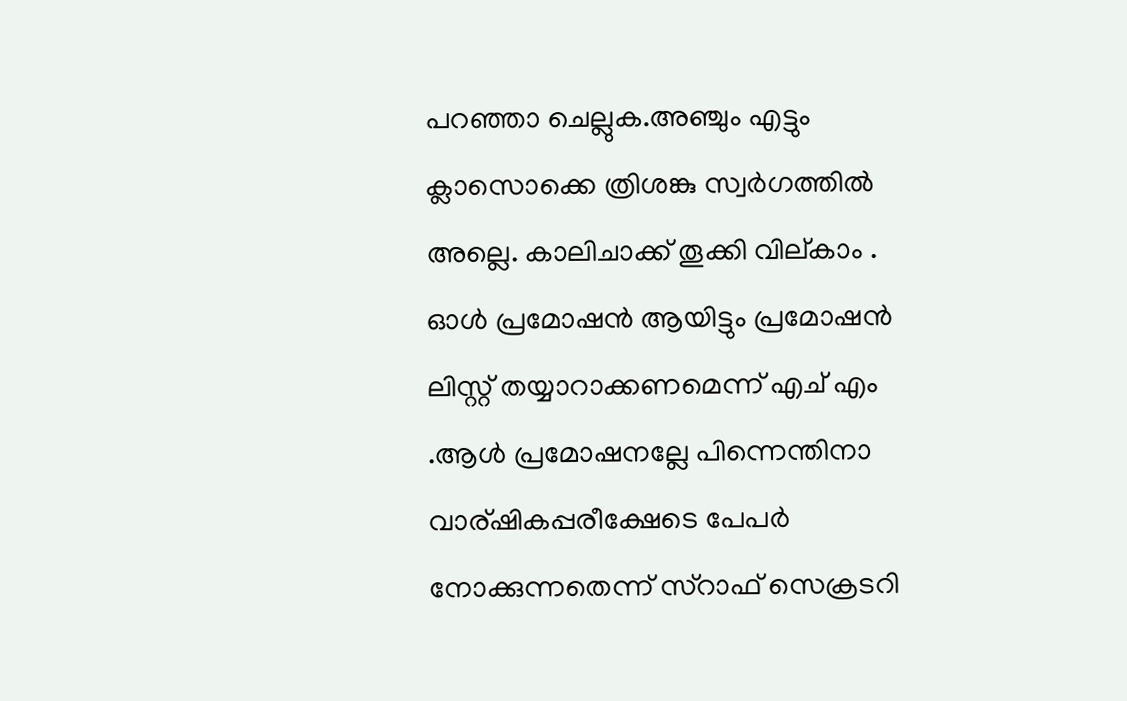പറഞ്ഞാ ചെല്ലുക.അഞ്ചും എട്ടും ക്ലാസൊക്കെ ത്രിശങ്കു സ്വര്‍ഗത്തില്‍ അല്ലെ. കാലിചാക്ക് തൂക്കി വില്കാം .
ഓള്‍ പ്രമോഷന്‍ ആയിട്ടും പ്രമോഷന്‍ ലിസ്റ്റ് തയ്യാറാക്കണമെന്ന് എച് എം .ആള്‍ പ്രമോഷനല്ലേ പിന്നെന്തിനാ വാര്ഷികപ്പരീക്ഷേടെ പേപര്‍ നോക്കുന്നതെന്ന് സ്റാഫ് സെക്രടറി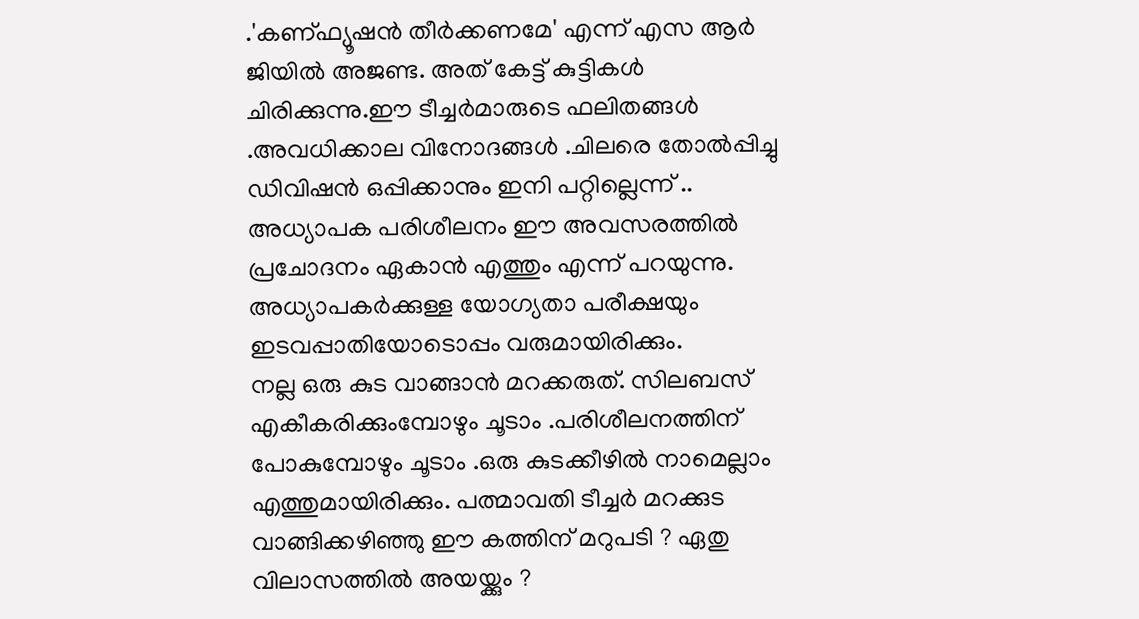.'കണ്ഫ്യൂഷന്‍ തീര്‍ക്കണമേ' എന്ന് എസ ആര്‍ ജിയില്‍ അജണ്ട. അത് കേട്ട് കുട്ടികള്‍ ചിരിക്കുന്നു.ഈ ടീച്ചര്‍മാരുടെ ഫലിതങ്ങള്‍ .അവധിക്കാല വിനോദങ്ങള്‍ .ചിലരെ തോല്‍പ്പിച്ചു ഡിവിഷന്‍ ഒപ്പിക്കാനും ഇനി പറ്റില്ലെന്ന് ..
അധ്യാപക പരിശീലനം ഈ അവസരത്തില്‍ പ്രചോദനം ഏകാന്‍ എത്തും എന്ന് പറയുന്നു.
അധ്യാപകര്‍ക്കുള്ള യോഗ്യതാ പരീക്ഷയും ഇടവപ്പാതിയോടൊപ്പം വരുമായിരിക്കും.
നല്ല ഒരു കുട വാങ്ങാന്‍ മറക്കരുത്. സിലബസ് എകീകരിക്കുംമ്പോഴും ചൂടാം .പരിശീലനത്തിന് പോകുമ്പോഴും ചൂടാം .ഒരു കുടക്കീഴില്‍ നാമെല്ലാം എത്തുമായിരിക്കും. പത്മാവതി ടീച്ചര്‍ മറക്കുട വാങ്ങിക്കഴിഞ്ഞു ഈ കത്തിന് മറുപടി ? ഏതു വിലാസത്തില്‍ അയയ്ക്കും ?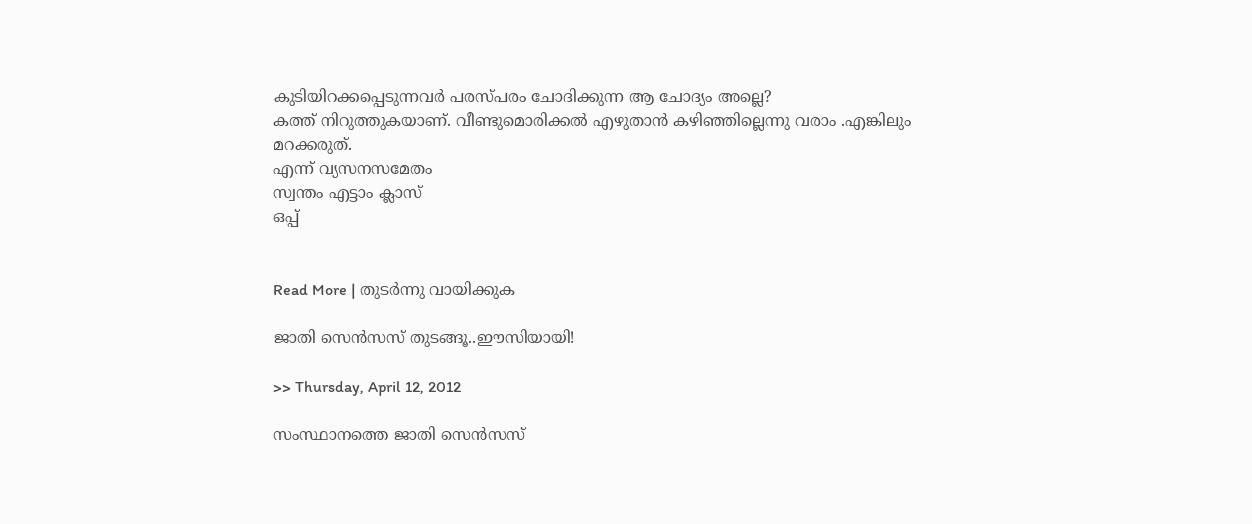കുടിയിറക്കപ്പെടുന്നവര്‍ പരസ്പരം ചോദിക്കുന്ന ആ ചോദ്യം അല്ലെ?
കത്ത് നിറുത്തുകയാണ്. വീണ്ടുമൊരിക്കല്‍ എഴുതാന്‍ കഴിഞ്ഞില്ലെന്നു വരാം .എങ്കിലും മറക്കരുത്.
എന്ന് വ്യസനസമേതം
സ്വന്തം എട്ടാം ക്ലാസ്
ഒപ്പ്


Read More | തുടര്‍ന്നു വായിക്കുക

ജാതി സെന്‍സസ് തുടങ്ങൂ..ഈസിയായി!

>> Thursday, April 12, 2012

സംസ്ഥാനത്തെ ജാതി സെന്‍സസ്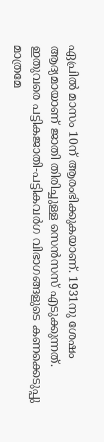ഏപ്രില്‍ മാസം 10ന് ആരംഭിക്കുകയാണ്. 1931നു ശേഷം ആദ്യമായാണ് ജാതി തിരിച്ചുള്ള സെന്‍സസ് എടുക്കുന്നത്. ഇതുവരെ പട്ടികജാതി-പട്ടികവര്‍ഗ വിഭാഗങ്ങളുടെ കണക്കെടുപ്പു മാത്രമേ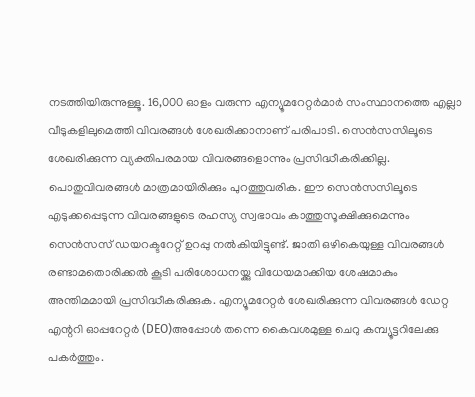നടത്തിയിരുന്നുള്ളൂ. 16,000 ഓളം വരുന്ന എന്യൂമറേറ്റര്‍മാര്‍ സംസ്ഥാനത്തെ എല്ലാ വീടുകളിലുമെത്തി വിവരങ്ങള്‍ ശേഖരിക്കാനാണ് പരിപാടി. സെന്‍സസിലൂടെ ശേഖരിക്കുന്ന വ്യക്തിപരമായ വിവരങ്ങളൊന്നും പ്രസിദ്ധീകരിക്കില്ല. പൊതുവിവരങ്ങള്‍ മാത്രമായിരിക്കും പുറത്തുവരിക. ഈ സെന്‍സസിലൂടെ എടുക്കപ്പെടുന്ന വിവരങ്ങളുടെ രഹസ്യ സ്വഭാവം കാത്തുസൂക്ഷിക്കുമെന്നും സെന്‍സസ് ഡയറക്ടറേറ്റ് ഉറപ്പു നല്‍കിയിട്ടുണ്ട്. ജാതി ഒഴികെയുള്ള വിവരങ്ങള്‍ രണ്ടാമതൊരിക്കല്‍ കൂടി പരിശോധനയ്ക്കു വിധേയമാക്കിയ ശേഷമാകും അന്തിമമായി പ്രസിദ്ധീകരിക്കുക. എന്യൂമറേറ്റര്‍ ശേഖരിക്കുന്ന വിവരങ്ങള്‍ ഡേറ്റ എന്ററി ഓപ്പറേറ്റര്‍ (DEO)അപ്പോള്‍ തന്നെ കൈവശമുള്ള ചെറു കമ്പ്യൂട്ടറിലേക്കു പകര്‍ത്തും.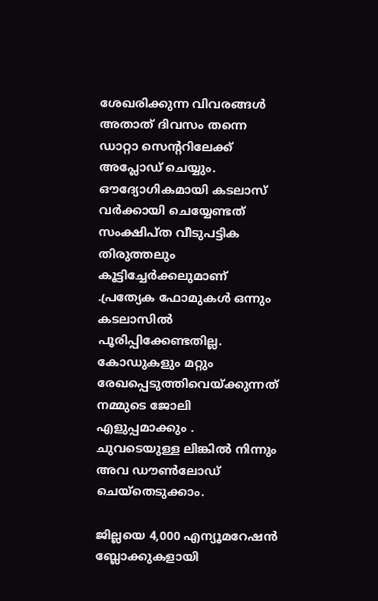ശേഖരിക്കുന്ന വിവരങ്ങള്‍ അതാത് ദിവസം തന്നെ ഡാറ്റാ സെന്‍ററിലേക്ക് അപ്ലോഡ് ചെയ്യും. ഔദ്യോഗികമായി കടലാസ് വര്‍ക്കായി ചെയ്യേണ്ടത് സംക്ഷിപ്ത വീടുപട്ടിക തിരുത്തലും കൂട്ടിച്ചേര്‍ക്കലുമാണ് .പ്രത്യേക ഫോമുകള്‍ ഒന്നും കടലാസില്‍ പൂരിപ്പിക്കേണ്ടതില്ല. കോഡുകളും മറ്റും രേഖപ്പെടുത്തിവെയ്ക്കുന്നത് നമ്മുടെ ജോലി എളുപ്പമാക്കും . ചുവടെയുള്ള ലിങ്കില്‍ നിന്നും അവ ഡൗണ്‍ലോഡ് ചെയ്തെടുക്കാം.

ജില്ലയെ 4,000 എന്യൂമറേഷന്‍ ബ്ലോക്കുകളായി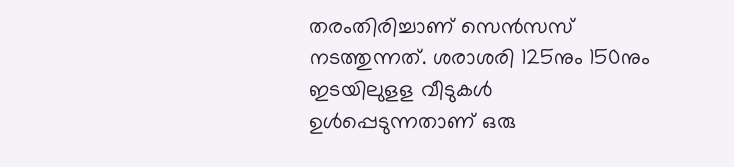തരംതിരിച്ചാണ് സെന്‍സസ് നടത്തുന്നത്. ശരാശരി 125നും 150നും ഇടയിലുളള വീടുകള്‍ ഉള്‍പ്പെടുന്നതാണ് ഒരു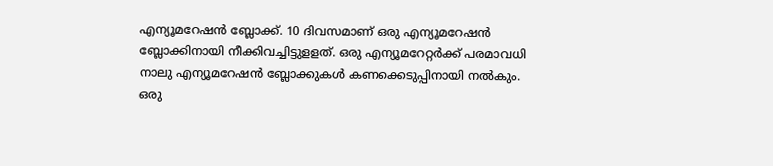എന്യൂമറേഷന്‍ ബ്ലോക്ക്. 10 ദിവസമാണ് ഒരു എന്യൂമറേഷന്‍ ബ്ലോക്കിനായി നീക്കിവച്ചിട്ടുളളത്. ഒരു എന്യൂമറേറ്റര്‍ക്ക് പരമാവധി നാലു എന്യൂമറേഷന്‍ ബ്ലോക്കുകള്‍ കണക്കെടുപ്പിനായി നല്‍കും. ഒരു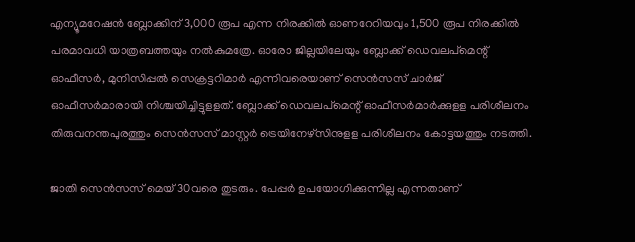എന്യൂമറേഷന്‍ ബ്ലോക്കിന് 3,000 രൂപ എന്ന നിരക്കില്‍ ഓണറേറിയവും 1,500 രൂപ നിരക്കില്‍ പരമാവധി യാത്രബത്തയും നല്‍കുമത്രേ. ഓരോ ജില്ലയിലേയും ബ്ലോക്ക് ഡെവലപ്‌മെന്റ് ഓഫീസര്‍, മുനിസിപ്പല്‍ സെക്രട്ടറിമാര്‍ എന്നിവരെയാണ് സെന്‍സസ് ചാര്‍ജ് ഓഫീസര്‍മാരായി നിശ്ചയിച്ചിട്ടുളളത്. ബ്ലോക്ക് ഡെവലപ്‌മെന്റ് ഓഫീസര്‍മാര്‍ക്കുളള പരിശീലനം തിരുവനന്തപുരത്തും സെന്‍സസ് മാസ്റ്റര്‍ ട്രെയിനേഴ്‌സിനുളള പരിശീലനം കോട്ടയത്തും നടത്തി.

ജാതി സെന്‍സസ് മെയ് 30വരെ തുടരും. പേപ്പര്‍ ഉപയോഗിക്കുന്നില്ല എന്നതാണ്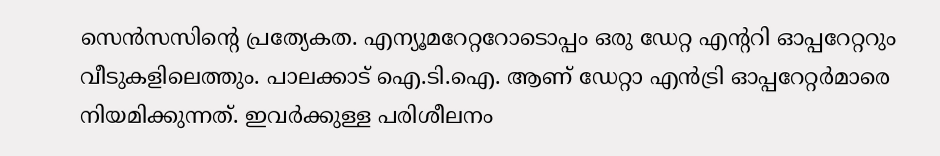സെന്‍സസിന്‍റെ പ്രത്യേകത. എന്യൂമറേറ്ററോടൊപ്പം ഒരു ഡേറ്റ എന്ററി ഓപ്പറേറ്ററും വീടുകളിലെത്തും. പാലക്കാട് ഐ.ടി.ഐ. ആണ് ഡേറ്റാ എന്‍ട്രി ഓപ്പറേറ്റര്‍മാരെ നിയമിക്കുന്നത്. ഇവര്‍ക്കുള്ള പരിശീലനം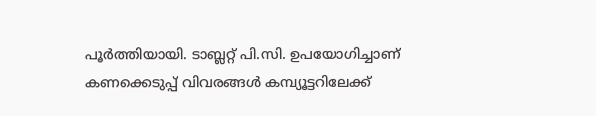പൂര്‍ത്തിയായി. ടാബ്ലറ്റ് പി.സി. ഉപയോഗിച്ചാണ് കണക്കെടുപ്പ് വിവരങ്ങള്‍ കമ്പ്യൂട്ടറിലേക്ക്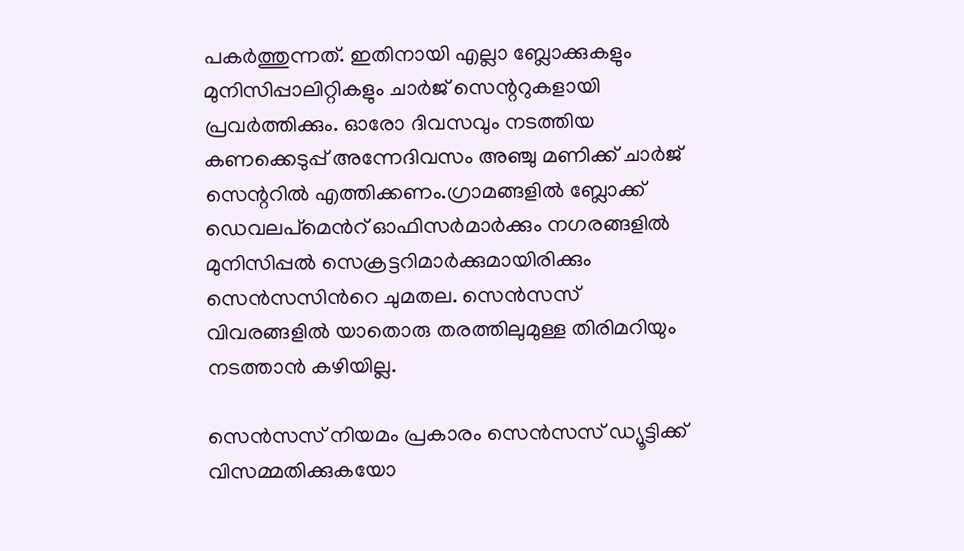പകര്‍ത്തുന്നത്. ഇതിനായി എല്ലാ ബ്ലോക്കുകളും മുനിസിപ്പാലിറ്റികളും ചാര്‍ജ് സെന്ററുകളായി പ്രവര്‍ത്തിക്കും. ഓരോ ദിവസവും നടത്തിയ കണക്കെടുപ്പ് അന്നേദിവസം അഞ്ചു മണിക്ക് ചാര്‍ജ് സെന്ററില്‍ എത്തിക്കണം.ഗ്രാമങ്ങളില്‍ ബ്ലോക്ക് ഡെവലപ്മെന്‍റ് ഓഫിസര്‍മാര്‍ക്കും നഗരങ്ങളില്‍ മുനിസിപ്പല്‍ സെക്രട്ടറിമാര്‍ക്കുമായിരിക്കും സെന്‍സസിന്‍റെ ചുമതല. സെന്‍സസ് വിവരങ്ങളില്‍ യാതൊരു തരത്തിലുമുള്ള തിരിമറിയും നടത്താന്‍ കഴിയില്ല.

സെന്‍സസ് നിയമം പ്രകാരം സെന്‍സസ് ഡ്യൂട്ടിക്ക് വിസമ്മതിക്കുകയോ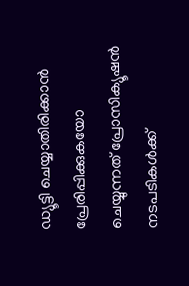ഡ്യൂട്ടി ചെയ്യാതിരിക്കാന്‍ പ്രേരിപ്പിക്കുകയോ ചെയ്യുന്നത് പ്രോസിക്യൂഷന്‍ നടപടികള്‍ക്ക്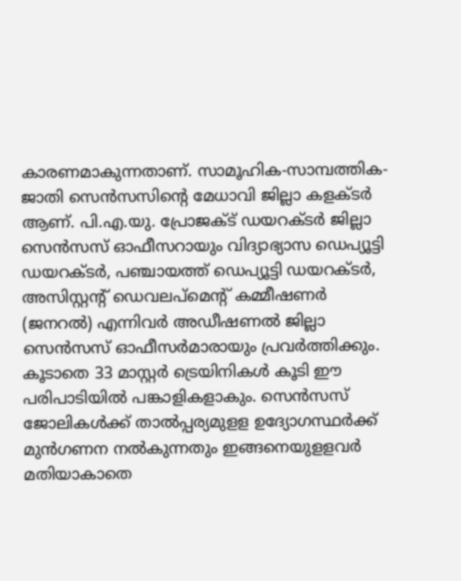കാരണമാകുന്നതാണ്. സാമൂഹിക-സാമ്പത്തിക-ജാതി സെന്‍സസിന്റെ മേധാവി ജില്ലാ കളക്ടര്‍ ആണ്. പി.എ.യു. പ്രോജക്ട് ഡയറക്ടര്‍ ജില്ലാ സെന്‍സസ് ഓഫീസറായും വിദ്യാഭ്യാസ ഡെപ്യൂട്ടി ഡയറക്ടര്‍, പഞ്ചായത്ത് ഡെപ്യൂട്ടി ഡയറക്ടര്‍, അസിസ്റ്റന്റ് ഡെവലപ്‌മെന്റ് കമ്മീഷണര്‍ (ജനറല്‍) എന്നിവര്‍ അഡീഷണല്‍ ജില്ലാ സെന്‍സസ് ഓഫീസര്‍മാരായും പ്രവര്‍ത്തിക്കും. കൂടാതെ 33 മാസ്റ്റര്‍ ട്രെയിനികള്‍ കൂടി ഈ പരിപാടിയില്‍ പങ്കാളികളാകും. സെന്‍സസ് ജോലികള്‍ക്ക് താല്‍പ്പര്യമുളള ഉദ്യോഗസ്ഥര്‍ക്ക് മുന്‍ഗണന നല്‍കുന്നതും ഇങ്ങനെയുളളവര്‍ മതിയാകാതെ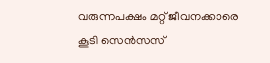വരുന്നപക്ഷം മറ്റ് ജീവനക്കാരെ കൂടി സെന്‍സസ്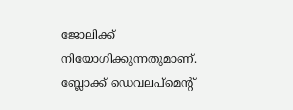ജോലിക്ക് നിയോഗിക്കുന്നതുമാണ്. ബ്ലോക്ക് ഡെവലപ്‌മെന്റ്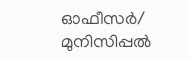ഓഫീസര്‍/ മുനിസിപ്പല്‍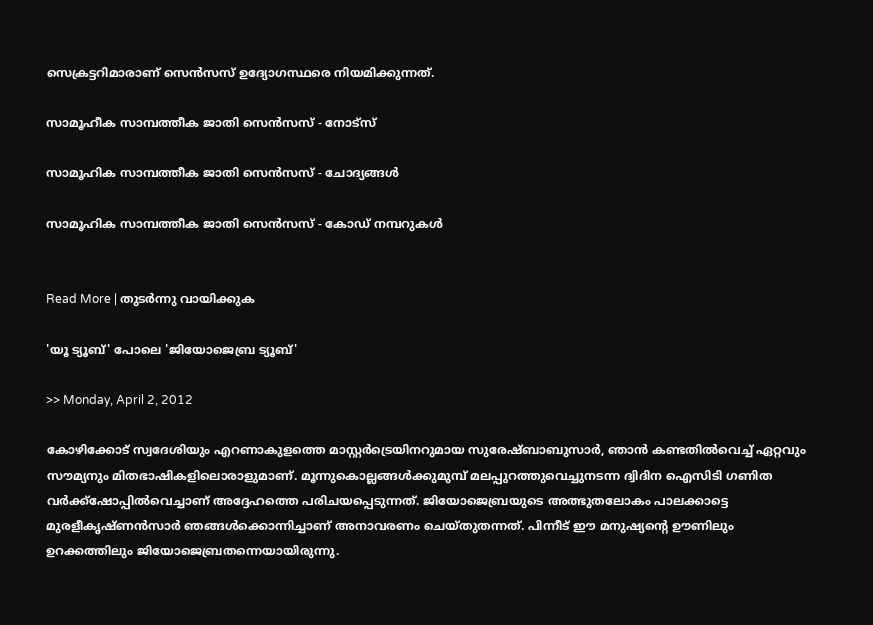സെക്രട്ടറിമാരാണ് സെന്‍സസ് ഉദ്യോഗസ്ഥരെ നിയമിക്കുന്നത്.

സാമൂഹീക സാമ്പത്തീക ജാതി സെന്‍സസ് - നോട്‌സ്

സാമൂഹിക സാമ്പത്തീക ജാതി സെന്‍സസ് - ചോദ്യങ്ങള്‍

സാമൂഹിക സാമ്പത്തീക ജാതി സെന്‍സസ് - കോഡ് നമ്പറുകള്‍


Read More | തുടര്‍ന്നു വായിക്കുക

'യൂ ട്യൂബ്' പോലെ 'ജിയോജെബ്ര ട്യൂബ്'

>> Monday, April 2, 2012

കോഴിക്കോട് സ്വദേശിയും എറണാകുളത്തെ മാസ്റ്റര്‍ട്രെയിനറുമായ സുരേഷ്ബാബുസാര്‍, ഞാന്‍ കണ്ടതില്‍വെച്ച് ഏറ്റവും സൗമ്യനും മിതഭാഷികളിലൊരാളുമാണ്. മൂന്നുകൊല്ലങ്ങള്‍ക്കുമുമ്പ് മലപ്പുറത്തുവെച്ചുനടന്ന ദ്വിദിന ഐസിടി ഗണിത വര്‍ക്ക്ഷോപ്പില്‍വെച്ചാണ് അദ്ദേഹത്തെ പരിചയപ്പെടുന്നത്. ജിയോജെബ്രയുടെ അത്ഭുതലോകം പാലക്കാട്ടെ മുരളീകൃഷ്ണന്‍സാര്‍ ഞങ്ങള്‍ക്കൊന്നിച്ചാണ് അനാവരണം ചെയ്തുതന്നത്. പിന്നീട് ഈ മനുഷ്യന്റെ ഊണിലും ഉറക്കത്തിലും ജിയോജെബ്രതന്നെയായിരുന്നു.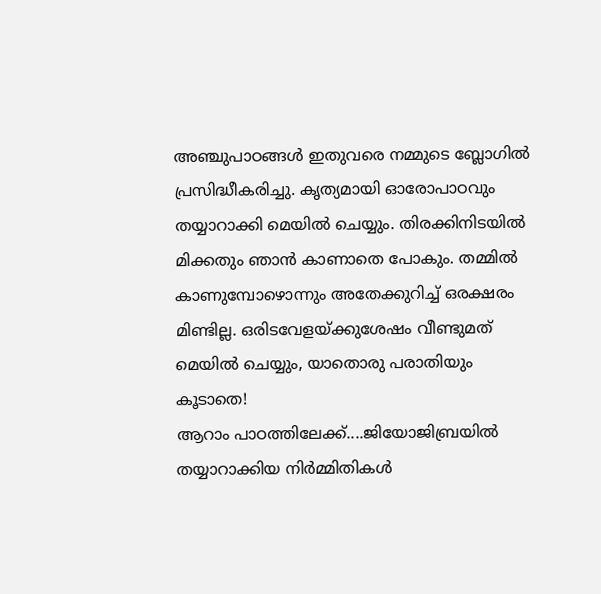അഞ്ചുപാഠങ്ങള്‍ ഇതുവരെ നമ്മുടെ ബ്ലോഗില്‍ പ്രസിദ്ധീകരിച്ചു. കൃത്യമായി ഓരോപാഠവും തയ്യാറാക്കി മെയില്‍ ചെയ്യും. തിരക്കിനിടയില്‍ മിക്കതും ഞാന്‍ കാണാതെ പോകും. തമ്മില്‍ കാണുമ്പോഴൊന്നും അതേക്കുറിച്ച് ഒരക്ഷരം മിണ്ടില്ല. ഒരിടവേളയ്ക്കുശേഷം വീണ്ടുമത് മെയില്‍ ചെയ്യും, യാതൊരു പരാതിയും കൂടാതെ!
ആറാം പാഠത്തിലേക്ക്....ജിയോജിബ്രയില്‍ തയ്യാറാക്കിയ നിര്‍മ്മിതികള്‍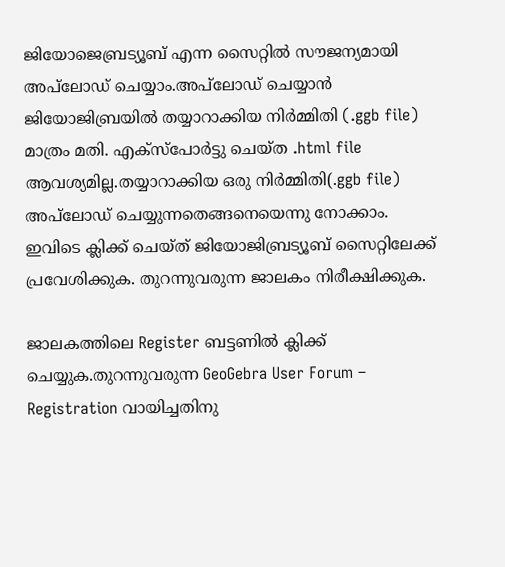ജിയോജെബ്രട്യൂബ് എന്ന സൈറ്റില്‍ സൗജന്യമായി അപ്‌ലോഡ് ചെയ്യാം.അപ്‌ലോഡ് ചെയ്യാന്‍ ജിയോജിബ്രയില്‍ തയ്യാറാക്കിയ നിര്‍മ്മിതി (.ggb file) മാത്രം മതി. എക്സ്പോര്‍ട്ടു ചെയ്ത .html file ആവശ്യമില്ല.തയ്യാറാക്കിയ ഒരു നിര്‍മ്മിതി(.ggb file) അപ്‌ലോഡ് ചെയ്യുന്നതെങ്ങനെയെന്നു നോക്കാം.
ഇവിടെ ക്ലിക്ക് ചെയ്ത് ജിയോജിബ്രട്യൂബ് സൈറ്റിലേക്ക് പ്രവേശിക്കുക. തുറന്നുവരുന്ന ജാലകം നിരീക്ഷിക്കുക.

ജാലകത്തിലെ Register ബട്ടണില്‍ ക്ലിക്ക് ചെയ്യുക.തുറന്നുവരുന്ന GeoGebra User Forum – Registration വായിച്ചതിനു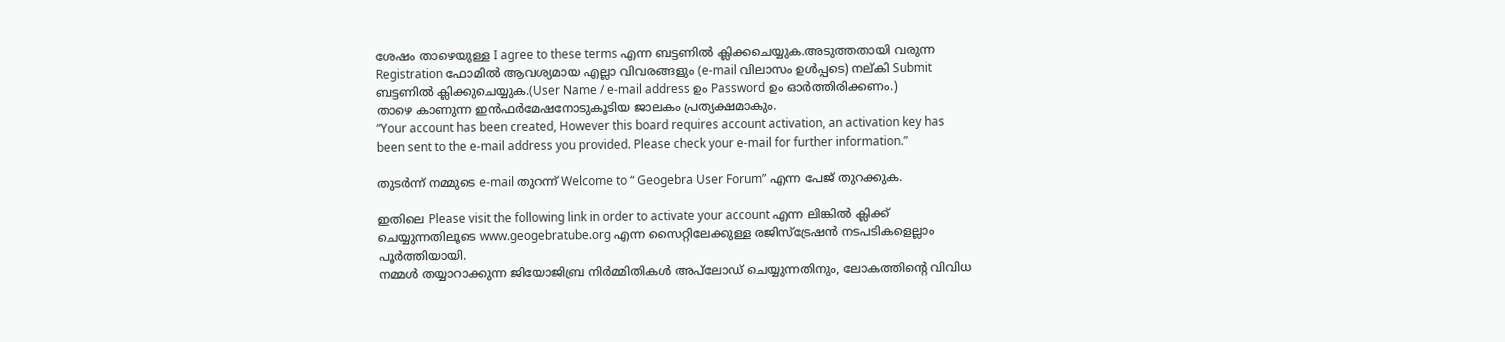ശേഷം താഴെയുള്ള I agree to these terms എന്ന ബട്ടണില്‍ ക്ലിക്കചെയ്യുക.അടുത്തതായി വരുന്ന Registration ഫോമില്‍ ആവശ്യമായ എല്ലാ വിവരങ്ങളും (e-mail വിലാസം ഉള്‍പ്പടെ) നല്കി Submit ബട്ടണില്‍ ക്ലിക്കുചെയ്യുക.(User Name / e-mail address ഉം Password ഉം ഓര്‍ത്തിരിക്കണം.)
താഴെ കാണുന്ന ഇന്‍ഫര്‍മേഷനോടുകൂടിയ ജാലകം പ്രത്യക്ഷമാകും.
“Your account has been created, However this board requires account activation, an activation key has been sent to the e-mail address you provided. Please check your e-mail for further information.”

തുടര്‍ന്ന് നമ്മുടെ e-mail തുറന്ന് Welcome to “ Geogebra User Forum” എന്ന പേജ് തുറക്കുക.

ഇതിലെ Please visit the following link in order to activate your account എന്ന ലിങ്കില്‍ ക്ലിക്ക് ചെയ്യുന്നതിലൂടെ www.geogebratube.org എന്ന സൈറ്റിലേക്കുള്ള രജിസ്ട്രേഷന്‍ നടപടികളെല്ലാം പൂര്‍ത്തിയായി.
നമ്മള്‍ തയ്യാറാക്കുന്ന ജിയോജിബ്ര നിര്‍മ്മിതികള്‍ അപ്‌ലോഡ് ചെയ്യുന്നതിനും, ലോകത്തിന്റെ വിവിധ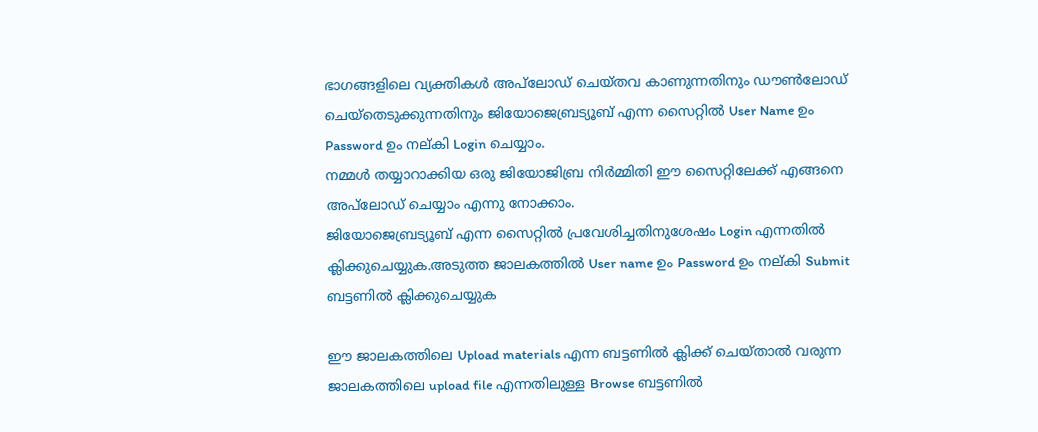ഭാഗങ്ങളിലെ വ്യക്തികള്‍ അപ്‌ലോഡ് ചെയ്തവ കാണുന്നതിനും ഡൗണ്‍ലോഡ് ചെയ്തെടുക്കുന്നതിനും ജിയോജെബ്രട്യൂബ് എന്ന സൈറ്റില്‍ User Name ഉം Password ഉം നല്കി Login ചെയ്യാം.
നമ്മള്‍ തയ്യാറാക്കിയ ഒരു ജിയോജിബ്ര നിര്‍മ്മിതി ഈ സൈറ്റിലേക്ക് എങ്ങനെ അപ്‌ലോഡ് ചെയ്യാം എന്നു നോക്കാം.
ജിയോജെബ്രട്യൂബ് എന്ന സൈറ്റില്‍ പ്രവേശിച്ചതിനുശേഷം Login എന്നതില്‍ ക്ലിക്കുചെയ്യുക.അടുത്ത ജാലകത്തില്‍ User name ഉം Password ഉം നല്കി Submit ബട്ടണില്‍ ക്ലിക്കുചെയ്യുക

ഈ ജാലകത്തിലെ Upload materials എന്ന ബട്ടണില്‍ ക്ലിക്ക് ചെയ്താല്‍ വരുന്ന ജാലകത്തിലെ upload file എന്നതിലുള്ള Browse ബട്ടണില്‍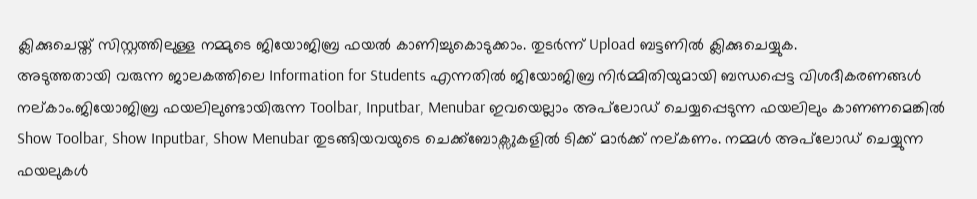ക്ലിക്കുചെയ്ത് സിസ്റ്റത്തിലുള്ള നമ്മുടെ ജിയോജിബ്ര ഫയല്‍ കാണിച്ചുകൊടുക്കാം. തുടര്‍ന്ന് Upload ബട്ടണില്‍ ക്ലിക്കുചെയ്യുക.
അടുത്തതായി വരുന്ന ജാലകത്തിലെ Information for Students എന്നതില്‍ ജിയോജിബ്ര നിര്‍മ്മിതിയുമായി ബന്ധപ്പെട്ട വിശദീകരണങ്ങള്‍ നല്കാം.ജിയോജിബ്ര ഫയലിലുണ്ടായിരുന്ന Toolbar, Inputbar, Menubar ഇവയെല്ലാം അപ്‌ലോഡ് ചെയ്യപ്പെടുന്ന ഫയലിലും കാണണമെങ്കില്‍ Show Toolbar, Show Inputbar, Show Menubar തുടങ്ങിയവയുടെ ചെക്ക്ബോക്സുകളില്‍ ടിക്ക് മാര്‍ക്ക് നല്കണം. നമ്മള്‍ അപ്‌ലോഡ് ചെയ്യുന്ന ഫയലുകള്‍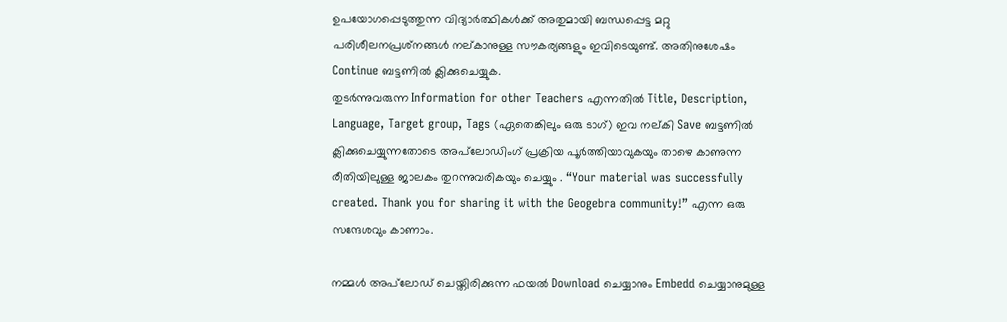ഉപയോഗപ്പെടുത്തുന്ന വിദ്യാര്‍ത്ഥികള്‍ക്ക് അതുമായി ബന്ധപ്പെട്ട മറ്റു പരിശീലനപ്രശ്‌നങ്ങള്‍ നല്കാനുള്ള സൗകര്യങ്ങളും ഇവിടെയുണ്ട്. അതിനുശേഷം Continue ബട്ടണില്‍ ക്ലിക്കുചെയ്യുക.
തുടര്‍ന്നുവരുന്ന Information for other Teachers എന്നതില്‍ Title, Description, Language, Target group, Tags (ഏതെങ്കിലും ഒരു ടാഗ്) ഇവ നല്കി Save ബട്ടണില്‍ ക്ലിക്കുചെയ്യുന്നതോടെ അപ്‌ലോഡിംഗ് പ്രക്രിയ പൂര്‍ത്തിയാവുകയും താഴെ കാണുന്ന രീതിയിലുള്ള ജാലകം തുറന്നുവരികയും ചെയ്യും . “Your material was successfully created. Thank you for sharing it with the Geogebra community!” എന്ന ഒരു സന്ദേശവും കാണാം.

നമ്മള്‍ അപ്‌ലോഡ് ചെയ്തിരിക്കുന്ന ഫയല്‍ Download ചെയ്യാനും Embedd ചെയ്യാനുമുള്ള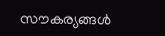സൗകര്യങ്ങള്‍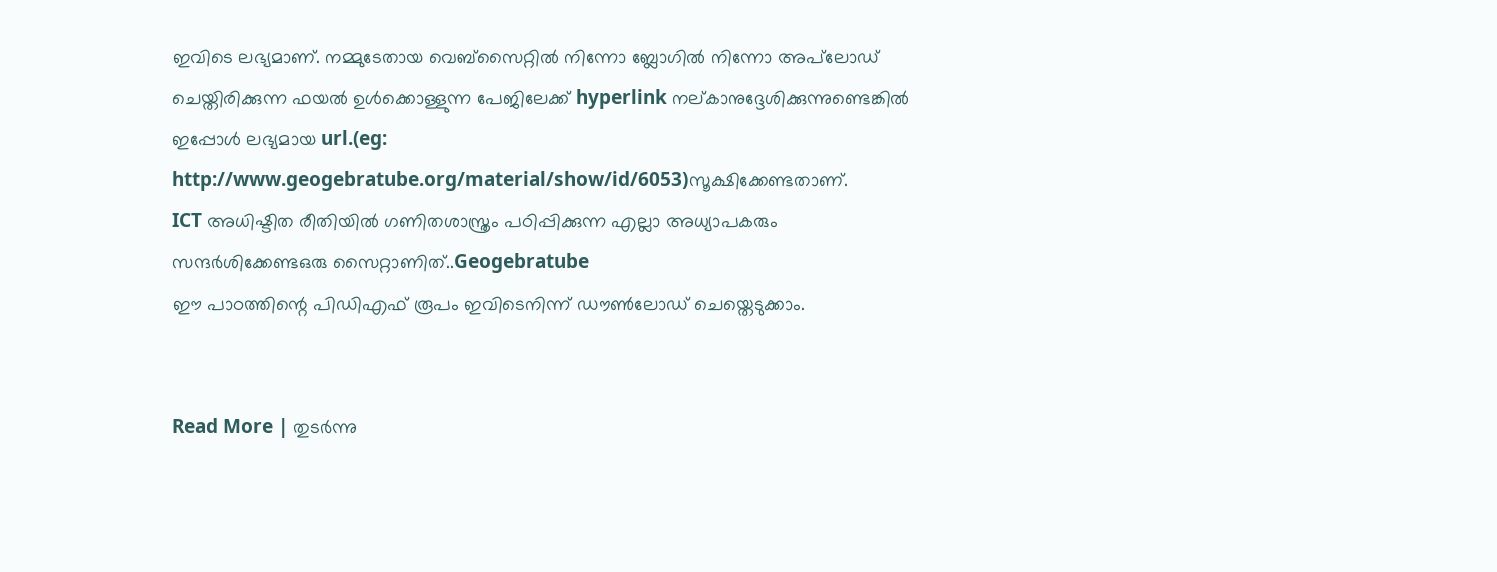ഇവിടെ ലഭ്യമാണ്. നമ്മുടേതായ വെബ്സൈറ്റില്‍ നിന്നോ ബ്ലോഗില്‍ നിന്നോ അപ്‌ലോഡ് ചെയ്തിരിക്കുന്ന ഫയല്‍ ഉള്‍ക്കൊള്ളുന്ന പേജിലേക്ക് hyperlink നല്കാനുദ്ദേശിക്കുന്നുണ്ടെങ്കില്‍ ഇപ്പോള്‍ ലഭ്യമായ url.(eg: http://www.geogebratube.org/material/show/id/6053)സൂക്ഷിക്കേണ്ടതാണ്.
ICT അധിഷ്ടിത രീതിയില്‍ ഗണിതശാസ്ത്രം പഠിപ്പിക്കുന്ന എല്ലാ അധ്യാപകരും സന്ദര്‍ശിക്കേണ്ടഒരു സൈറ്റാണിത്..Geogebratube
ഈ പാഠത്തിന്റെ പിഡിഎഫ് രൂപം ഇവിടെനിന്ന് ഡൗണ്‍ലോഡ് ചെയ്തെടുക്കാം.


Read More | തുടര്‍ന്നു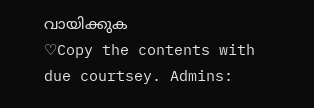വായിക്കുക
♡Copy the contents with due courtsey. Admins: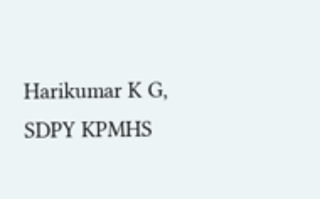Harikumar K G, SDPY KPMHS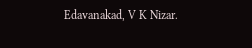Edavanakad, V K Nizar.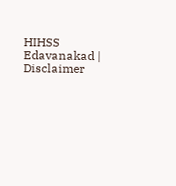HIHSS Edavanakad | Disclaimer